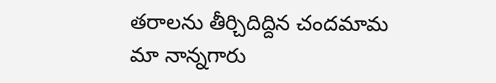తరాలను తీర్చిదిద్దిన చందమామ
మా నాన్నగారు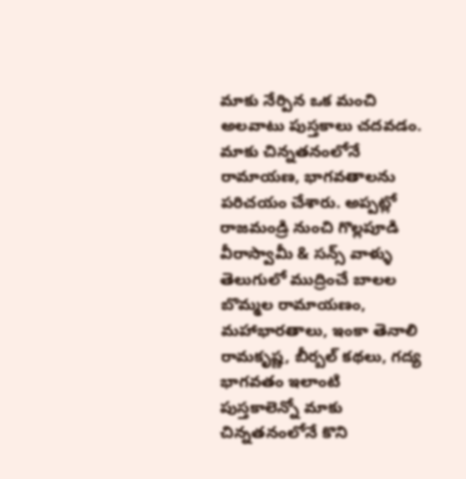మాకు నేర్పిన ఒక మంచి అలవాటు పుస్తకాలు చదవడం. మాకు చిన్నతనంలోనే రామాయణ, భాగవతాలను పరిచయం చేశారు. అప్పట్లో రాజమండ్రి నుంచి గొల్లపూడి వీరాస్వామీ & సన్స్ వాళ్ళు తెలుగులో ముద్రించే బాలల బొమ్మల రామాయణం, మహాభారతాలు, ఇంకా తెనాలి రామకృష్ణ, బీర్బల్ కథలు, గద్య భాగవతం ఇలాంటి పుస్తకాలెన్నో మాకు చిన్నతనంలోనే కొని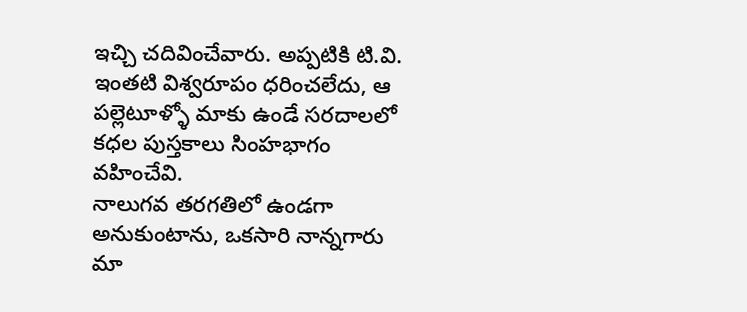ఇచ్చి చదివించేవారు. అప్పటికి టి.వి. ఇంతటి విశ్వరూపం ధరించలేదు, ఆ పల్లెటూళ్ళో మాకు ఉండే సరదాలలో కధల పుస్తకాలు సింహభాగం వహించేవి.
నాలుగవ తరగతిలో ఉండగా అనుకుంటాను, ఒకసారి నాన్నగారు మా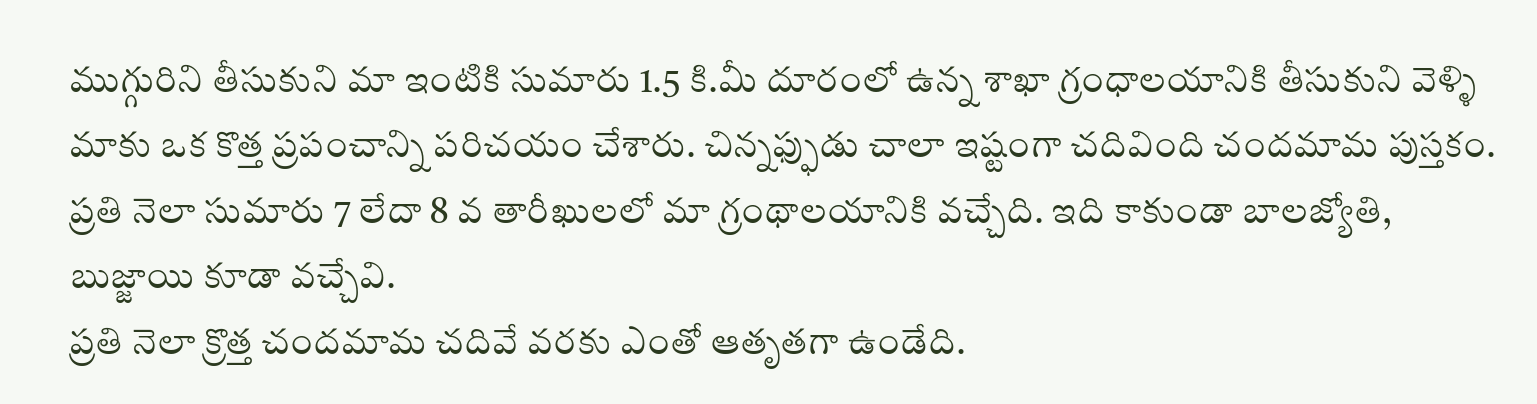ముగ్గురిని తీసుకుని మా ఇంటికి సుమారు 1.5 కి.మీ దూరంలో ఉన్న శాఖా గ్రంధాలయానికి తీసుకుని వెళ్ళి మాకు ఒక కొత్త ప్రపంచాన్ని పరిచయం చేశారు. చిన్నఫ్ఫుడు చాలా ఇష్టంగా చదివింది చందమామ పుస్తకం. ప్రతి నెలా సుమారు 7 లేదా 8 వ తారీఖులలో మా గ్రంథాలయానికి వచ్చేది. ఇది కాకుండా బాలజ్యోతి, బుజ్జాయి కూడా వచ్చేవి.
ప్రతి నెలా క్రొత్త చందమామ చదివే వరకు ఎంతో ఆతృతగా ఉండేది.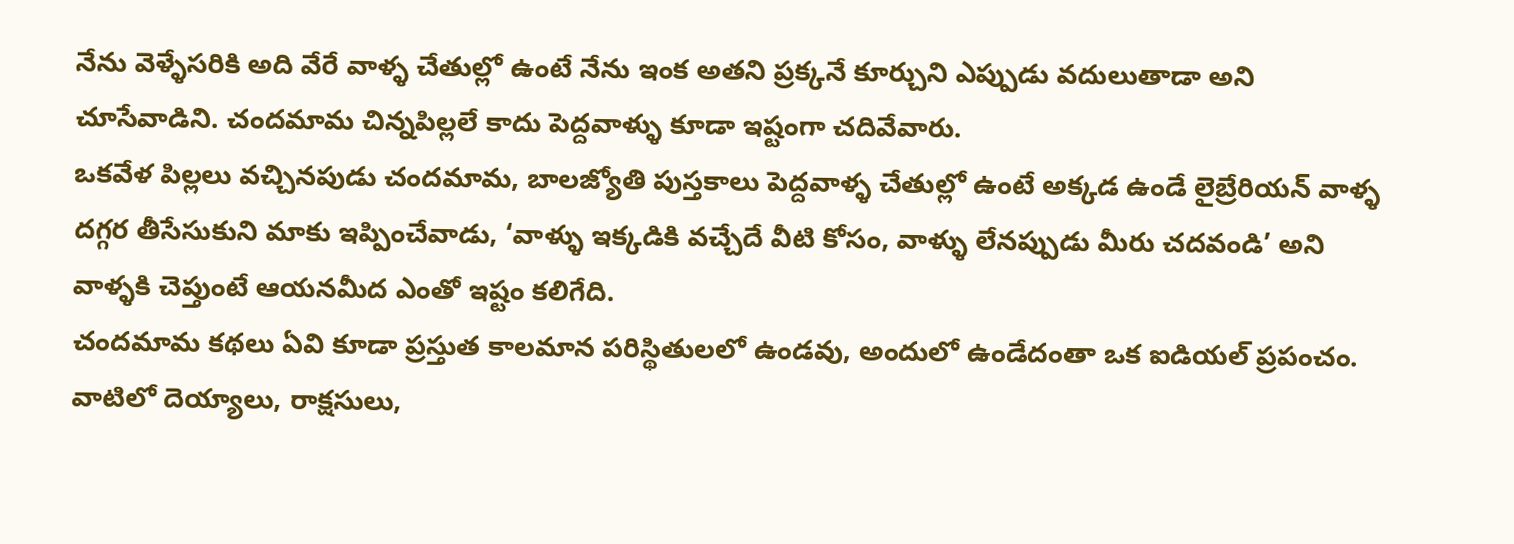నేను వెళ్ళేసరికి అది వేరే వాళ్ళ చేతుల్లో ఉంటే నేను ఇంక అతని ప్రక్కనే కూర్చుని ఎప్పుడు వదులుతాడా అని చూసేవాడిని. చందమామ చిన్నపిల్లలే కాదు పెద్దవాళ్ళు కూడా ఇష్టంగా చదివేవారు.
ఒకవేళ పిల్లలు వచ్చినపుడు చందమామ, బాలజ్యోతి పుస్తకాలు పెద్దవాళ్ళ చేతుల్లో ఉంటే అక్కడ ఉండే లైబ్రేరియన్ వాళ్ళ దగ్గర తీసేసుకుని మాకు ఇప్పించేవాడు, ‘వాళ్ళు ఇక్కడికి వచ్చేదే వీటి కోసం, వాళ్ళు లేనప్పుడు మీరు చదవండి’ అని వాళ్ళకి చెప్తుంటే ఆయనమీద ఎంతో ఇష్టం కలిగేది.
చందమామ కథలు ఏవి కూడా ప్రస్తుత కాలమాన పరిస్థితులలో ఉండవు, అందులో ఉండేదంతా ఒక ఐడియల్ ప్రపంచం. వాటిలో దెయ్యాలు, రాక్షసులు,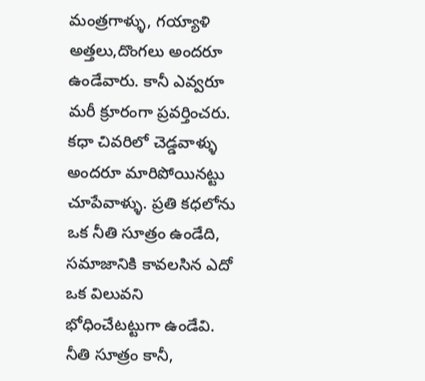మంత్రగాళ్ళు, గయ్యాళి అత్తలు,దొంగలు అందరూ ఉండేవారు. కానీ ఎవ్వరూ మరీ క్రూరంగా ప్రవర్తించరు. కధా చివరిలో చెడ్డవాళ్ళు అందరూ మారిపోయినట్టు చూపేవాళ్ళు. ప్రతి కధలోను ఒక నీతి సూత్రం ఉండేది, సమాజానికి కావలసిన ఎదో ఒక విలువని భోధించేటట్టుగా ఉండేవి.
నీతి సూత్రం కానీ,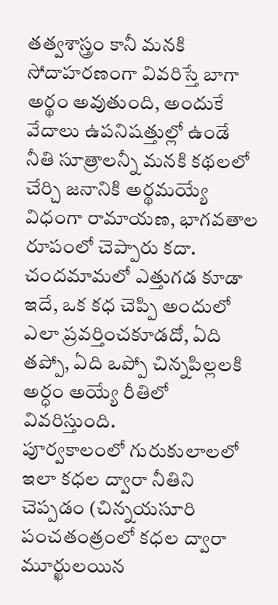తత్వశాస్త్రం కానీ మనకి సోదాహరణంగా వివరిస్తే బాగా అర్థం అవుతుంది, అందుకే వేదాలు ఉపనిషత్తుల్లో ఉండే నీతి సూత్రాలన్నీ మనకి కథలలో చేర్చి జనానికి అర్థమయ్యే విధంగా రామాయణ, భాగవతాల రూపంలో చెప్పారు కదా.
చందమామలో ఎత్తుగడ కూడా ఇదే, ఒక కధ చెప్పి అందులో ఎలా ప్రవర్తించకూడదో, ఏది తప్పో, ఏది ఒప్పో చిన్నపిల్లలకి అర్ధం అయ్యే రీతిలో వివరిస్తుంది.
పూర్వకాలంలో గురుకులాలలో ఇలా కధల ద్వారా నీతిని చెప్పడం (చిన్నయసూరి పంచతంత్రంలో కధల ద్వారా మూర్ఖులయిన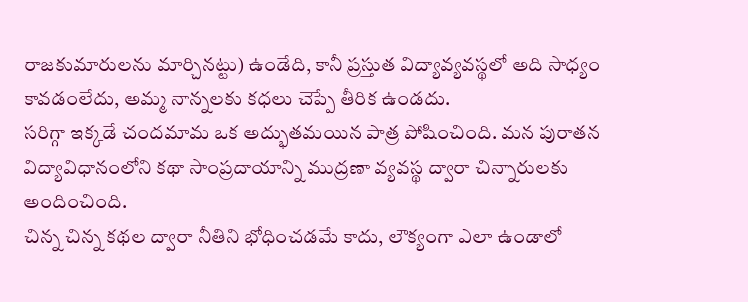రాజకుమారులను మార్చినట్టు) ఉండేది, కానీ ప్రస్తుత విద్యావ్యవస్థలో అది సాధ్యం కావడంలేదు, అమ్మ నాన్నలకు కధలు చెప్పే తీరిక ఉండదు.
సరిగ్గా ఇక్కడే చందమామ ఒక అద్భుతమయిన పాత్ర పోషించింది. మన పురాతన విద్యావిధానంలోని కథా సాంప్రదాయాన్ని ముద్రణా వ్యవస్థ ద్వారా చిన్నారులకు అందించింది.
చిన్న చిన్న కథల ద్వారా నీతిని భోధించడమే కాదు, లౌక్యంగా ఎలా ఉండాలో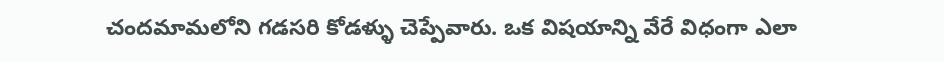చందమామలోని గడసరి కోడళ్ళు చెప్పేవారు. ఒక విషయాన్ని వేరే విధంగా ఎలా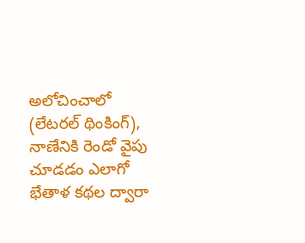అలోచించాలో (లేటరల్ థింకింగ్), నాణేనికి రెండో వైపు చూడడం ఎలాగో భేతాళ కథల ద్వారా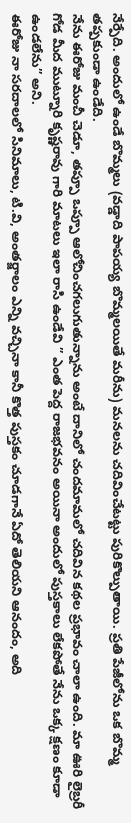నేర్పేది. అందులో ఉండే బొమ్మలు (వడ్డాది పాపయ్య బొమ్మలయితే మరీను) మనలను చదివించేటట్టు పురికొల్పుతాయి. ప్రతి పేజీలోను ఒక బొమ్మ తప్పకుండా ఉండేది.
నేను ఈరోజు మంచీ చెడూ, తప్పూ ఒప్పూ ఆలోచించగలుగుతున్నాను అంటే దానిలో చందమామలో చదివిన కథల ప్రభావం చాలా ఉంది. మా ఊరి లైబ్రరీ గోడ మీద ముట్నూరి కృష్ణరావు గారి మాటలు ఇలా రాసి ఉండేవి ” ఎంత పెద్ద రాజభవనం అయినా అందులో పుస్తకాలు లేకపోతే నేను ఒక్క క్షణం కూడా ఉండలేను” అని.
ఈరోజు నా సరదాలలో సినిమాలు, టి.వి, అంతర్జాలం ఎన్ని వచ్చినా కానీ కొత్త పుస్తకం చూడగానే ఏదో తెలియని ఆనందం, అది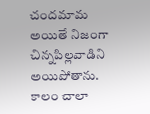చందమామ అయితే నిజంగా చిన్నపిల్లవాడిని అయిపోతాను.
కాలం చాలా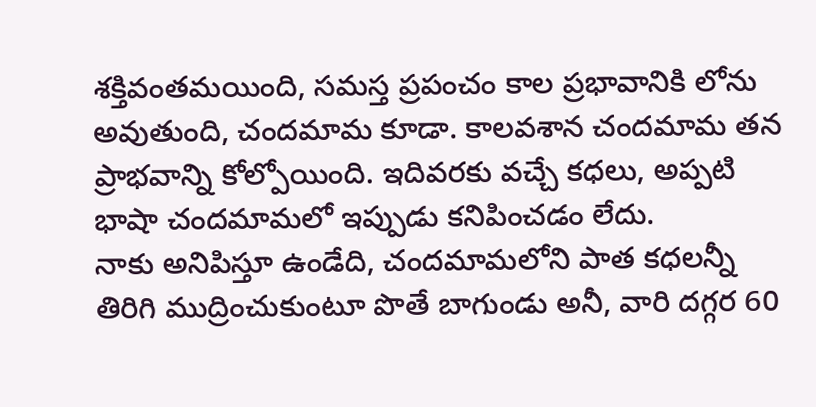శక్తివంతమయింది, సమస్త ప్రపంచం కాల ప్రభావానికి లోను అవుతుంది, చందమామ కూడా. కాలవశాన చందమామ తన ప్రాభవాన్ని కోల్పోయింది. ఇదివరకు వచ్చే కధలు, అప్పటి భాషా చందమామలో ఇప్పుడు కనిపించడం లేదు.
నాకు అనిపిస్తూ ఉండేది, చందమామలోని పాత కధలన్నీ తిరిగి ముద్రించుకుంటూ పొతే బాగుండు అనీ, వారి దగ్గర 60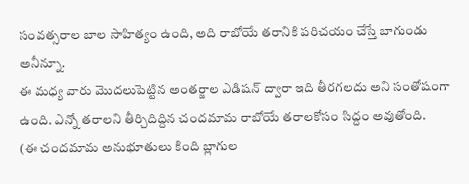సంవత్సరాల బాల సాహిత్యం ఉంది, అది రాబోయే తరానికి పరిచయం చేస్తే బాగుండు అనీన్నూ.
ఈ మధ్య వారు మొదలుపెట్టిన అంతర్జాల ఎడిషన్ ద్వారా ఇది తీరగలదు అని సంతోషంగా ఉంది. ఎన్నో తరాలని తీర్చిదిద్దిన చందమామ రాబోయే తరాలకోసం సిద్దం అవుతోంది.
(ఈ చందమామ అనుభూతులు కింది బ్లాగుల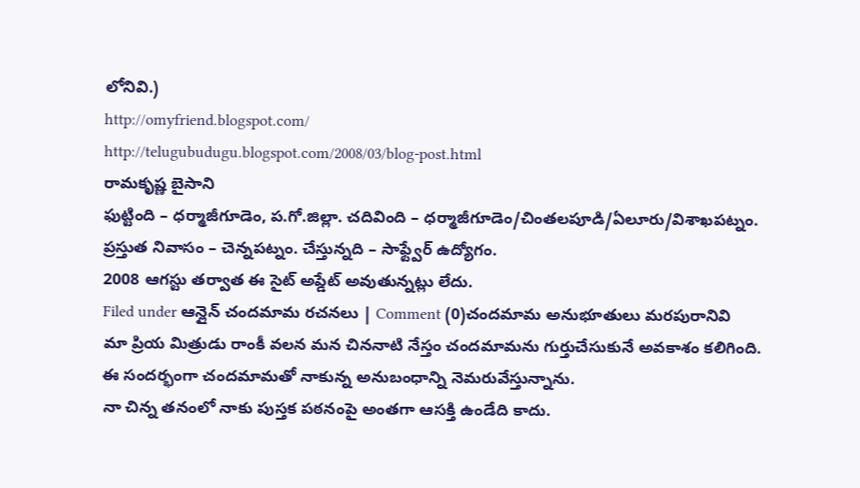లోనివి.)
http://omyfriend.blogspot.com/
http://telugubudugu.blogspot.com/2008/03/blog-post.html
రామకృష్ణ బైసాని
ఫుట్టింది – ధర్మాజీగూడెం, ప.గో.జిల్లా. చదివింది – ధర్మాజీగూడెం/చింతలపూడి/ఏలూరు/విశాఖపట్నం. ప్రస్తుత నివాసం – చెన్నపట్నం. చేస్తున్నది – సాఫ్ట్వేర్ ఉద్యోగం.
2008 ఆగస్టు తర్వాత ఈ సైట్ అప్డేట్ అవుతున్నట్లు లేదు.
Filed under ఆన్లైన్ చందమామ రచనలు | Comment (0)చందమామ అనుభూతులు మరపురానివి
మా ప్రియ మిత్రుడు రాంకీ వలన మన చిననాటి నేస్తం చందమామను గుర్తుచేసుకునే అవకాశం కలిగింది.
ఈ సందర్భంగా చందమామతో నాకున్న అనుబంధాన్ని నెమరువేస్తున్నాను.
నా చిన్న తనంలో నాకు పుస్తక పఠనంపై అంతగా ఆసక్తి ఉండేది కాదు.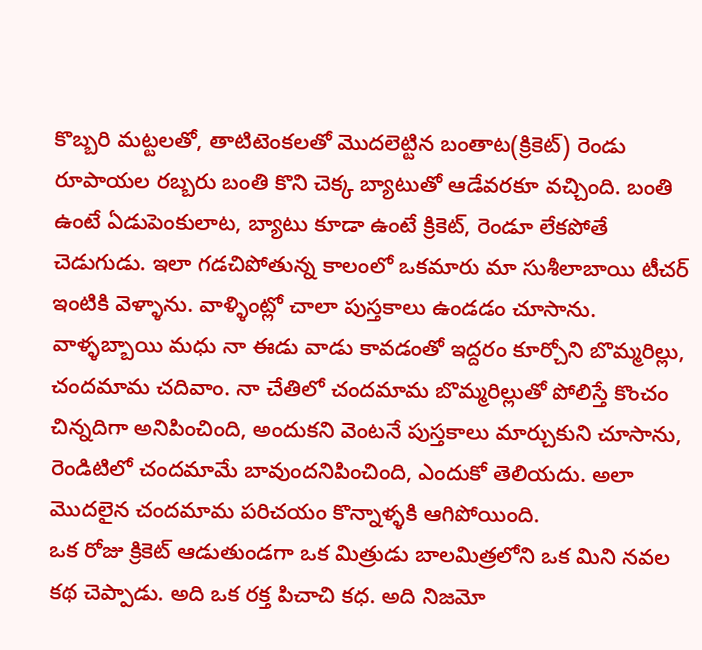కొబ్బరి మట్టలతో, తాటిటెంకలతో మొదలెట్టిన బంతాట(క్రికెట్) రెండు రూపాయల రబ్బరు బంతి కొని చెక్క బ్యాటుతో ఆడేవరకూ వచ్చింది. బంతి ఉంటే ఏడుపెంకులాట, బ్యాటు కూడా ఉంటే క్రికెట్, రెండూ లేకపోతే చెడుగుడు. ఇలా గడచిపోతున్న కాలంలో ఒకమారు మా సుశీలాబాయి టీచర్ ఇంటికి వెళ్ళాను. వాళ్ళింట్లో చాలా పుస్తకాలు ఉండడం చూసాను.
వాళ్ళబ్బాయి మధు నా ఈడు వాడు కావడంతో ఇద్దరం కూర్చోని బొమ్మరిల్లు, చందమామ చదివాం. నా చేతిలో చందమామ బొమ్మరిల్లుతో పోలిస్తే కొంచం చిన్నదిగా అనిపించింది, అందుకని వెంటనే పుస్తకాలు మార్చుకుని చూసాను, రెండిటిలో చందమామే బావుందనిపించింది, ఎందుకో తెలియదు. అలా మొదలైన చందమామ పరిచయం కొన్నాళ్ళకి ఆగిపోయింది.
ఒక రోజు క్రికెట్ ఆడుతుండగా ఒక మిత్రుడు బాలమిత్రలోని ఒక మిని నవల కథ చెప్పాడు. అది ఒక రక్త పిచాచి కధ. అది నిజమో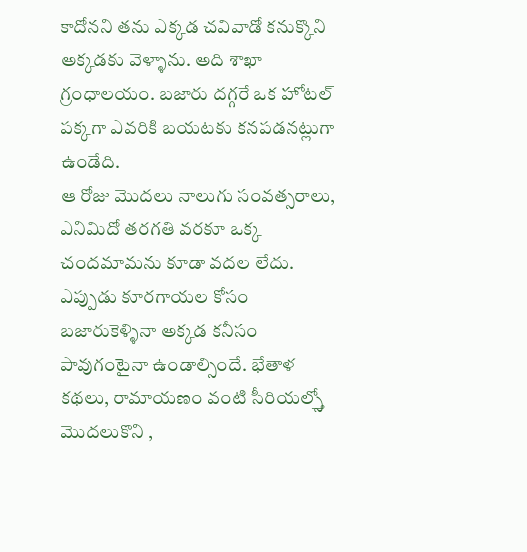కాదోనని తను ఎక్కడ చవివాడో కనుక్కొని అక్కడకు వెళ్ళాను. అది శాఖా గ్రంధాలయం. బజారు దగ్గరే ఒక హోటల్ పక్కగా ఎవరికి బయటకు కనపడనట్లుగా ఉండేది.
ఆ రోజు మొదలు నాలుగు సంవత్సరాలు, ఎనిమిదో తరగతి వరకూ ఒక్క చందమామను కూడా వదల లేదు. ఎప్పుడు కూరగాయల కోసం బజారుకెళ్ళినా అక్కడ కనీసం పావుగంటైనా ఉండాల్సిందే. భేతాళ కథలు, రామాయణం వంటి సీరియల్స్తో మొదలుకొని ,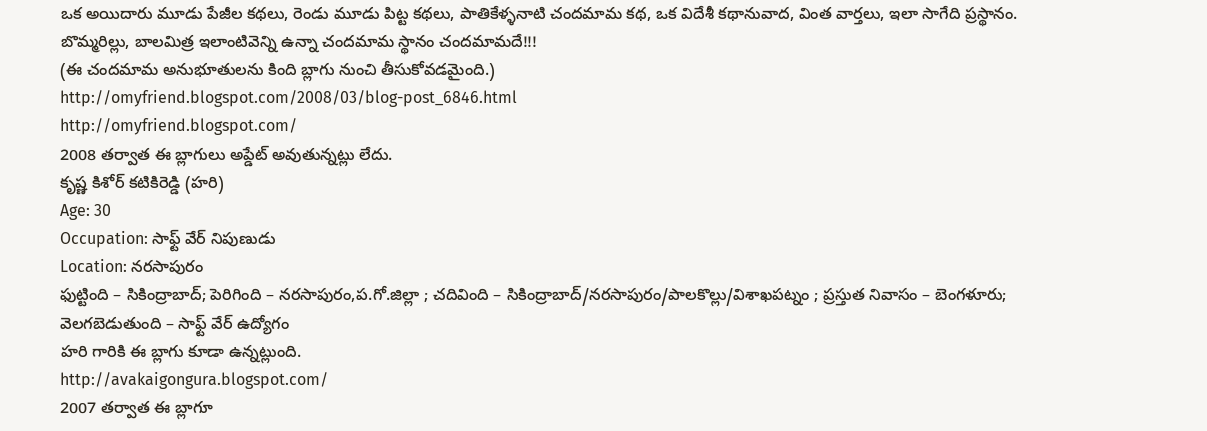ఒక అయిదారు మూడు పేజీల కథలు, రెండు మూడు పిట్ట కథలు, పాతికేళ్ళనాటి చందమామ కథ, ఒక విదేశీ కథానువాద, వింత వార్తలు, ఇలా సాగేది ప్రస్థానం.
బొమ్మరిల్లు, బాలమిత్ర ఇలాంటివెన్ని ఉన్నా చందమామ స్థానం చందమామదే!!!
(ఈ చందమామ అనుభూతులను కింది బ్లాగు నుంచి తీసుకోవడమైంది.)
http://omyfriend.blogspot.com/2008/03/blog-post_6846.html
http://omyfriend.blogspot.com/
2008 తర్వాత ఈ బ్లాగులు అప్డేట్ అవుతున్నట్లు లేదు.
కృష్ణ కిశోర్ కటికిరెడ్డి (హరి)
Age: 30
Occupation: సాఫ్ట్ వేర్ నిపుణుడు
Location: నరసాపురం
ఫుట్టింది – సికింద్రాబాద్; పెరిగింది – నరసాపురం,ప.గో.జిల్లా ; చదివింది – సికింద్రాబాద్/నరసాపురం/పాలకొల్లు/విశాఖపట్నం ; ప్రస్తుత నివాసం – బెంగళూరు; వెలగబెడుతుంది – సాఫ్ట్ వేర్ ఉద్యోగం
హరి గారికి ఈ బ్లాగు కూడా ఉన్నట్లుంది.
http://avakaigongura.blogspot.com/
2007 తర్వాత ఈ బ్లాగూ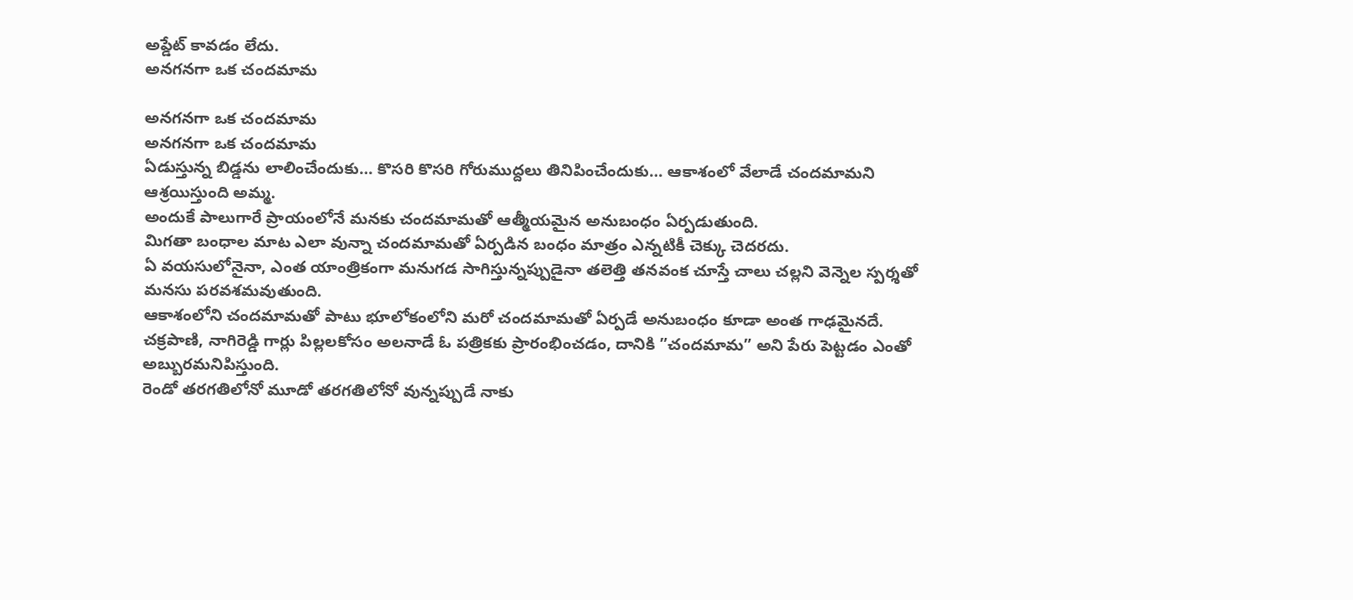అప్డేట్ కావడం లేదు.
అనగనగా ఒక చందమామ

అనగనగా ఒక చందమామ
అనగనగా ఒక చందమామ
ఏడుస్తున్న బిడ్డను లాలించేందుకు… కొసరి కొసరి గోరుముద్దలు తినిపించేందుకు… ఆకాశంలో వేలాడే చందమామని ఆశ్రయిస్తుంది అమ్మ.
అందుకే పాలుగారే ప్రాయంలోనే మనకు చందమామతో ఆత్మీయమైన అనుబంధం ఏర్పడుతుంది.
మిగతా బంధాల మాట ఎలా వున్నా చందమామతో ఏర్పడిన బంధం మాత్రం ఎన్నటికీ చెక్కు చెదరదు.
ఏ వయసులోనైనా, ఎంత యాంత్రికంగా మనుగడ సాగిస్తున్నప్పుడైనా తలెత్తి తనవంక చూస్తే చాలు చల్లని వెన్నెల స్పర్శతో మనసు పరవశమవుతుంది.
ఆకాశంలోని చందమామతో పాటు భూలోకంలోని మరో చందమామతో ఏర్పడే అనుబంధం కూడా అంత గాఢమైనదే.
చక్రపాణి, నాగిరెడ్డి గార్లు పిల్లలకోసం అలనాడే ఓ పత్రికకు ప్రారంభించడం, దానికి ”చందమామ” అని పేరు పెట్టడం ఎంతో అబ్బురమనిపిస్తుంది.
రెండో తరగతిలోనో మూడో తరగతిలోనో వున్నప్పుడే నాకు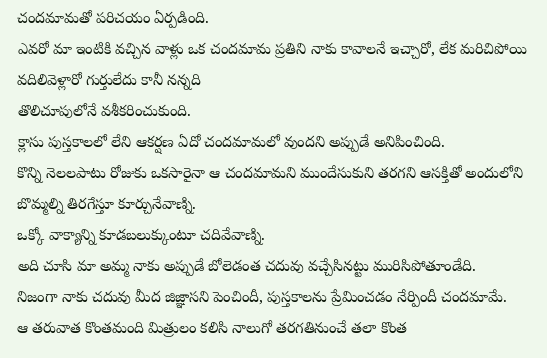చందమామతో పరిచయం ఏర్పడింది.
ఎవరో మా ఇంటికి వచ్చిన వాళ్లు ఒక చందమామ ప్రతిని నాకు కావాలనే ఇచ్చారో, లేక మరిచిపోయి వదిలివెళ్లారో గుర్తులేదు కానీ నన్నది
తొలిచూపులోనే వశీకరించుకుంది.
క్లాసు పుస్తకాలలో లేని ఆకర్షణ ఏదో చందమామలో వుందని అప్పుడే అనిపించింది.
కొన్ని నెలలపాటు రోజుకు ఒకసారైనా ఆ చందమామని ముందేసుకుని తరగని ఆసక్తితో అందులోని బొమ్మల్ని తిరగేస్తూ కూర్చునేవాణ్ని.
ఒక్కో వాక్యాన్ని కూడబలుక్కుంటూ చదివేవాణ్ని.
అది చూసి మా అమ్మ నాకు అప్పుడే బోలెడంత చదువు వచ్చేసినట్టు మురిసిపోతూండేది.
నిజంగా నాకు చదువు మీద జిజ్ఞాసని పెంచిందీ, పుస్తకాలను ప్రేమించడం నేర్పిందీ చందమామే.
ఆ తరువాత కొంతమంది మిత్రులం కలిసి నాలుగో తరగతినుంచే తలా కొంత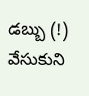డబ్బు (!) వేసుకుని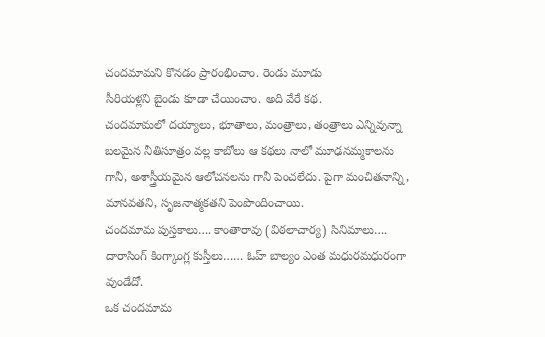చందమామని కొనడం ప్రారంభించాం. రెండు మూడు
సీరియళ్లని బైండు కూడా చేయించాం. అది వేరే కథ.
చందమామలో దయ్యాలు, భూతాలు, మంత్రాలు, తంత్రాలు ఎన్నివున్నా బలమైన నీతిసూత్రం వల్ల కాబోలు ఆ కథలు నాలో మూఢనమ్మకాలను
గానీ, అశాస్త్రీయమైన ఆలోచనలను గానీ పెంచలేదు. పైగా మంచితనాన్ని, మానవతని, సృజనాత్మకతని పెంపొందించాయి.
చందమామ పుస్తకాలు…. కాంతారావు (విఠలాచార్య) సినిమాలు…. దారాసింగ్ కింగ్కాంగ్ల కుస్తీలు…… ఓహ్ బాల్యం ఎంత మధురమధురంగా వుండేదో.
ఒక చందమామ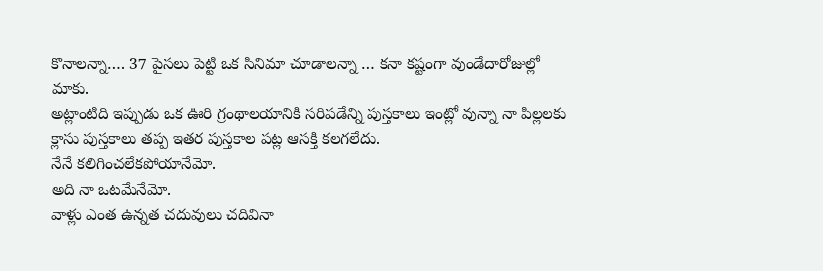కొనాలన్నా…. 37 పైసలు పెట్టి ఒక సినిమా చూడాలన్నా … కనా కష్టంగా వుండేదారోజుల్లో మాకు.
అట్లాంటిది ఇప్పుడు ఒక ఊరి గ్రంథాలయానికి సరిపడేన్ని పుస్తకాలు ఇంట్లో వున్నా నా పిల్లలకు క్లాసు పుస్తకాలు తప్ప ఇతర పుస్తకాల పట్ల ఆసక్తి కలగలేదు.
నేనే కలిగించలేకపోయానేమో.
అది నా ఒటమేనేమో.
వాళ్లు ఎంత ఉన్నత చదువులు చదివినా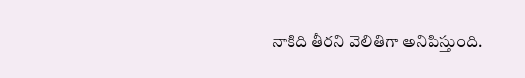నాకిది తీరని వెలితిగా అనిపిస్తుంది.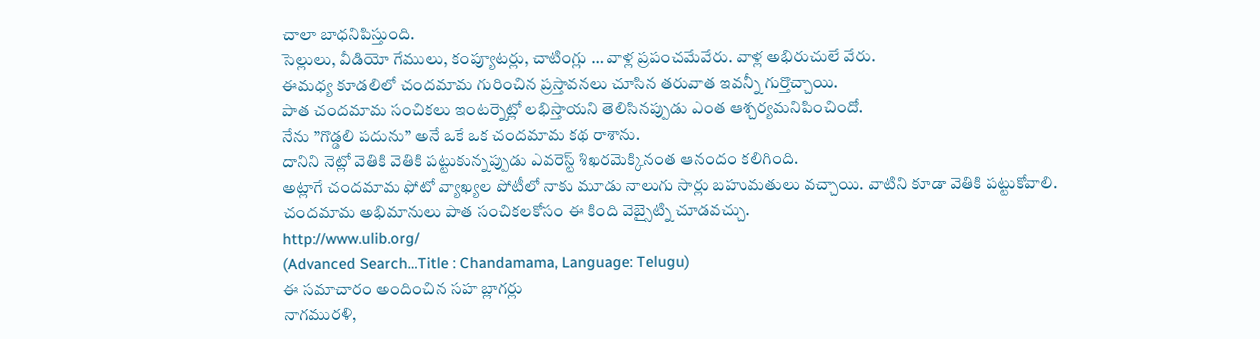చాలా బాధనిపిస్తుంది.
సెల్లులు, వీడియో గేములు, కంప్యూటర్లు, చాటింగ్లు … వాళ్ల ప్రపంచమేవేరు. వాళ్ల అభిరుచులే వేరు.
ఈమధ్య కూడలిలో చందమామ గురించిన ప్రస్తావనలు చూసిన తరువాత ఇవన్నీ గుర్తొచ్చాయి.
పాత చందమామ సంచికలు ఇంటర్నెట్లో లభిస్తాయని తెలిసినప్పుడు ఎంత ఆశ్చర్యమనిపించిందో.
నేను ”గొడ్డలి పదును” అనే ఒకే ఒక చందమామ కథ రాశాను.
దానిని నెట్లో వెతికి వెతికి పట్టుకున్నప్పుడు ఎవరెస్ట్ శిఖరమెక్కినంత ఆనందం కలిగింది.
అట్లాగే చందమామ ఫోటో వ్యాఖ్యల పోటీలో నాకు మూడు నాలుగు సార్లు బహుమతులు వచ్చాయి. వాటిని కూడా వెతికి పట్టుకోవాలి.
చందమామ అభిమానులు పాత సంచికలకోసం ఈ కింది వెబ్సైట్ని చూడవచ్చు.
http://www.ulib.org/
(Advanced Search…Title : Chandamama, Language: Telugu)
ఈ సమాచారం అందించిన సహ బ్లాగర్లు
నాగమురళి,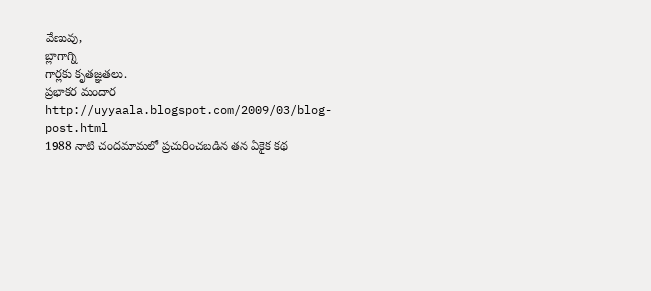వేణువు,
బ్లాగాగ్ని
గార్లకు కృతజ్ఞతలు.
ప్రభాకర మందార
http://uyyaala.blogspot.com/2009/03/blog-post.html
1988 నాటి చందమామలో ప్రచురించబడిన తన ఏకైక కథ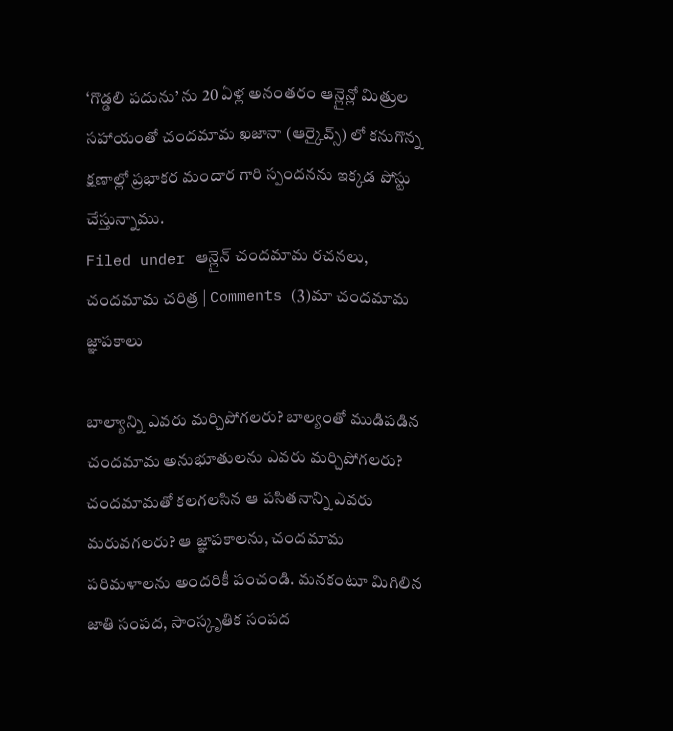‘గొడ్డలి పదును’ ను 20 ఏళ్ల అనంతరం ఆన్లైన్లో మిత్రుల సహాయంతో చందమామ ఖజానా (ఆర్కైవ్స్) లో కనుగొన్న క్షణాల్లో ప్రభాకర మందార గారి స్పందనను ఇక్కడ పోస్టు చేస్తున్నాము.
Filed under ఆన్లైన్ చందమామ రచనలు, చందమామ చరిత్ర | Comments (3)మా చందమామ జ్ఞాపకాలు

బాల్యాన్ని ఎవరు మర్చిపోగలరు? బాల్యంతో ముడిపడిన చందమామ అనుభూతులను ఎవరు మర్చిపోగలరు? చందమామతో కలగలసిన ఆ పసితనాన్ని ఎవరు మరువగలరు? ఆ జ్ఞాపకాలను, చందమామ పరిమళాలను అందరికీ పంచండి. మనకంటూ మిగిలిన జాతి సంపద, సాంస్కృతిక సంపద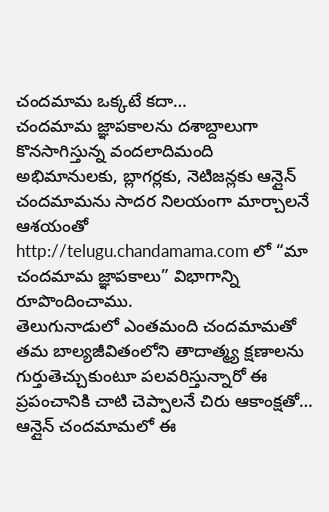చందమామ ఒక్కటే కదా…
చందమామ జ్ఞాపకాలను దశాబ్దాలుగా కొనసాగిస్తున్న వందలాదిమంది అభిమానులకు, బ్లాగర్లకు, నెటిజన్లకు ఆన్లైన్ చందమామను సాదర నిలయంగా మార్చాలనే ఆశయంతో http://telugu.chandamama.com లో “మా చందమామ జ్ఞాపకాలు” విభాగాన్ని రూపొందించాము.
తెలుగునాడులో ఎంతమంది చందమామతో తమ బాల్యజీవితంలోని తాదాత్మ్య క్షణాలను గుర్తుతెచ్చుకుంటూ పలవరిస్తున్నారో ఈ ప్రపంచానికి చాటి చెప్పాలనే చిరు ఆకాంక్షతో… ఆన్లైన్ చందమామలో ఈ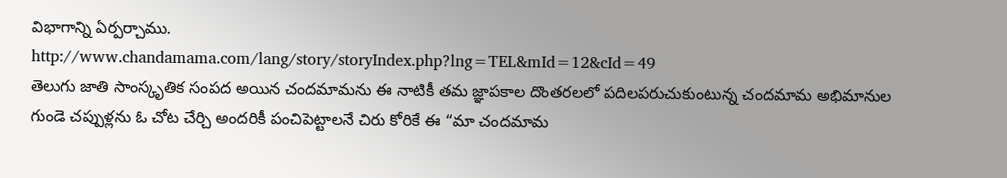విభాగాన్ని ఏర్పర్చాము.
http://www.chandamama.com/lang/story/storyIndex.php?lng=TEL&mId=12&cId=49
తెలుగు జాతి సాంస్కృతిక సంపద అయిన చందమామను ఈ నాటికీ తమ జ్ఞాపకాల దొంతరలలో పదిలపరుచుకుంటున్న చందమామ అభిమానుల గుండె చప్పుళ్లను ఓ చోట చేర్చి అందరికీ పంచిపెట్టాలనే చిరు కోరికే ఈ “మా చందమామ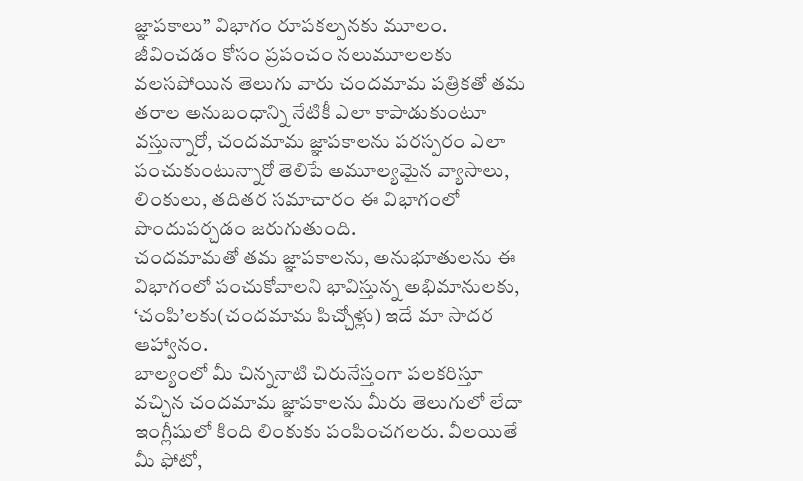జ్ఞాపకాలు” విభాగం రూపకల్పనకు మూలం.
జీవించడం కోసం ప్రపంచం నలుమూలలకు వలసపోయిన తెలుగు వారు చందమామ పత్రికతో తమ తరాల అనుబంధాన్ని నేటికీ ఎలా కాపాడుకుంటూ వస్తున్నారో, చందమామ జ్ఞాపకాలను పరస్పరం ఎలా పంచుకుంటున్నారో తెలిపే అమూల్యమైన వ్యాసాలు, లింకులు, తదితర సమాచారం ఈ విభాగంలో పొందుపర్చడం జరుగుతుంది.
చందమామతో తమ జ్ఞాపకాలను, అనుభూతులను ఈ విభాగంలో పంచుకోవాలని భావిస్తున్న అభిమానులకు, ‘చంపి’లకు(చందమామ పిచ్చోళ్లు) ఇదే మా సాదర ఆహ్వానం.
బాల్యంలో మీ చిన్ననాటి చిరునేస్తంగా పలకరిస్తూ వచ్చిన చందమామ జ్ఞాపకాలను మీరు తెలుగులో లేదా ఇంగ్లీషులో కింది లింకుకు పంపించగలరు. వీలయితే మీ ఫోటో,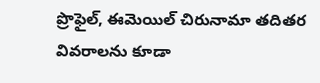ప్రొఫైల్, ఈమెయిల్ చిరునామా తదితర వివరాలను కూడా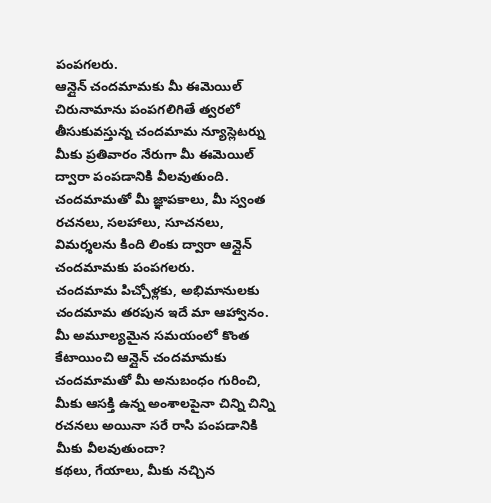పంపగలరు.
ఆన్లైన్ చందమామకు మీ ఈమెయిల్ చిరునామాను పంపగలిగితే త్వరలో తీసుకువస్తున్న చందమామ న్యూస్లెటర్ను మీకు ప్రతివారం నేరుగా మీ ఈమెయిల్ ద్వారా పంపడానికి వీలవుతుంది.
చందమామతో మీ జ్ఞాపకాలు, మీ స్వంత రచనలు, సలహాలు, సూచనలు, విమర్శలను కింది లింకు ద్వారా ఆన్లైన్ చందమామకు పంపగలరు.
చందమామ పిచ్చోళ్లకు, అభిమానులకు చందమామ తరపున ఇదే మా ఆహ్వానం. మీ అమూల్యమైన సమయంలో కొంత కేటాయించి ఆన్లైన్ చందమామకు చందమామతో మీ అనుబంధం గురించి, మీకు ఆసక్తి ఉన్న అంశాలపైనా చిన్ని చిన్ని రచనలు అయినా సరే రాసి పంపడానికి మీకు వీలవుతుందా?
కథలు, గేయాలు, మీకు నచ్చిన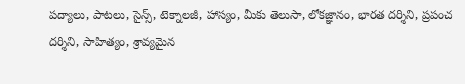పద్యాలు, పాటలు, సైన్స్, టెక్నాలజీ, హాస్యం, మీకు తెలుసా, లోకజ్ఞానం, భారత దర్శిని, ప్రపంచ దర్శిని, సాహిత్యం, శ్రావ్యమైన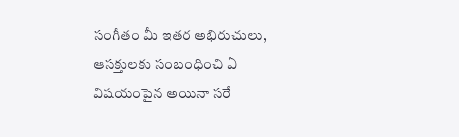సంగీతం మీ ఇతర అభిరుచులు, ఆసక్తులకు సంబంధించి ఏ విషయంపైన అయినా సరే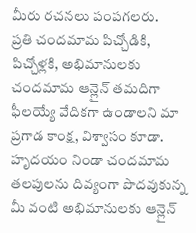మీరు రచనలు పంపగలరు.
ప్రతి చందమామ పిచ్చోడికి, పిచ్చోళ్లకి, అభిమానులకు చందమామ ఆన్లైన్ తమదిగా ఫీలయ్యే వేదికగా ఉండాలని మా ప్రగాడ కాంక్ష, విశ్వాసం కూడా. హృదయం నిండా చందమామ తలపులను దివ్యంగా పొదవుకున్న మీ వంటి అభిమానులకు ఆన్లైన్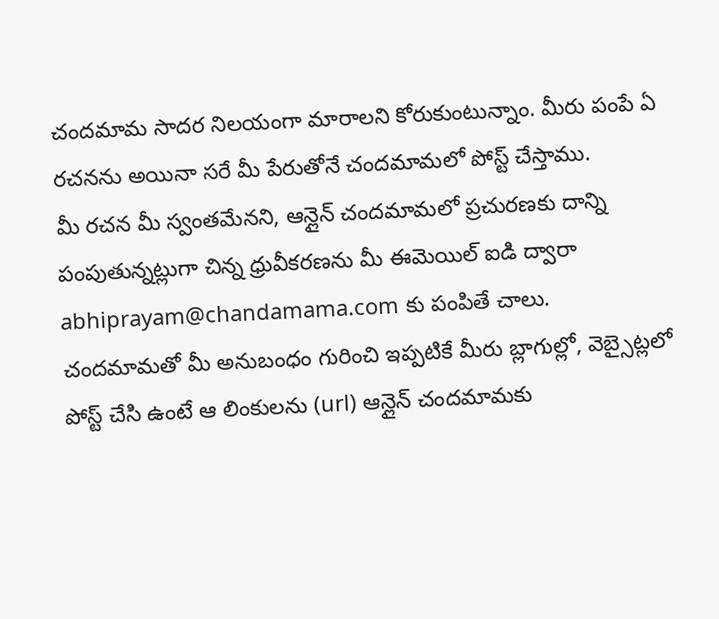చందమామ సాదర నిలయంగా మారాలని కోరుకుంటున్నాం. మీరు పంపే ఏ రచనను అయినా సరే మీ పేరుతోనే చందమామలో పోస్ట్ చేస్తాము.
మీ రచన మీ స్వంతమేనని, ఆన్లైన్ చందమామలో ప్రచురణకు దాన్ని పంపుతున్నట్లుగా చిన్న ధ్రువీకరణను మీ ఈమెయిల్ ఐడి ద్వారా abhiprayam@chandamama.com కు పంపితే చాలు.
చందమామతో మీ అనుబంధం గురించి ఇప్పటికే మీరు బ్లాగుల్లో, వెబ్సైట్లలో పోస్ట్ చేసి ఉంటే ఆ లింకులను (url) ఆన్లైన్ చందమామకు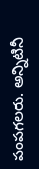పంపగలరు. అన్నిటినీ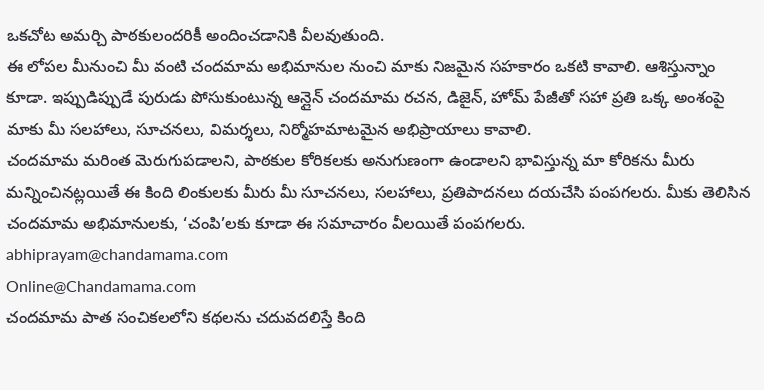ఒకచోట అమర్చి పాఠకులందరికీ అందించడానికి వీలవుతుంది.
ఈ లోపల మీనుంచి మీ వంటి చందమామ అభిమానుల నుంచి మాకు నిజమైన సహకారం ఒకటి కావాలి. ఆశిస్తున్నాం కూడా. ఇప్పుడిప్పుడే పురుడు పోసుకుంటున్న ఆన్లైన్ చందమామ రచన, డిజైన్, హోమ్ పేజీతో సహా ప్రతి ఒక్క అంశంపై మాకు మీ సలహాలు, సూచనలు, విమర్శలు, నిర్మోహమాటమైన అభిప్రాయాలు కావాలి.
చందమామ మరింత మెరుగుపడాలని, పాఠకుల కోరికలకు అనుగుణంగా ఉండాలని భావిస్తున్న మా కోరికను మీరు మన్నించినట్లయితే ఈ కింది లింకులకు మీరు మీ సూచనలు, సలహాలు, ప్రతిపాదనలు దయచేసి పంపగలరు. మీకు తెలిసిన చందమామ అభిమానులకు, ‘చంపి’లకు కూడా ఈ సమాచారం వీలయితే పంపగలరు.
abhiprayam@chandamama.com
Online@Chandamama.com
చందమామ పాత సంచికలలోని కథలను చదువదలిస్తే కింది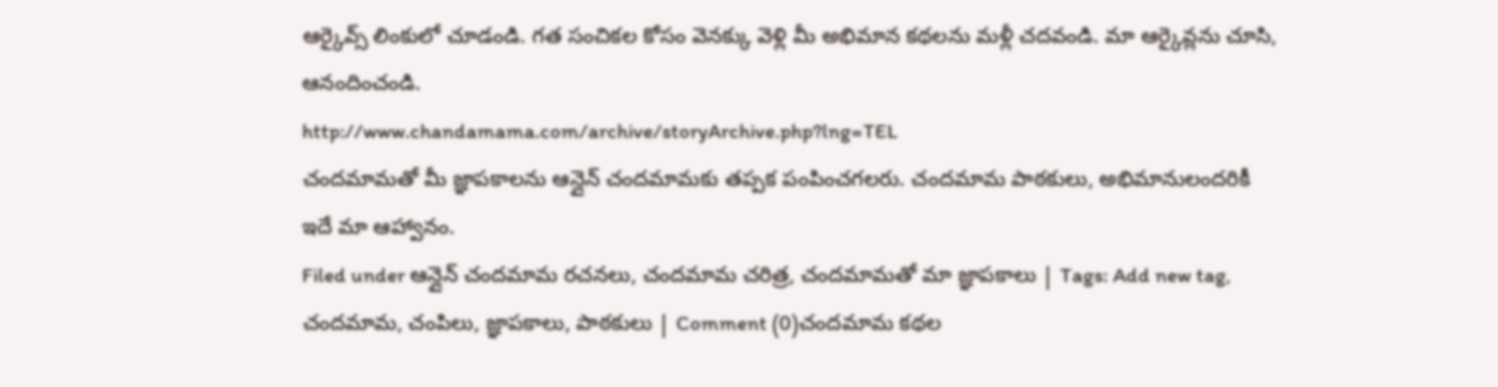ఆర్కైవ్స్ లింకులో చూడండి. గత సంచికల కోసం వెనక్కు వెళ్లి మీ అభిమాన కథలను మళ్లీ చదవండి. మా ఆర్కైవ్లను చూసి, ఆనందించండి.
http://www.chandamama.com/archive/storyArchive.php?lng=TEL
చందమామతో మీ జ్ఞాపకాలను ఆన్లైన్ చందమామకు తప్పక పంపించగలరు. చందమామ పాఠకులు, అభిమానులందరికీ ఇదే మా ఆహ్వానం.
Filed under ఆన్లైన్ చందమామ రచనలు, చందమామ చరిత్ర, చందమామతో మా జ్ఞాపకాలు | Tags: Add new tag, చందమామ, చంపిలు, జ్ఞాపకాలు, పాఠకులు | Comment (0)చందమామ కథల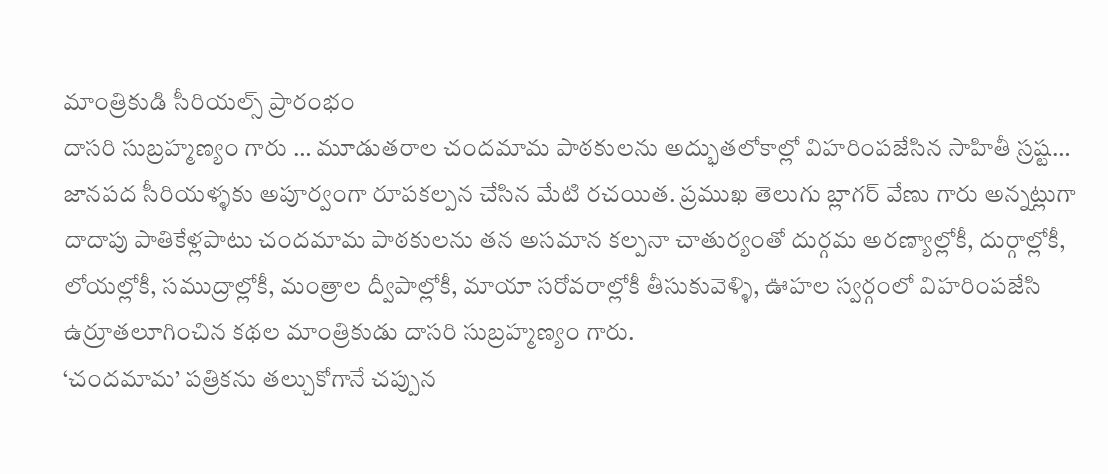మాంత్రికుడి సీరియల్స్ ప్రారంభం
దాసరి సుబ్రహ్మణ్యం గారు … మూడుతరాల చందమామ పాఠకులను అద్భుతలోకాల్లో విహరింపజేసిన సాహితీ స్రష్ట… జానపద సీరియళ్ళకు అపూర్వంగా రూపకల్పన చేసిన మేటి రచయిత. ప్రముఖ తెలుగు బ్లాగర్ వేణు గారు అన్నట్లుగా దాదాపు పాతికేళ్లపాటు చందమామ పాఠకులను తన అసమాన కల్పనా చాతుర్యంతో దుర్గమ అరణ్యాల్లోకీ, దుర్గాల్లోకీ, లోయల్లోకీ, సముద్రాల్లోకీ, మంత్రాల ద్వీపాల్లోకీ, మాయా సరోవరాల్లోకీ తీసుకువెళ్ళి, ఊహల స్వర్గంలో విహరింపజేసి ఉర్రూతలూగించిన కథల మాంత్రికుడు దాసరి సుబ్రహ్మణ్యం గారు.
‘చందమామ’ పత్రికను తల్చుకోగానే చప్పున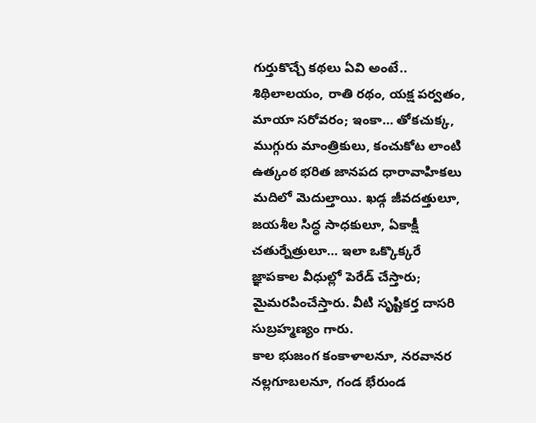గుర్తుకొచ్చే కథలు ఏవి అంటే.. శిథిలాలయం, రాతి రథం, యక్ష పర్వతం, మాయా సరోవరం; ఇంకా… తోకచుక్క, ముగ్గురు మాంత్రికులు, కంచుకోట లాంటి ఉత్కంఠ భరిత జానపద ధారావాహికలు మదిలో మెదుల్తాయి. ఖడ్గ జీవదత్తులూ, జయశీల సిద్ధ సాధకులూ, ఏకాక్షీ చతుర్నేత్రులూ… ఇలా ఒక్కొక్కరే జ్ఞాపకాల వీధుల్లో పెరేడ్ చేస్తారు; మైమరపించేస్తారు. వీటి సృష్టికర్త దాసరి సుబ్రహ్మణ్యం గారు.
కాల భుజంగ కంకాళాలనూ, నరవానర నల్లగూబలనూ, గండ భేరుండ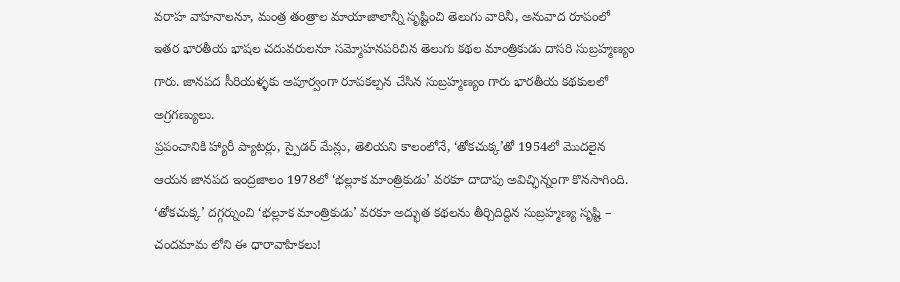వరాహ వాహనాలనూ, మంత్ర తంత్రాల మాయాజాలాన్నీ సృష్టించి తెలుగు వారినీ, అనువాద రూపంలో ఇతర భారతీయ భాషల చదువరులనూ సమ్మోహనపరిచిన తెలుగు కథల మాంత్రికుడు దాసరి సుబ్రహ్మణ్యం గారు. జానపద సీరియళ్ళకు అపూర్వంగా రూపకల్పన చేసిన సుబ్రహ్మణ్యం గారు భారతీయ కథకులలో అగ్రగణ్యులు.
ప్రపంచానికి హ్యారీ ప్యాటర్లు, స్పైడర్ మేన్లు, తెలియని కాలంలోనే, ‘తోకచుక్క’తో 1954లో మొదలైన ఆయన జానపద ఇంద్రజాలం 1978లో ‘భల్లూక మాంత్రికుడు’ వరకూ దాదాపు అవిచ్ఛిన్నంగా కొనసాగింది. ‘తోకచుక్క’ దగ్గర్నుంచి ‘భల్లూక మాంత్రికుడు’ వరకూ అద్భుత కథలను తీర్చిదిద్దిన సుబ్రహ్మణ్య సృష్టి – చందమామ లోని ఈ ధారావాహికలు!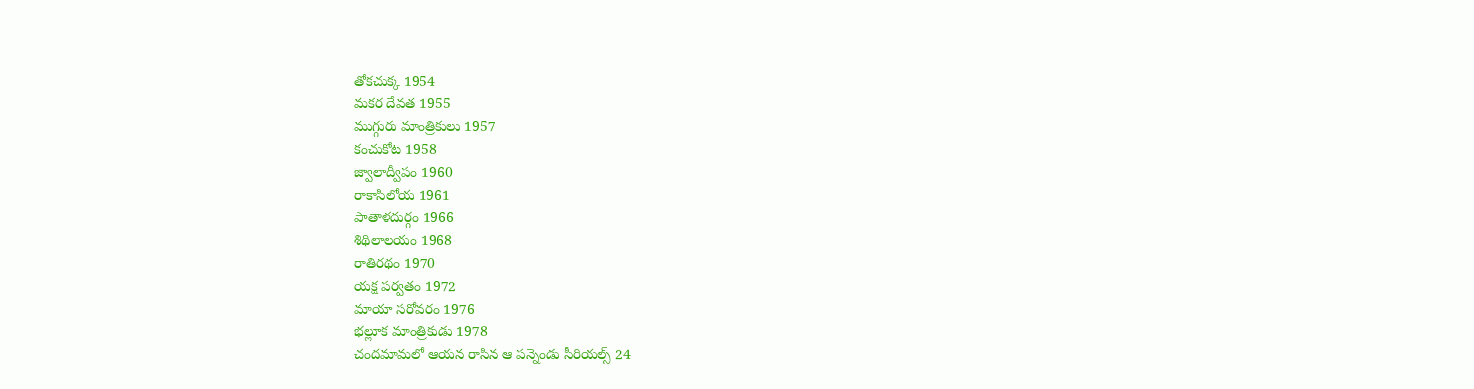తోకచుక్క 1954
మకర దేవత 1955
ముగ్గురు మాంత్రికులు 1957
కంచుకోట 1958
జ్వాలాద్వీపం 1960
రాకాసిలోయ 1961
పాతాళదుర్గం 1966
శిథిలాలయం 1968
రాతిరథం 1970
యక్ష పర్వతం 1972
మాయా సరోవరం 1976
భల్లూక మాంత్రికుడు 1978
చందమామలో ఆయన రాసిన ఆ పన్నెండు సీరియల్స్ 24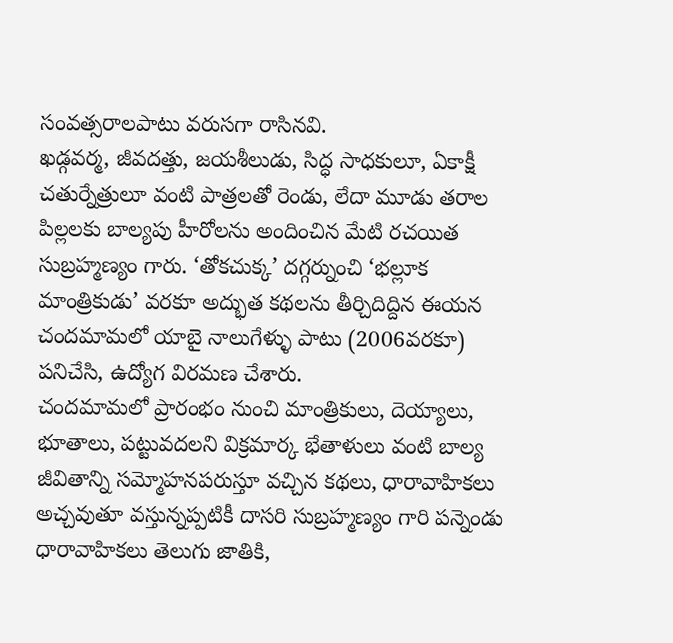సంవత్సరాలపాటు వరుసగా రాసినవి.
ఖడ్గవర్మ, జీవదత్తు, జయశీలుడు, సిద్ధ సాధకులూ, ఏకాక్షీ చతుర్నేత్రులూ వంటి పాత్రలతో రెండు, లేదా మూడు తరాల పిల్లలకు బాల్యపు హీరోలను అందించిన మేటి రచయిత సుబ్రహ్మణ్యం గారు. ‘తోకచుక్క’ దగ్గర్నుంచి ‘భల్లూక మాంత్రికుడు’ వరకూ అద్భుత కథలను తీర్చిదిద్దిన ఈయన చందమామలో యాబై నాలుగేళ్ళు పాటు (2006వరకూ) పనిచేసి, ఉద్యోగ విరమణ చేశారు.
చందమామలో ప్రారంభం నుంచి మాంత్రికులు, దెయ్యాలు, భూతాలు, పట్టువదలని విక్రమార్క భేతాళులు వంటి బాల్య జీవితాన్ని సమ్మోహనపరుస్తూ వచ్చిన కథలు, ధారావాహికలు అచ్చవుతూ వస్తున్నప్పటికీ దాసరి సుబ్రహ్మణ్యం గారి పన్నెండు ధారావాహికలు తెలుగు జాతికి,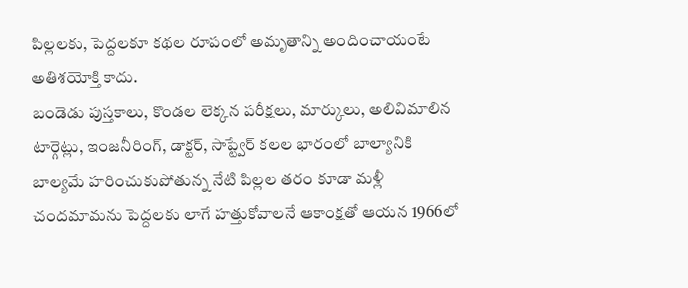పిల్లలకు, పెద్దలకూ కథల రూపంలో అమృతాన్ని అందించాయంటే అతిశయోక్తి కాదు.
బండెడు పుస్తకాలు, కొండల లెక్కన పరీక్షలు, మార్కులు, అలివిమాలిన టార్గెట్లు, ఇంజనీరింగ్, డాక్టర్, సాప్ట్వేర్ కలల భారంలో బాల్యానికి బాల్యమే హరించుకుపోతున్న నేటి పిల్లల తరం కూడా మళ్లీ చందమామను పెద్దలకు లాగే హత్తుకోవాలనే ఆకాంక్షతో ఆయన 1966లో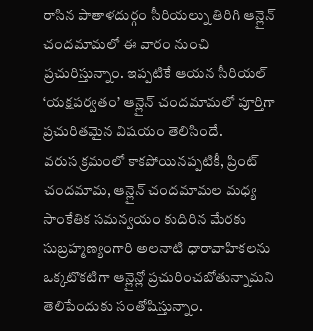రాసిన పాతాళదుర్గం సీరియల్ను తిరిగి ఆన్లైన్ చందమామలో ఈ వారం నుంచి ప్రచురిస్తున్నాం. ఇప్పటికే ఆయన సీరియల్ ‘యక్షపర్వతం’ ఆన్లైన్ చందమామలో పూర్తిగా ప్రచురితమైన విషయం తెలిసిందే.
వరుస క్రమంలో కాకపోయినప్పటికీ, ప్రింట్ చందమామ, ఆన్లైన్ చందమామల మధ్య సాంకేతిక సమన్వయం కుదిరిన మేరకు సుబ్రహ్మణ్యంగారి అలనాటి ధారావాహికలను ఒక్కటొకటిగా ఆన్లైన్లో ప్రచురించబోతున్నామని తెలిపేందుకు సంతోషిస్తున్నాం.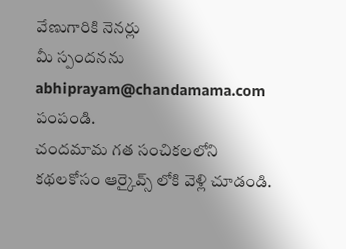వేణుగారికి నెనర్లు
మీ స్పందనను abhiprayam@chandamama.com పంపండి.
చందమామ గత సంచికలలోని కథలకోసం ఆర్కైవ్స్ లోకి వెళ్లి చూడండి.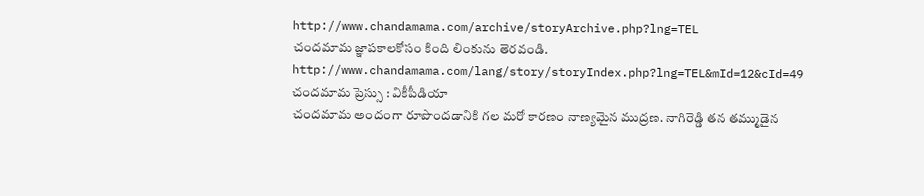http://www.chandamama.com/archive/storyArchive.php?lng=TEL
చందమామ జ్ఞాపకాలకోసం కింది లింకును తెరవండి.
http://www.chandamama.com/lang/story/storyIndex.php?lng=TEL&mId=12&cId=49
చందమామ ప్రెస్సు : వికీపీడియా
చందమామ అందంగా రూపొందడానికి గల మరో కారణం నాణ్యమైన ముద్రణ. నాగిరెడ్డి తన తమ్ముడైన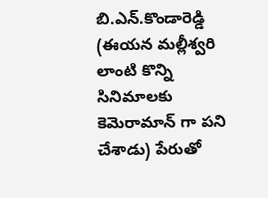బి.ఎన్.కొండారెడ్డి (ఈయన మల్లీశ్వరి లాంటి కొన్ని సినిమాలకు కెమెరామాన్ గా పని చేశాడు) పేరుతో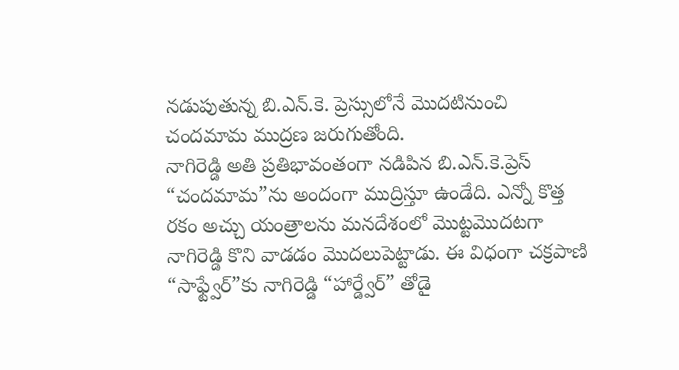నడుపుతున్న బి.ఎన్.కె. ప్రెస్సులోనే మొదటినుంచి చందమామ ముద్రణ జరుగుతోంది.
నాగిరెడ్డి అతి ప్రతిభావంతంగా నడిపిన బి.ఎన్.కె.ప్రెస్ “చందమామ”ను అందంగా ముద్రిస్తూ ఉండేది. ఎన్నో కొత్త రకం అచ్చు యంత్రాలను మనదేశంలో మొట్టమొదటగా నాగిరెడ్డి కొని వాడడం మొదలుపెట్టాడు. ఈ విధంగా చక్రపాణి “సాఫ్ట్వేర్”కు నాగిరెడ్డి “హార్డ్వేర్” తోడై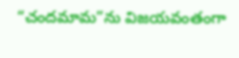“చందమామ”ను విజయవంతంగా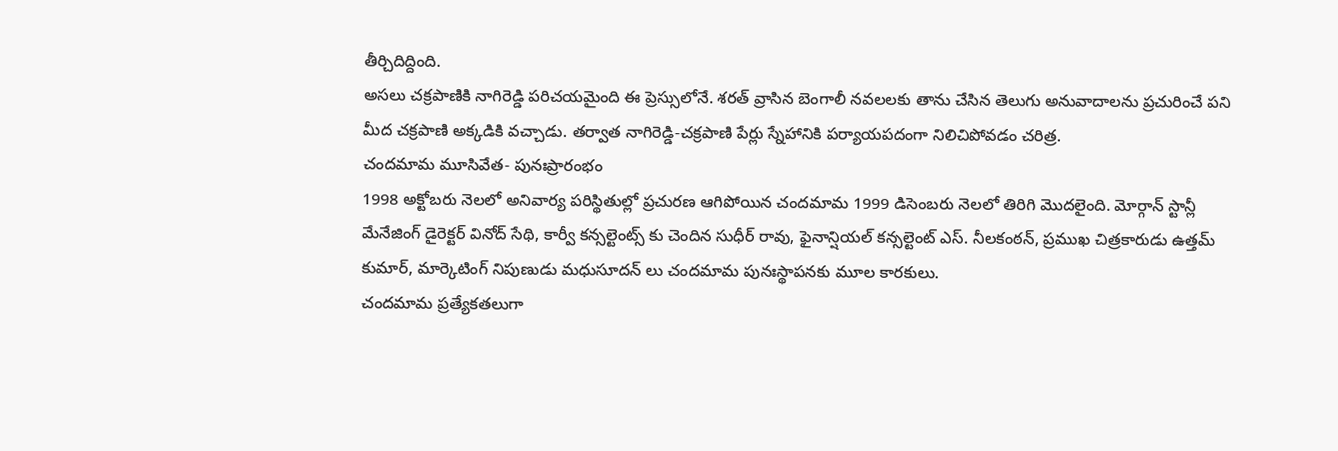తీర్చిదిద్దింది.
అసలు చక్రపాణికి నాగిరెడ్డి పరిచయమైంది ఈ ప్రెస్సులోనే. శరత్ వ్రాసిన బెంగాలీ నవలలకు తాను చేసిన తెలుగు అనువాదాలను ప్రచురించే పని మీద చక్రపాణి అక్కడికి వచ్చాడు. తర్వాత నాగిరెడ్డి-చక్రపాణి పేర్లు స్నేహానికి పర్యాయపదంగా నిలిచిపోవడం చరిత్ర.
చందమామ మూసివేత- పునఃప్రారంభం
1998 అక్టోబరు నెలలో అనివార్య పరిస్థితుల్లో ప్రచురణ ఆగిపోయిన చందమామ 1999 డిసెంబరు నెలలో తిరిగి మొదలైంది. మోర్గాన్ స్టాన్లీ మేనేజింగ్ డైరెక్టర్ వినోద్ సేథి, కార్వీ కన్సల్టెంట్స్ కు చెందిన సుధీర్ రావు, ఫైనాన్షియల్ కన్సల్టెంట్ ఎస్. నీలకంఠన్, ప్రముఖ చిత్రకారుడు ఉత్తమ్ కుమార్, మార్కెటింగ్ నిపుణుడు మధుసూదన్ లు చందమామ పునఃస్థాపనకు మూల కారకులు.
చందమామ ప్రత్యేకతలుగా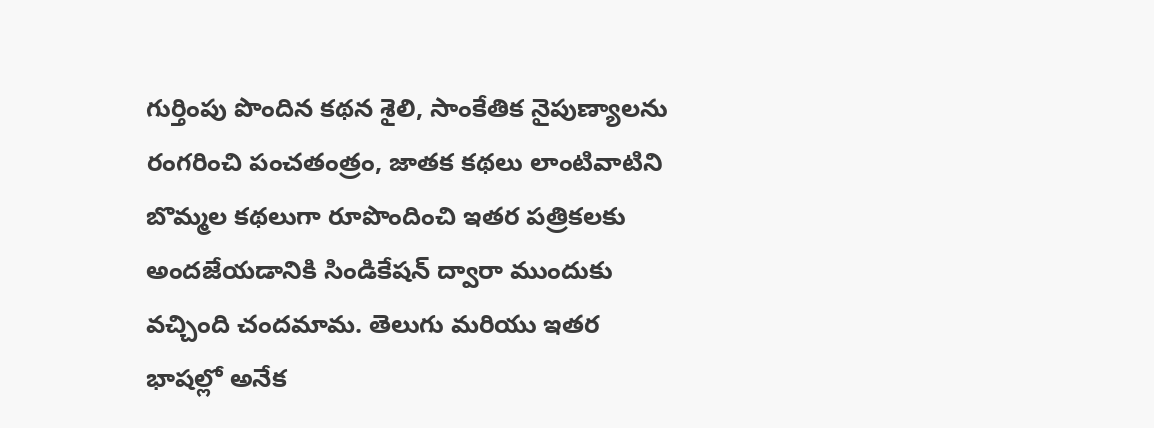గుర్తింపు పొందిన కథన శైలి, సాంకేతిక నైపుణ్యాలను రంగరించి పంచతంత్రం, జాతక కథలు లాంటివాటిని బొమ్మల కథలుగా రూపొందించి ఇతర పత్రికలకు అందజేయడానికి సిండికేషన్ ద్వారా ముందుకు వచ్చింది చందమామ. తెలుగు మరియు ఇతర భాషల్లో అనేక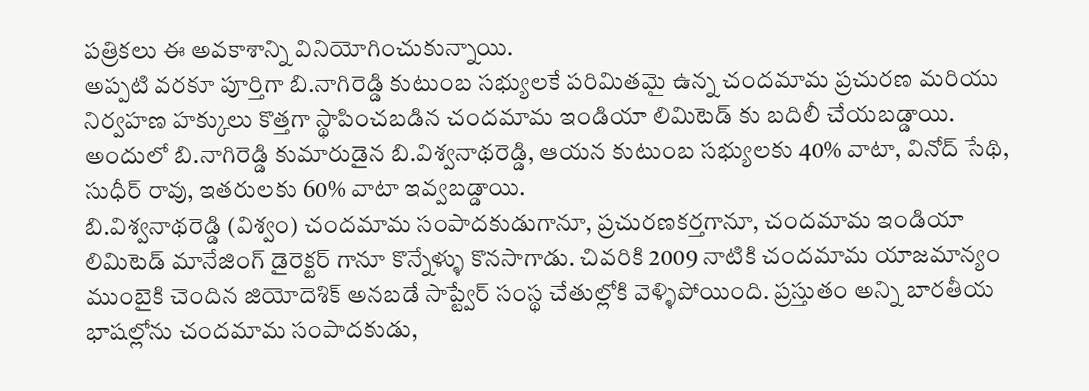పత్రికలు ఈ అవకాశాన్ని వినియోగించుకున్నాయి.
అప్పటి వరకూ పూర్తిగా బి.నాగిరెడ్డి కుటుంబ సభ్యులకే పరిమితమై ఉన్న చందమామ ప్రచురణ మరియు నిర్వహణ హక్కులు కొత్తగా స్థాపించబడిన చందమామ ఇండియా లిమిటెడ్ కు బదిలీ చేయబడ్డాయి. అందులో బి.నాగిరెడ్డి కుమారుడైన బి.విశ్వనాథరెడ్డి, ఆయన కుటుంబ సభ్యులకు 40% వాటా, వినోద్ సేథి, సుధీర్ రావు, ఇతరులకు 60% వాటా ఇవ్వబడ్డాయి.
బి.విశ్వనాథరెడ్డి (విశ్వం) చందమామ సంపాదకుడుగానూ, ప్రచురణకర్తగానూ, చందమామ ఇండియా లిమిటెడ్ మానేజింగ్ డైరెక్టర్ గానూ కొన్నేళ్ళు కొనసాగాడు. చివరికి 2009 నాటికి చందమామ యాజమాన్యం ముంబైకి చెందిన జియోదెశిక్ అనబడే సాప్ట్వేర్ సంస్థ చేతుల్లోకి వెళ్ళిపోయింది. ప్రస్తుతం అన్ని బారతీయ భాషల్లోను చందమామ సంపాదకుడు,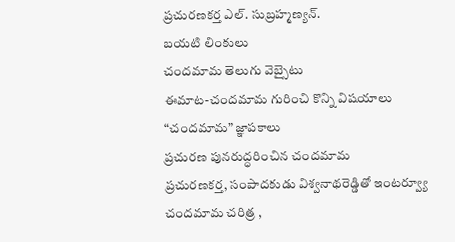ప్రచురణకర్త ఎల్. సుబ్రహ్మణ్యన్.
బయటి లింకులు
చందమామ తెలుగు వెబ్సైటు
ఈమాట-చందమామ గురించి కొన్ని విషయాలు
“చందమామ” జ్ఞాపకాలు
ప్రచురణ పునరుద్ధరించిన చందమామ
ప్రచురణకర్త, సంపాదకుడు విశ్వనాథరెడ్డితో ఇంటర్వ్యూ
చందమామ చరిత్ర ,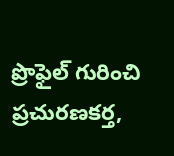ప్రొఫైల్ గురించి ప్రచురణకర్త,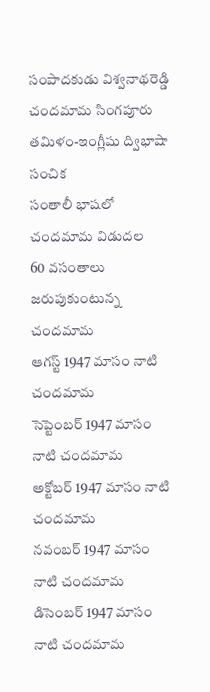సంపాదకుడు విశ్వనాథరెడ్డి
చందమామ సింగపూరు తమిళం-ఇంగ్లీషు ద్విభాషా సంచిక
సంతాలీ భాషలో చందమామ విడుదల
60 వసంతాలు జరుపుకుంటున్న చందమామ
ఆగస్ట్ 1947 మాసం నాటి చందమామ
సెప్టెంబర్ 1947 మాసం నాటి చందమామ
అక్టోబర్ 1947 మాసం నాటి చందమామ
నవంబర్ 1947 మాసం నాటి చందమామ
డిసెంబర్ 1947 మాసం నాటి చందమామ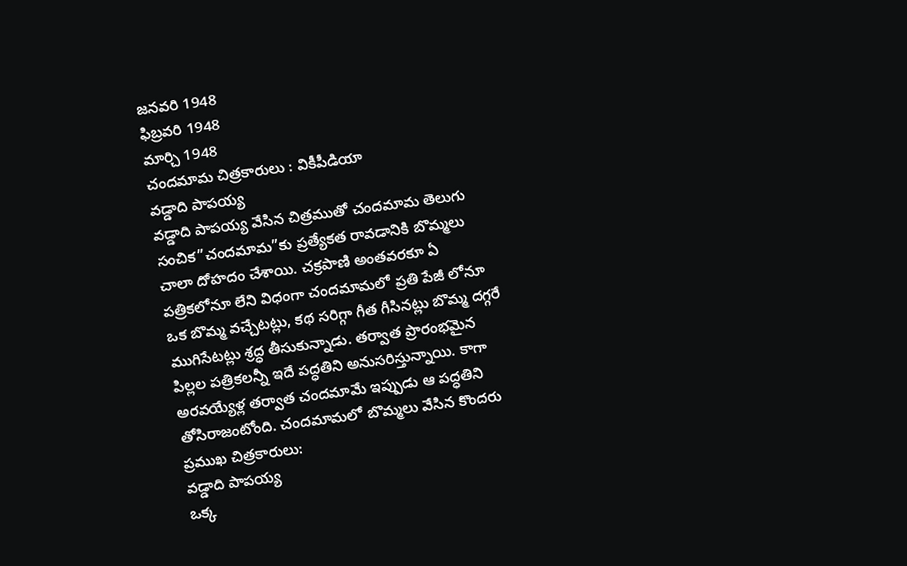జనవరి 1948
ఫిబ్రవరి 1948
మార్చి 1948
చందమామ చిత్రకారులు : వికీపీడియా
వడ్డాది పాపయ్య
వడ్డాది పాపయ్య వేసిన చిత్రముతో చందమామ తెలుగు సంచిక”చందమామ”కు ప్రత్యేకత రావడానికి బొమ్మలు చాలా దోహదం చేశాయి. చక్రపాణి అంతవరకూ ఏ పత్రికలోనూ లేని విధంగా చందమామలో ప్రతి పేజీ లోనూ ఒక బొమ్మ వచ్చేటట్లు, కథ సరిగ్గా గీత గీసినట్లు బొమ్మ దగ్గరే ముగిసేటట్లు శ్రద్ధ తీసుకున్నాడు. తర్వాత ప్రారంభమైన పిల్లల పత్రికలన్నీ ఇదే పద్ధతిని అనుసరిస్తున్నాయి. కాగా అరవయ్యేళ్ల తర్వాత చందమామే ఇప్పుడు ఆ పద్ధతిని తోసిరాజంటోంది. చందమామలో బొమ్మలు వేసిన కొందరు ప్రముఖ చిత్రకారులు:
వడ్డాది పాపయ్య
ఒక్క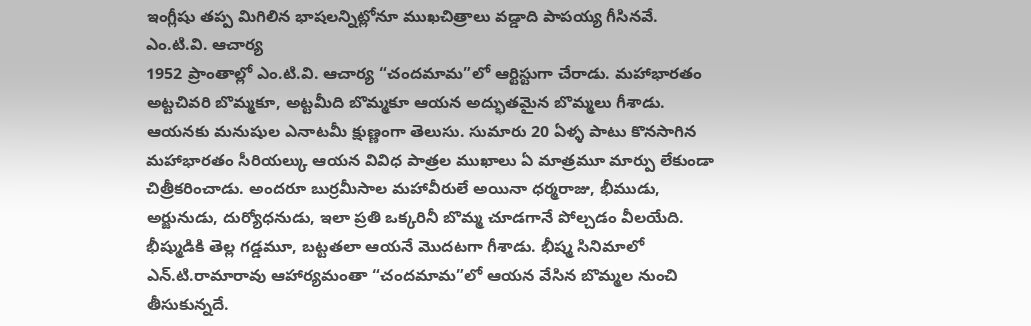ఇంగ్లీషు తప్ప మిగిలిన భాషలన్నిట్లోనూ ముఖచిత్రాలు వడ్డాది పాపయ్య గీసినవే.
ఎం.టి.వి. ఆచార్య
1952 ప్రాంతాల్లో ఎం.టి.వి. ఆచార్య “చందమామ”లో ఆర్టిస్టుగా చేరాడు. మహాభారతం అట్టచివరి బొమ్మకూ, అట్టమీది బొమ్మకూ ఆయన అద్భుతమైన బొమ్మలు గీశాడు. ఆయనకు మనుషుల ఎనాటమీ క్షుణ్ణంగా తెలుసు. సుమారు 20 ఏళ్ళ పాటు కొనసాగిన మహాభారతం సీరియల్కు ఆయన వివిధ పాత్రల ముఖాలు ఏ మాత్రమూ మార్పు లేకుండా చిత్రీకరించాడు. అందరూ బుర్రమీసాల మహావీరులే అయినా ధర్మరాజు, భీముడు, అర్జునుడు, దుర్యోధనుడు, ఇలా ప్రతి ఒక్కరినీ బొమ్మ చూడగానే పోల్చడం వీలయేది. భీష్ముడికి తెల్ల గడ్డమూ, బట్టతలా ఆయనే మొదటగా గీశాడు. భీష్మ సినిమాలో ఎన్.టి.రామారావు ఆహార్యమంతా “చందమామ”లో ఆయన వేసిన బొమ్మల నుంచి తీసుకున్నదే.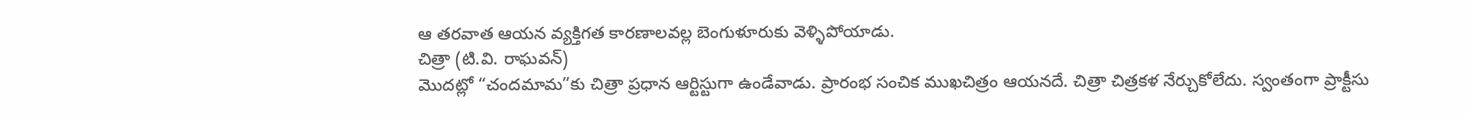ఆ తరవాత ఆయన వ్యక్తిగత కారణాలవల్ల బెంగుళూరుకు వెళ్ళిపోయాడు.
చిత్రా (టి.వి. రాఘవన్)
మొదట్లో “చందమామ”కు చిత్రా ప్రధాన ఆర్టిస్టుగా ఉండేవాడు. ప్రారంభ సంచిక ముఖచిత్రం ఆయనదే. చిత్రా చిత్రకళ నేర్చుకోలేదు. స్వంతంగా ప్రాక్టీసు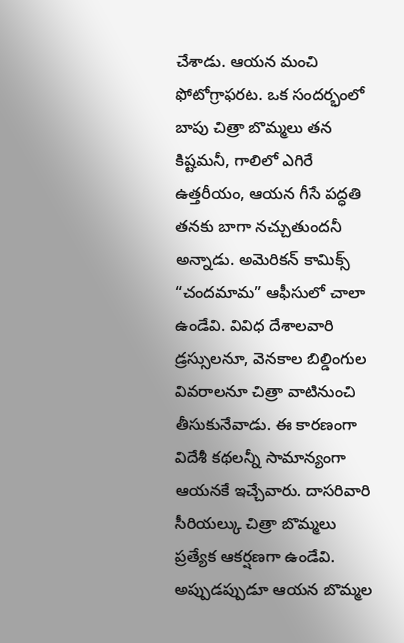చేశాడు. ఆయన మంచి ఫోటోగ్రాఫరట. ఒక సందర్భంలో బాపు చిత్రా బొమ్మలు తన కిష్టమనీ, గాలిలో ఎగిరే ఉత్తరీయం, ఆయన గీసే పద్ధతి తనకు బాగా నచ్చుతుందనీ అన్నాడు. అమెరికన్ కామిక్స్ “చందమామ” ఆఫీసులో చాలా ఉండేవి. వివిధ దేశాలవారి డ్రస్సులనూ, వెనకాల బిల్డింగుల వివరాలనూ చిత్రా వాటినుంచి తీసుకునేవాడు. ఈ కారణంగా విదేశీ కథలన్నీ సామాన్యంగా ఆయనకే ఇచ్చేవారు. దాసరివారి సీరియల్కు చిత్రా బొమ్మలు ప్రత్యేక ఆకర్షణగా ఉండేవి. అప్పుడప్పుడూ ఆయన బొమ్మల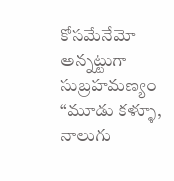కోసమేనేమో అన్నట్టుగా సుబ్రహమణ్యం “మూడు కళ్ళూ, నాలుగు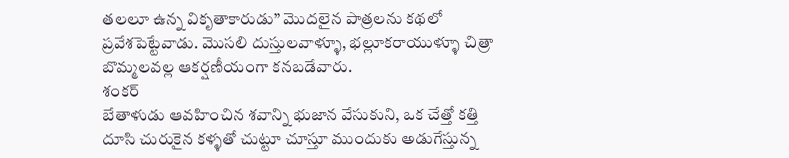తలలూ ఉన్న వికృతాకారుడు” మొదలైన పాత్రలను కథలో ప్రవేశపెట్టేవాడు. మొసలి దుస్తులవాళ్ళూ, భల్లూకరాయుళ్ళూ చిత్రా బొమ్మలవల్ల ఆకర్షణీయంగా కనబడేవారు.
శంకర్
బేతాళుడు ఆవహించిన శవాన్ని భుజాన వేసుకుని, ఒక చేత్తో కత్తి దూసి చురుకైన కళ్ళతో చుట్టూ చూస్తూ ముందుకు అడుగేస్తున్న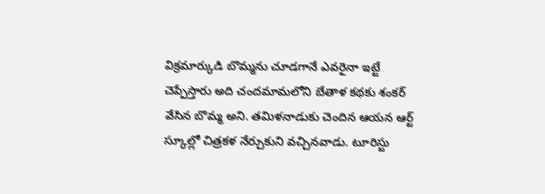విక్రమార్కుడి బొమ్మను చూడగానే ఎవరైనా ఇట్టే చెప్పేస్తారు అది చందమామలోని బేతాళ కథకు శంకర్ వేసిన బొమ్మ అని. తమిళనాడుకు చెందిన ఆయన ఆర్ట్ స్కూల్లో చిత్రకళ నేర్చుకుని వచ్చినవాడు. టూరిస్టు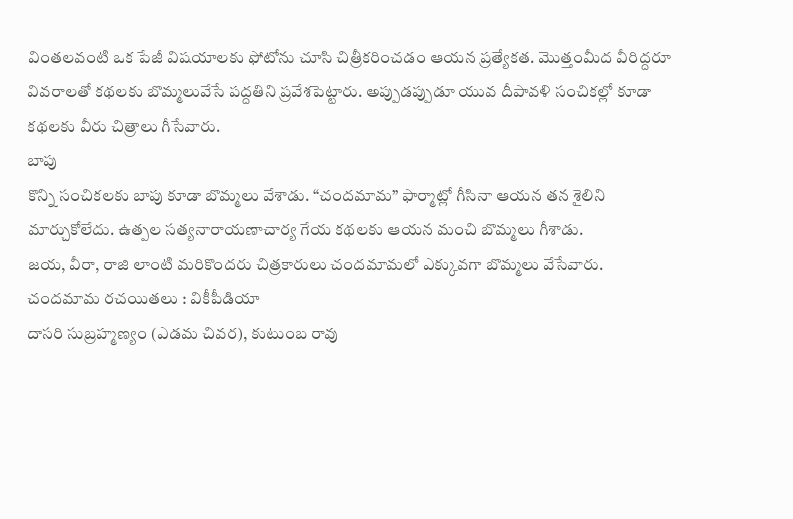వింతలవంటి ఒక పేజీ విషయాలకు ఫోటోను చూసి చిత్రీకరించడం ఆయన ప్రత్యేకత. మొత్తంమీద వీరిద్దరూ వివరాలతో కథలకు బొమ్మలువేసే పద్దతిని ప్రవేశపెట్టారు. అప్పుడప్పుడూ యువ దీపావళి సంచికల్లో కూడా కథలకు వీరు చిత్రాలు గీసేవారు.
బాపు
కొన్ని సంచికలకు బాపు కూడా బొమ్మలు వేశాడు. “చందమామ” ఫార్మాట్లో గీసినా ఆయన తన శైలిని మార్చుకోలేదు. ఉత్పల సత్యనారాయణాచార్య గేయ కథలకు ఆయన మంచి బొమ్మలు గీశాడు.
జయ, వీరా, రాజి లాంటి మరికొందరు చిత్రకారులు చందమామలో ఎక్కువగా బొమ్మలు వేసేవారు.
చందమామ రచయితలు : వికీపీడియా
దాసరి సుబ్రహ్మణ్యం (ఎడమ చివర), కుటుంబ రావు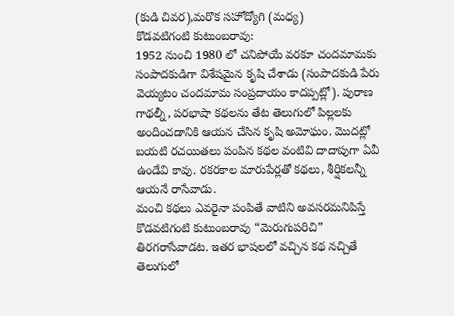(కుడి చివర),మరొక సహోద్యోగి (మధ్య)
కొడవటిగంటి కుటుంబరావు:
1952 నుంచి 1980 లో చనిపోయే వరకూ చందమామకు సంపాదకుడిగా విశేషమైన కృషి చేశాడు (సంపాదకుడి పేరు వెయ్యటం చందమామ సంప్రదాయం కాదప్పట్లో). పురాణ గాథల్నీ, పరభాషా కథలను తేట తెలుగులో పిల్లలకు అందించడానికి ఆయన చేసిన కృషి అమోఘం. మొదట్లో బయటి రచయితలు పంపిన కథల వంటివి దాదాపుగా ఏవీ ఉండేవి కావు. రకరకాల మారుపేర్లతో కథలు, శీర్షికలన్నీ ఆయనే రాసేవాడు.
మంచి కథలు ఎవరైనా పంపితే వాటిని అవసరమనిపిస్తే కొడవటిగంటి కుటుంబరావు “మెరుగుపరిచి” తిరగరాసేవాడట. ఇతర భాషలలో వచ్చిన కథ నచ్చితే తెలుగులో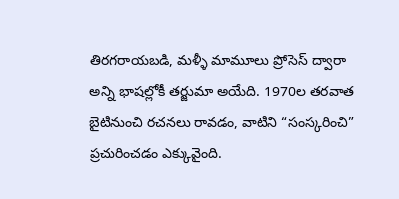తిరగరాయబడి, మళ్ళీ మామూలు ప్రోసెస్ ద్వారా అన్ని భాషల్లోకీ తర్జుమా అయేది. 1970ల తరవాత బైటినుంచి రచనలు రావడం, వాటిని “సంస్కరించి” ప్రచురించడం ఎక్కువైంది.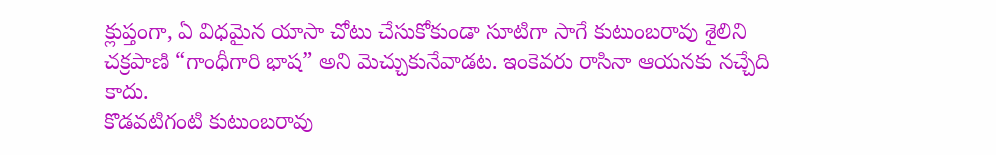క్లుప్తంగా, ఏ విధమైన యాసా చోటు చేసుకోకుండా సూటిగా సాగే కుటుంబరావు శైలిని చక్రపాణి “గాంధీగారి భాష” అని మెచ్చుకునేవాడట. ఇంకెవరు రాసినా ఆయనకు నచ్చేది కాదు.
కొడవటిగంటి కుటుంబరావు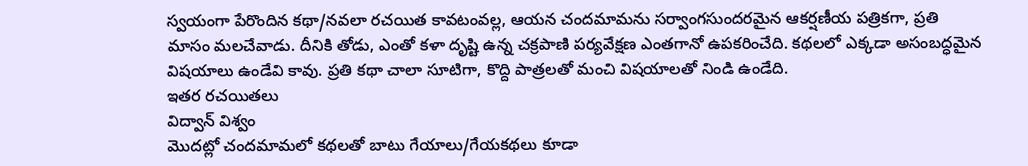స్వయంగా పేరొందిన కథా/నవలా రచయిత కావటంవల్ల, ఆయన చందమామను సర్వాంగసుందరమైన ఆకర్షణీయ పత్రికగా, ప్రతి మాసం మలచేవాడు. దీనికి తోడు, ఎంతో కళా దృష్టి ఉన్న చక్రపాణి పర్యవేక్షణ ఎంతగానో ఉపకరించేది. కథలలో ఎక్కడా అసంబద్ధమైన విషయాలు ఉండేవి కావు. ప్రతి కథా చాలా సూటిగా, కొద్ది పాత్రలతో మంచి విషయాలతో నిండి ఉండేది.
ఇతర రచయితలు
విద్వాన్ విశ్వం
మొదట్లో చందమామలో కథలతో బాటు గేయాలు/గేయకథలు కూడా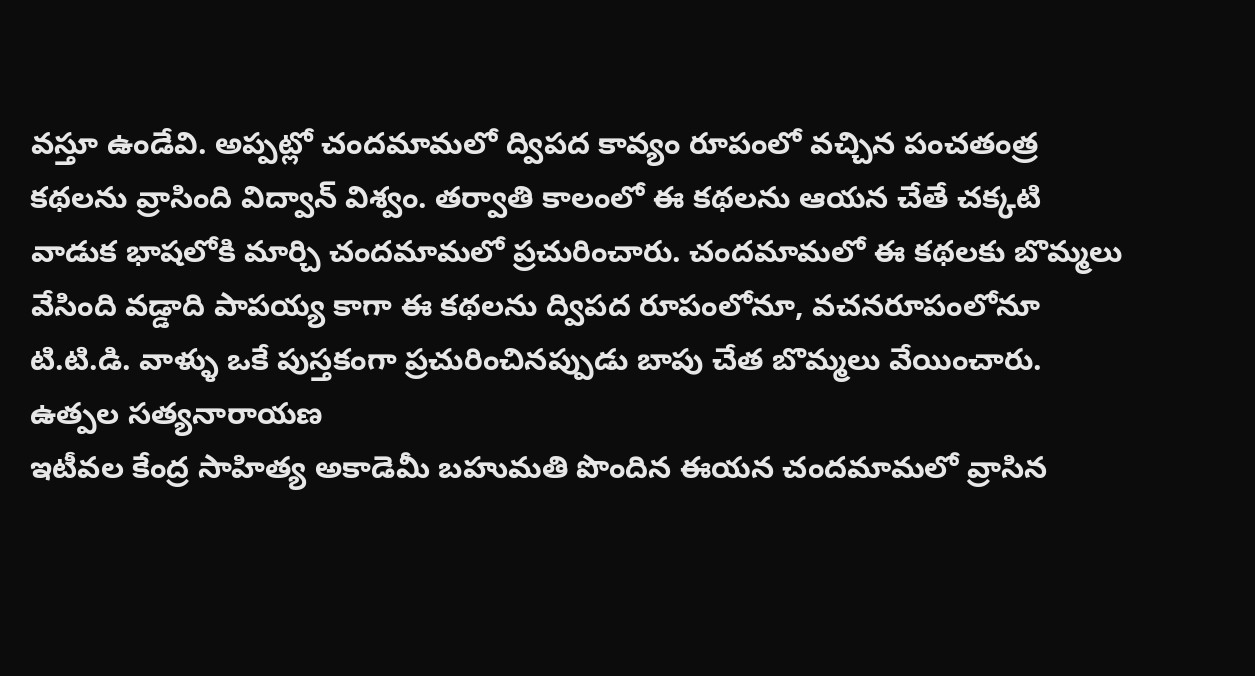వస్తూ ఉండేవి. అప్పట్లో చందమామలో ద్విపద కావ్యం రూపంలో వచ్చిన పంచతంత్ర కథలను వ్రాసింది విద్వాన్ విశ్వం. తర్వాతి కాలంలో ఈ కథలను ఆయన చేతే చక్కటి వాడుక భాషలోకి మార్చి చందమామలో ప్రచురించారు. చందమామలో ఈ కథలకు బొమ్మలు వేసింది వడ్డాది పాపయ్య కాగా ఈ కథలను ద్విపద రూపంలోనూ, వచనరూపంలోనూ టి.టి.డి. వాళ్ళు ఒకే పుస్తకంగా ప్రచురించినప్పుడు బాపు చేత బొమ్మలు వేయించారు.
ఉత్పల సత్యనారాయణ
ఇటీవల కేంద్ర సాహిత్య అకాడెమీ బహుమతి పొందిన ఈయన చందమామలో వ్రాసిన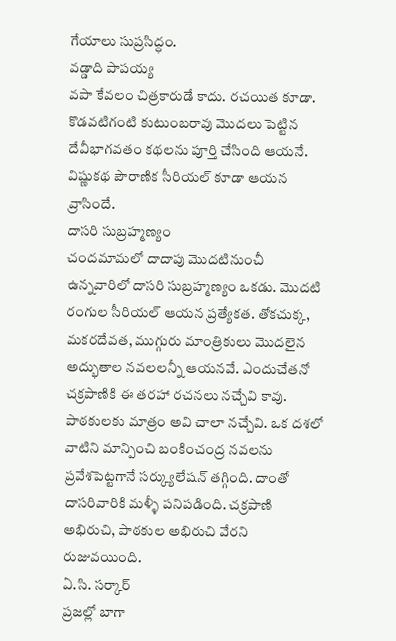గేయాలు సుప్రసిద్ధం.
వడ్డాది పాపయ్య
వపా కేవలం చిత్రకారుడే కాదు. రచయిత కూడా. కొడవటిగంటి కుటుంబరావు మొదలు పెట్టిన దేవీభాగవతం కథలను పూర్తి చేసింది ఆయనే. విష్ణుకథ పౌరాణిక సీరియల్ కూడా ఆయన వ్రాసిందే.
దాసరి సుబ్రహ్మణ్యం
చందమామలో దాదాపు మొదటినుంచీ ఉన్నవారిలో దాసరి సుబ్రహ్మణ్యం ఒకడు. మొదటి రంగుల సీరియల్ ఆయన ప్రత్యేకత. తోకచుక్క, మకరదేవత, ముగ్గురు మాంత్రికులు మొదలైన అద్భుతాల నవలలన్నీ ఆయనవే. ఎందుచేతనో చక్రపాణికి ఈ తరహా రచనలు నచ్చేవి కావు. పాఠకులకు మాత్రం అవి చాలా నచ్చేవి. ఒక దశలో వాటిని మాన్పించి బంకించంద్ర నవలను ప్రవేశపెట్టగానే సర్క్యులేషన్ తగ్గింది. దాంతో దాసరివారికి మళ్ళీ పనిపడింది. చక్రపాణి అభిరుచి, పాఠకుల అభిరుచి వేరని రుజువయింది.
ఏ.సి. సర్కార్
ప్రజల్లో బాగా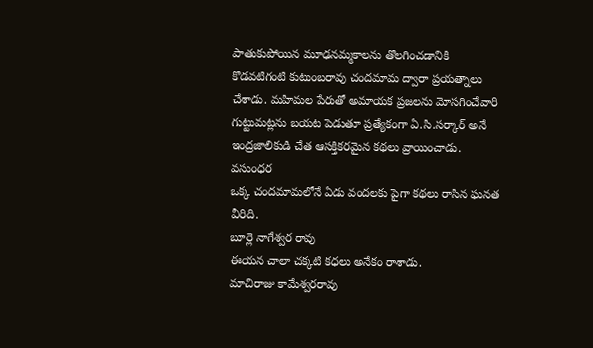పాతుకుపోయిన మూఢనమ్మకాలను తొలగించడానికి కొడవటిగంటి కుటుంబరావు చందమామ ద్వారా ప్రయత్నాలు చేశాడు. మహిమల పేరుతో అమాయక ప్రజలను మోసగించేవారి గుట్టుమట్లను బయట పెడుతూ ప్రత్యేకంగా ఏ.సి.సర్కార్ అనే ఇంద్రజాలికుడి చేత ఆసక్తికరమైన కథలు వ్రాయించాడు.
వసుంధర
ఒక్క చందమామలోనే ఏడు వందలకు పైగా కథలు రాసిన ఘనత వీరిది.
బూర్లె నాగేశ్వర రావు
ఈయన చాలా చక్కటి కధలు అనేకం రాశాడు.
మాచిరాజు కామేశ్వరరావు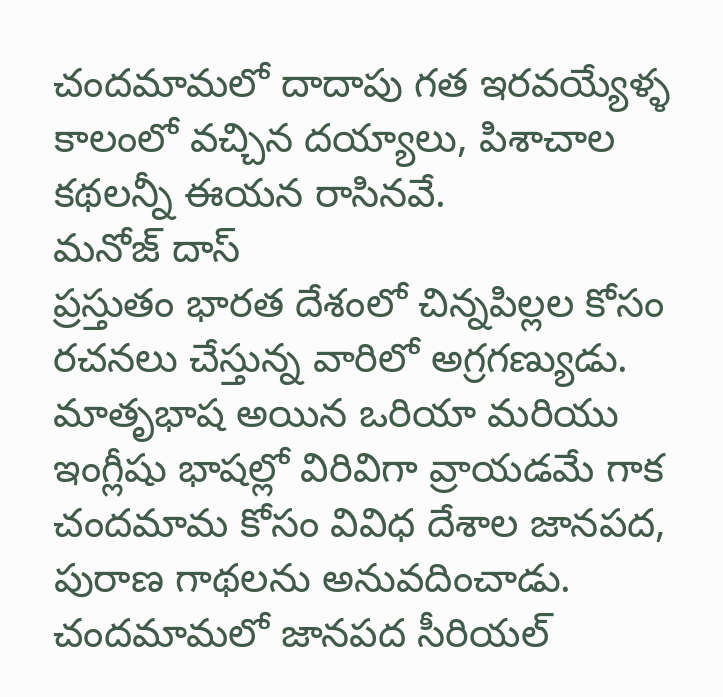చందమామలో దాదాపు గత ఇరవయ్యేళ్ళ కాలంలో వచ్చిన దయ్యాలు, పిశాచాల కథలన్నీ ఈయన రాసినవే.
మనోజ్ దాస్
ప్రస్తుతం భారత దేశంలో చిన్నపిల్లల కోసం రచనలు చేస్తున్న వారిలో అగ్రగణ్యుడు. మాతృభాష అయిన ఒరియా మరియు ఇంగ్లీషు భాషల్లో విరివిగా వ్రాయడమే గాక చందమామ కోసం వివిధ దేశాల జానపద, పురాణ గాథలను అనువదించాడు. చందమామలో జానపద సీరియల్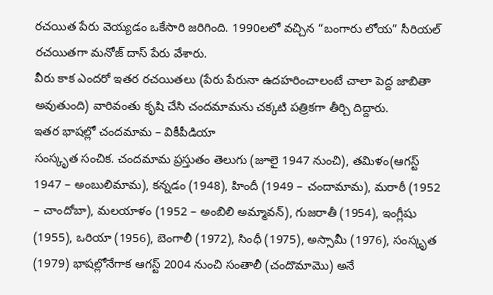రచయిత పేరు వెయ్యడం ఒకేసారి జరిగింది. 1990లలో వచ్చిన “బంగారు లోయ” సీరియల్ రచయితగా మనోజ్ దాస్ పేరు వేశారు.
వీరు కాక ఎందరో ఇతర రచయితలు (పేరు పేరునా ఉదహరించాలంటే చాలా పెద్ద జాబితా అవుతుంది) వారివంతు కృషి చేసి చందమామను చక్కటి పత్రికగా తీర్చి దిద్దారు.
ఇతర భాషల్లో చందమామ – వికీపీడియా
సంస్కృత సంచిక. చందమామ ప్రస్తుతం తెలుగు (జూలై 1947 నుంచి), తమిళం(ఆగస్ట్ 1947 – అంబులిమామ), కన్నడం (1948), హిందీ (1949 – చందామామ), మరాఠీ (1952 – చాందోబా), మలయాళం (1952 – అంబిలి అమ్మావన్), గుజరాతీ (1954), ఇంగ్లీషు (1955), ఒరియా (1956), బెంగాలీ (1972), సింధీ (1975), అస్సామీ (1976), సంస్కృత (1979) భాషల్లోనేగాక ఆగస్ట్ 2004 నుంచి సంతాలీ (చందొమామొ) అనే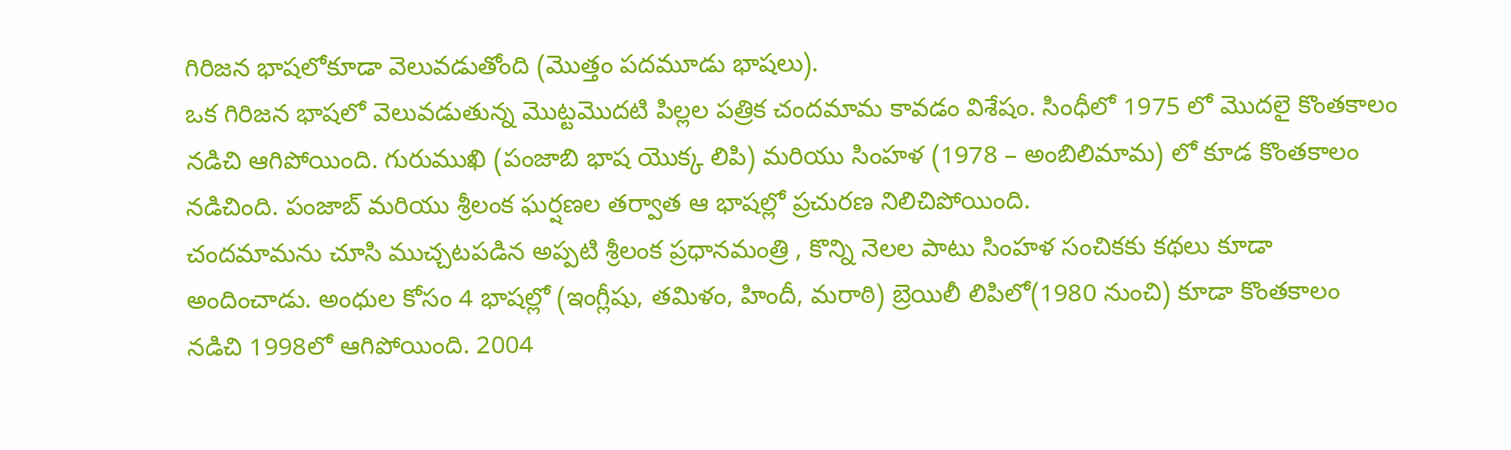గిరిజన భాషలోకూడా వెలువడుతోంది (మొత్తం పదమూడు భాషలు).
ఒక గిరిజన భాషలో వెలువడుతున్న మొట్టమొదటి పిల్లల పత్రిక చందమామ కావడం విశేషం. సింధీలో 1975 లో మొదలై కొంతకాలం నడిచి ఆగిపోయింది. గురుముఖి (పంజాబి భాష యొక్క లిపి) మరియు సింహళ (1978 – అంబిలిమామ) లో కూడ కొంతకాలం నడిచింది. పంజాబ్ మరియు శ్రీలంక ఘర్షణల తర్వాత ఆ భాషల్లో ప్రచురణ నిలిచిపోయింది.
చందమామను చూసి ముచ్చటపడిన అప్పటి శ్రీలంక ప్రధానమంత్రి , కొన్ని నెలల పాటు సింహళ సంచికకు కథలు కూడా అందించాడు. అంధుల కోసం 4 భాషల్లో (ఇంగ్లీషు, తమిళం, హిందీ, మరాఠి) బ్రెయిలీ లిపిలో(1980 నుంచి) కూడా కొంతకాలం నడిచి 1998లో ఆగిపోయింది. 2004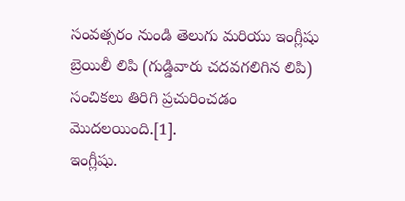సంవత్సరం నుండి తెలుగు మరియు ఇంగ్లీషు బ్రెయిలీ లిపి (గుడ్డివారు చదవగలిగిన లిపి) సంచికలు తిరిగి ప్రచురించడం మొదలయింది.[1].
ఇంగ్లీషు.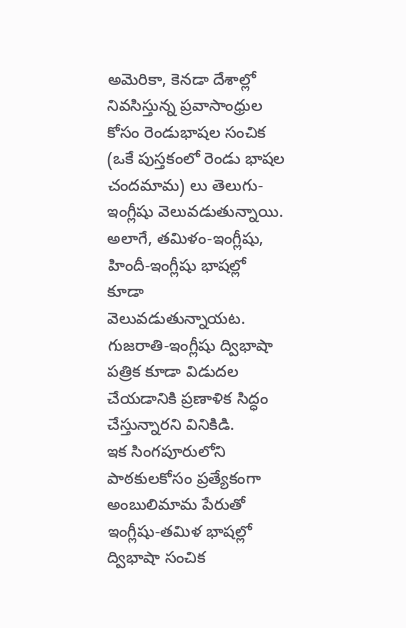అమెరికా, కెనడా దేశాల్లో నివసిస్తున్న ప్రవాసాంధ్రుల కోసం రెండుభాషల సంచిక (ఒకే పుస్తకంలో రెండు భాషల చందమామ) లు తెలుగు-ఇంగ్లీషు వెలువడుతున్నాయి. అలాగే, తమిళం-ఇంగ్లీషు, హిందీ-ఇంగ్లీషు భాషల్లో కూడా వెలువడుతున్నాయట. గుజరాతి-ఇంగ్లీషు ద్విభాషా పత్రిక కూడా విడుదల చేయడానికి ప్రణాళిక సిద్ధం చేస్తున్నారని వినికిడి.
ఇక సింగపూరులోని పాఠకులకోసం ప్రత్యేకంగా అంబులిమామ పేరుతో ఇంగ్లీషు-తమిళ భాషల్లో ద్విభాషా సంచిక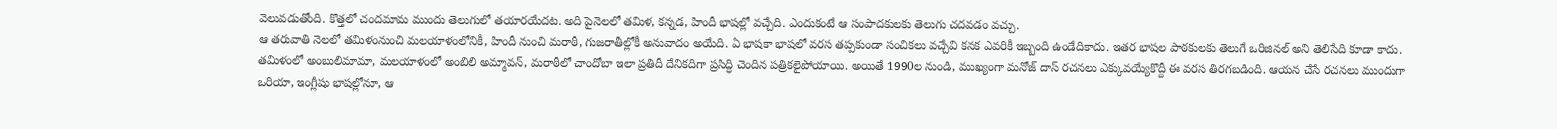వెలువడుతోంది. కొత్తలో చందమామ ముందు తెలుగులో తయారయేదట. అది పైనెలలో తమిళ, కన్నడ, హిందీ భాషల్లో వచ్చేది. ఎందుకంటే ఆ సంపాదకులకు తెలుగు చదవడం వచ్చు.
ఆ తరువాతి నెలలో తమిళంనుంచి మలయాళంలోనికీ, హిందీ నుంచి మరాఠీ, గుజరాతీల్లోకీ అనువాదం అయేది. ఏ భాషకా భాషలో వరస తప్పకుండా సంచికలు వచ్చేవి కనక ఎవరికీ ఇబ్బంది ఉండేదికాదు. ఇతర భాషల పాఠకులకు తెలుగే ఒరిజినల్ అని తెలిసేది కూడా కాదు.
తమిళంలో అంబులిమామా, మలయాళంలో అంబిలి అమ్మావన్, మరాఠీలో చాందోబా ఇలా ప్రతిదీ దేనికదిగా ప్రసిద్ధి చెందిన పత్రికలైపోయాయి. అయితే 1990ల నుండి, ముఖ్యంగా మనోజ్ దాస్ రచనలు ఎక్కువయ్యేకొద్దీ ఈ వరస తిరగబడింది. ఆయన చేసే రచనలు ముందుగా ఒరియా, ఇంగ్లీషు భాషల్లోనూ, ఆ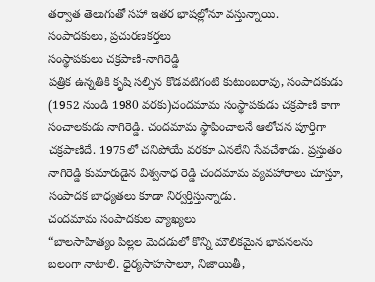తర్వాత తెలుగుతో సహా ఇతర భాషల్లోనూ వస్తున్నాయి.
సంపాదకులు, ప్రచురణకర్తలు
సంస్థాపకులు చక్రపాణి-నాగిరెడ్డి
పత్రిక ఉన్నతికి కృషి సల్పిన కొడవటిగంటి కుటుంబరావు, సంపాదకుడు (1952 నుండి 1980 వరకు)చందమామ సంస్థాపకుడు చక్రపాణి కాగా సంచాలకుడు నాగిరెడ్డి. చందమామ స్థాపించాలనే ఆలోచన పూర్తిగా చక్రపాణిదే. 1975లో చనిపోయే వరకూ ఎనలేని సేవచేశాడు. ప్రస్తుతం నాగిరెడ్డి కుమారుడైన విశ్వనాధ రెడ్డి చందమామ వ్యవహారాలు చూస్తూ, సంపాదక బాధ్యతలు కూడా నిర్వర్తిస్తున్నాడు.
చందమామ సంపాదకుల వ్యాఖ్యలు
“బాలసాహిత్యం పిల్లల మెదడులో కొన్ని మౌలికమైన భావనలను బలంగా నాటాలి. ధైర్యసాహసాలూ, నిజాయితీ,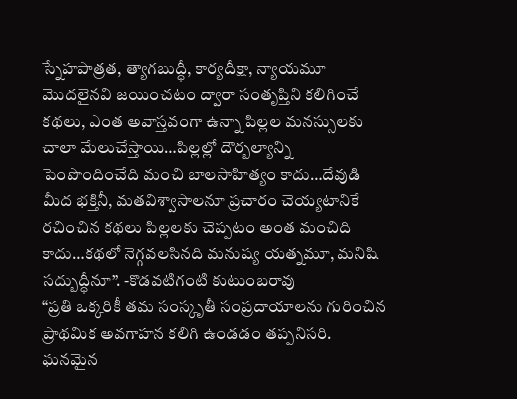స్నేహపాత్రత, త్యాగబుద్ధీ, కార్యదీక్షా, న్యాయమూ మొదలైనవి జయించటం ద్వారా సంతృప్తిని కలిగించే కథలు, ఎంత అవాస్తవంగా ఉన్నా పిల్లల మనస్సులకు చాలా మేలుచేస్తాయి…పిల్లల్లో దౌర్బల్యాన్ని పెంపొందించేది మంచి బాలసాహిత్యం కాదు…దేవుడి మీద భక్తినీ, మతవిశ్వాసాలనూ ప్రచారం చెయ్యటానికే రచించిన కథలు పిల్లలకు చెప్పటం అంత మంచిది కాదు…కథలో నెగ్గవలసినది మనుష్య యత్నమూ, మనిషి సద్బుద్ధీనూ”. -కొడవటిగంటి కుటుంబరావు
“ప్రతి ఒక్కరికీ తమ సంస్కృతీ సంప్రదాయాలను గురించిన ప్రాథమిక అవగాహన కలిగి ఉండడం తప్పనిసరి. ఘనమైన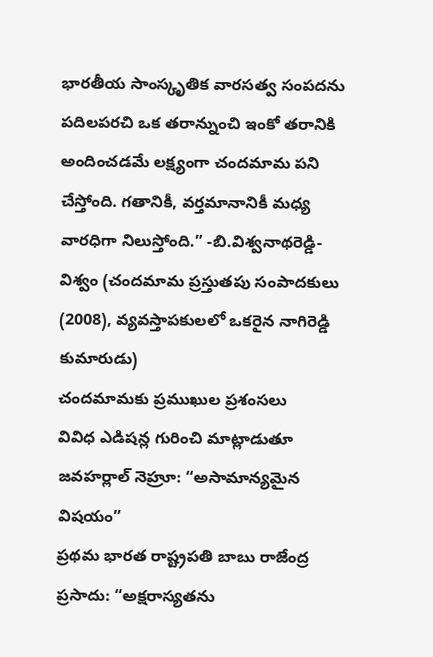భారతీయ సాంస్కృతిక వారసత్వ సంపదను పదిలపరచి ఒక తరాన్నుంచి ఇంకో తరానికి అందించడమే లక్ష్యంగా చందమామ పని చేస్తోంది. గతానికీ, వర్తమానానికీ మధ్య వారధిగా నిలుస్తోంది.” -బి.విశ్వనాథరెడ్డి-విశ్వం (చందమామ ప్రస్తుతపు సంపాదకులు (2008), వ్యవస్తాపకులలో ఒకరైన నాగిరెడ్డి కుమారుడు)
చందమామకు ప్రముఖుల ప్రశంసలు
వివిధ ఎడిషన్ల గురించి మాట్లాడుతూ జవహర్లాల్ నెహ్రూ: “అసామాన్యమైన విషయం”
ప్రథమ భారత రాష్ట్రపతి బాబు రాజేంద్ర ప్రసాదు: “అక్షరాస్యతను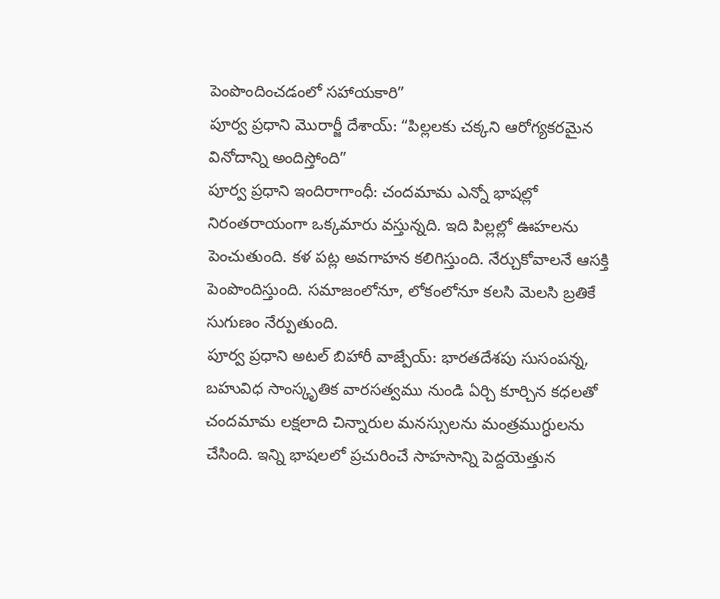పెంపొందించడంలో సహాయకారి”
పూర్వ ప్రధాని మొరార్జీ దేశాయ్: “పిల్లలకు చక్కని ఆరోగ్యకరమైన వినోదాన్ని అందిస్తోంది”
పూర్వ ప్రధాని ఇందిరాగాంధీ: చందమామ ఎన్నో భాషల్లో నిరంతరాయంగా ఒక్కమారు వస్తున్నది. ఇది పిల్లల్లో ఊహలను పెంచుతుంది. కళ పట్ల అవగాహన కలిగిస్తుంది. నేర్చుకోవాలనే ఆసక్తి పెంపొందిస్తుంది. సమాజంలోనూ, లోకంలోనూ కలసి మెలసి బ్రతికే సుగుణం నేర్పుతుంది.
పూర్వ ప్రధాని అటల్ బిహారీ వాజ్పేయ్: భారతదేశపు సుసంపన్న, బహువిధ సాంస్కృతిక వారసత్వము నుండి ఏర్చి కూర్చిన కధలతో చందమామ లక్షలాది చిన్నారుల మనస్సులను మంత్రముగ్ధులను చేసింది. ఇన్ని భాషలలో ప్రచురించే సాహసాన్ని పెద్దయెత్తున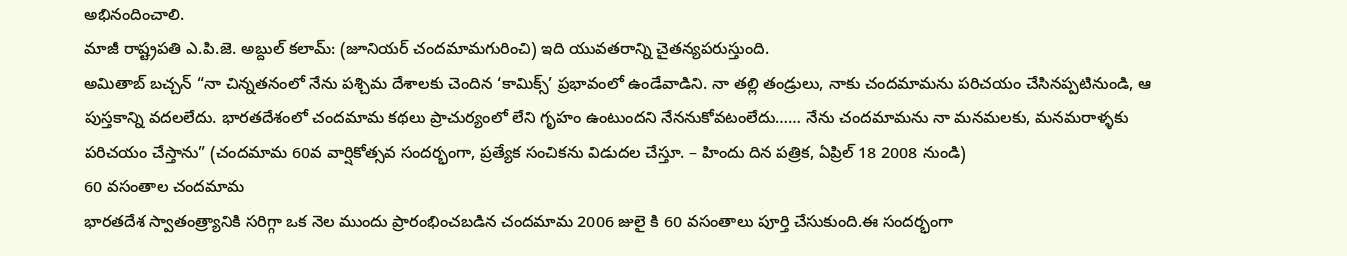అభినందించాలి.
మాజీ రాష్ట్రపతి ఎ.పి.జె. అబ్దుల్ కలామ్: (జూనియర్ చందమామగురించి) ఇది యువతరాన్ని చైతన్యపరుస్తుంది.
అమితాబ్ బచ్చన్ “నా చిన్నతనంలో నేను పశ్చిమ దేశాలకు చెందిన ‘కామిక్స్’ ప్రభావంలో ఉండేవాడిని. నా తల్లి తండ్రులు, నాకు చందమామను పరిచయం చేసినప్పటినుండి, ఆ పుస్తకాన్ని వదలలేదు. భారతదేశంలో చందమామ కథలు ప్రాచుర్యంలో లేని గృహం ఉంటుందని నేననుకోవటంలేదు…… నేను చందమామను నా మనమలకు, మనమరాళ్ళకు పరిచయం చేస్తాను” (చందమామ 60వ వార్షికోత్సవ సందర్భంగా, ప్రత్యేక సంచికను విడుదల చేస్తూ. – హిందు దిన పత్రిక, ఏప్రిల్ 18 2008 నుండి)
60 వసంతాల చందమామ
భారతదేశ స్వాతంత్ర్యానికి సరిగ్గా ఒక నెల ముందు ప్రారంభించబడిన చందమామ 2006 జులై కి 60 వసంతాలు పూర్తి చేసుకుంది.ఈ సందర్భంగా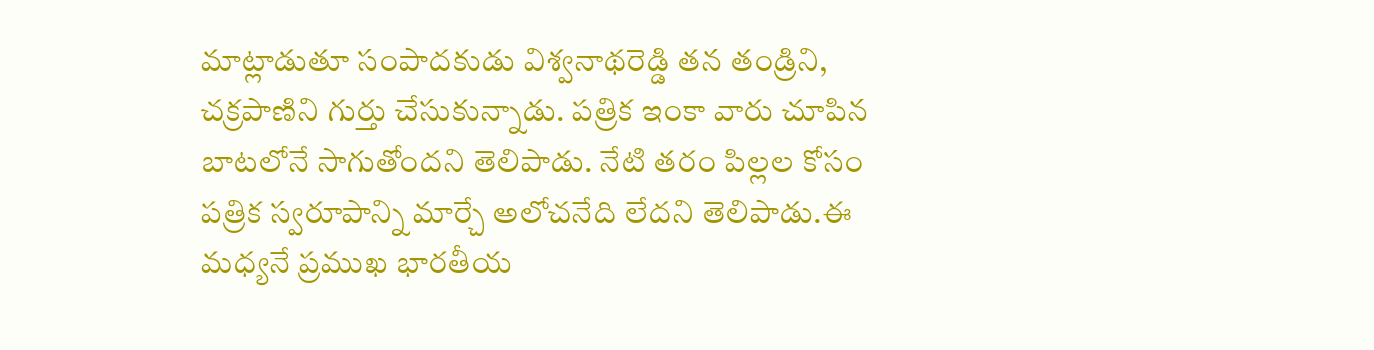మాట్లాడుతూ సంపాదకుడు విశ్వనాథరెడ్డి తన తండ్రిని, చక్రపాణిని గుర్తు చేసుకున్నాడు. పత్రిక ఇంకా వారు చూపిన బాటలోనే సాగుతోందని తెలిపాడు. నేటి తరం పిల్లల కోసం పత్రిక స్వరూపాన్ని మార్చే అలోచనేది లేదని తెలిపాడు.ఈ మధ్యనే ప్రముఖ భారతీయ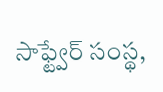సాఫ్ట్వేర్ సంస్థ,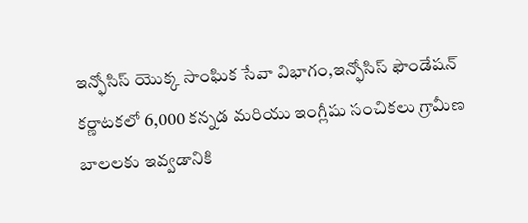ఇన్ఫోసిస్ యొక్క సాంఘిక సేవా విభాగం,ఇన్ఫోసిస్ ఫౌండేషన్ కర్ణాటకలో 6,000 కన్నడ మరియు ఇంగ్లీషు సంచికలు గ్రామీణ బాలలకు ఇవ్వడానికి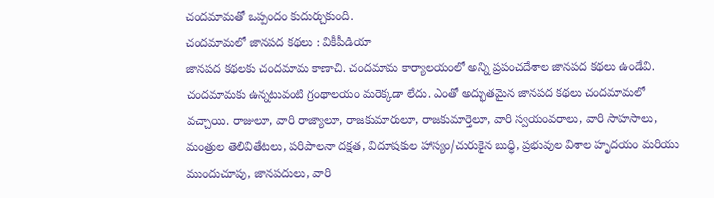చందమామతో ఒప్పందం కుదుర్చుకుంది.
చందమామలో జానపద కథలు : వికీపీడియా
జానపద కథలకు చందమామ కాణాచి. చందమామ కార్యాలయంలో అన్ని ప్రపంచదేశాల జానపద కథలు ఉండేవి. చందమామకు ఉన్నటువంటి గ్రంథాలయం మరెక్కడా లేదు. ఎంతో అద్భుతమైన జానపద కథలు చందమామలో వచ్చాయి. రాజులూ, వారి రాజ్యాలూ, రాజకుమారులూ, రాజకుమార్తెలూ, వారి స్వయంవరాలు, వారి సాహసాలు, మంత్రుల తెలివితేటలు, పరిపాలనా దక్షత, విదూషకుల హాస్యం/చురుకైన బుధ్ధి, ప్రభువుల విశాల హృదయం మరియు ముందుచూపు, జానపదులు, వారి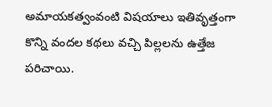అమాయకత్వంవంటి విషయాలు ఇతివృత్తంగా కొన్ని వందల కథలు వచ్చి పిల్లలను ఉత్తేజ పరిచాయి.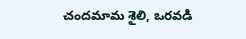చందమామ శైలి, ఒరవడి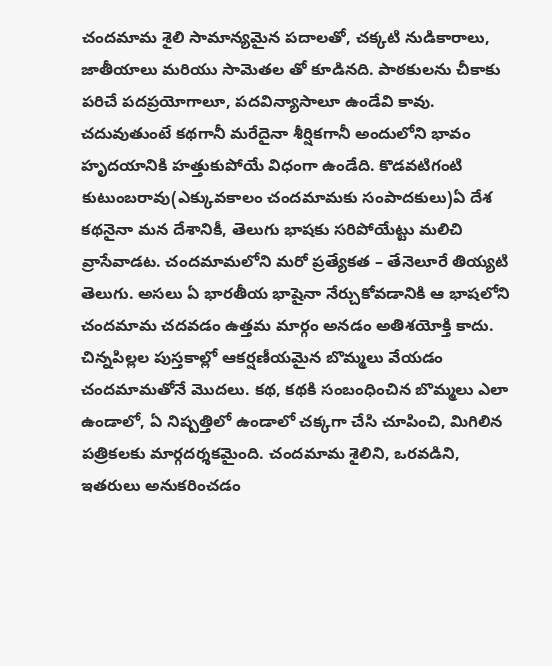చందమామ శైలి సామాన్యమైన పదాలతో, చక్కటి నుడికారాలు, జాతీయాలు మరియు సామెతల తో కూడినది. పాఠకులను చీకాకు పరిచే పదప్రయోగాలూ, పదవిన్యాసాలూ ఉండేవి కావు. చదువుతుంటే కథగానీ మరేదైనా శీర్షికగానీ అందులోని భావం హృదయానికి హత్తుకుపోయే విధంగా ఉండేది. కొడవటిగంటి కుటుంబరావు(ఎక్కువకాలం చందమామకు సంపాదకులు)ఏ దేశ కథనైనా మన దేశానికీ, తెలుగు భాషకు సరిపోయేట్టు మలిచి వ్రాసేవాడట. చందమామలోని మరో ప్రత్యేకత – తేనెలూరే తియ్యటి తెలుగు. అసలు ఏ భారతీయ భాషైనా నేర్చుకోవడానికి ఆ భాషలోని చందమామ చదవడం ఉత్తమ మార్గం అనడం అతిశయోక్తి కాదు. చిన్నపిల్లల పుస్తకాల్లో ఆకర్షణీయమైన బొమ్మలు వేయడం చందమామతోనే మొదలు. కథ, కథకి సంబంధించిన బొమ్మలు ఎలా ఉండాలో, ఏ నిష్పత్తిలో ఉండాలో చక్కగా చేసి చూపించి, మిగిలిన పత్రికలకు మార్గదర్శకమైంది. చందమామ శైలిని, ఒరవడిని, ఇతరులు అనుకరించడం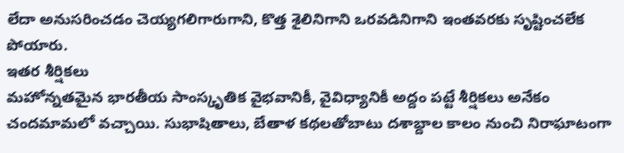లేదా అనుసరించడం చెయ్యగలిగారుగాని, కొత్త శైలినిగాని ఒరవడినిగాని ఇంతవరకు సృష్టించలేక పోయారు.
ఇతర శీర్షికలు
మహోన్నతమైన భారతీయ సాంస్కృతిక వైభవానికీ, వైవిధ్యానికీ అద్దం పట్టే శీర్షికలు అనేకం చందమామలో వచ్చాయి. సుభాషితాలు, బేతాళ కథలతోబాటు దశాబ్దాల కాలం నుంచి నిరాఘాటంగా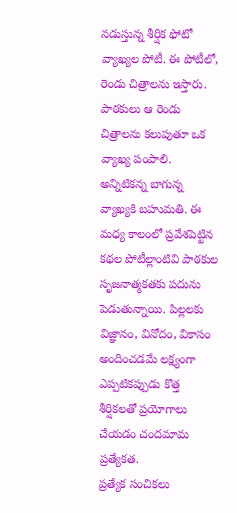నడుస్తున్న శీర్షిక ఫోటో వ్యాఖ్యల పోటీ. ఈ పోటీలో, రెండు చిత్రాలను ఇస్తారు. పాఠకులు ఆ రెండు చిత్రాలను కలుపుతూ ఒక వ్యాఖ్య పంపాలి. అన్నిటికన్న బాగున్న వ్యాఖ్యకి బహుమతి. ఈ మధ్య కాలంలో ప్రవేశపెట్టిన కథల పోటీల్లాంటివి పాఠకుల సృజనాత్మకతకు పదును పెడుతున్నాయి. పిల్లలకు విజ్ఞానం, వినోదం, వికాసం అందించడమే లక్ష్యంగా ఎప్పటికప్పుడు కొత్త శీర్షికలతో ప్రయోగాలు చేయడం చందమామ ప్రత్యేకత.
ప్రత్యేక సంచికలు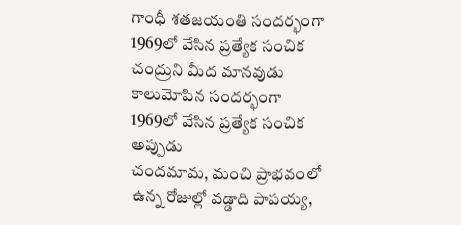గాంధీ శతజయంతి సందర్భంగా 1969లో వేసిన ప్రత్యేక సంచిక
చంద్రుని మీద మానవుడు కాలుమోపిన సందర్భంగా 1969లో వేసిన ప్రత్యేక సంచిక
అప్పుడు
చందమామ, మంచి ప్రాభవంలో ఉన్న రోజుల్లో వడ్డాది పాపయ్య,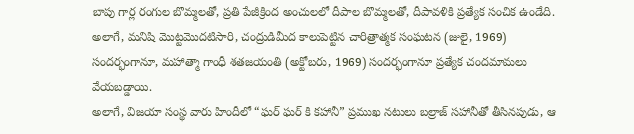బాపు గార్ల రంగుల బొమ్మలతో, ప్రతి పేజీక్రింద అంచులలో దీపాల బొమ్మలతో, దీపావళికి ప్రత్యేక సంచిక ఉండేది. అలాగే, మనిషి మొట్టమొదటిసారి, చంద్రుడిమీద కాలుపెట్టిన చారిత్రాత్మక సంఘటన (జులై, 1969) సందర్భంగానూ, మహాత్మా గాంధీ శతజయంతి (అక్టోబరు, 1969) సందర్భంగానూ ప్రత్యేక చందమామలు వేయబడ్డాయి.
అలాగే, విజయా సంస్థ వారు హిందీలో “ఘర్ ఘర్ కి కహానీ” ప్రముఖ నటులు బల్రాజ్ సహానీతో తీసినపుడు, ఆ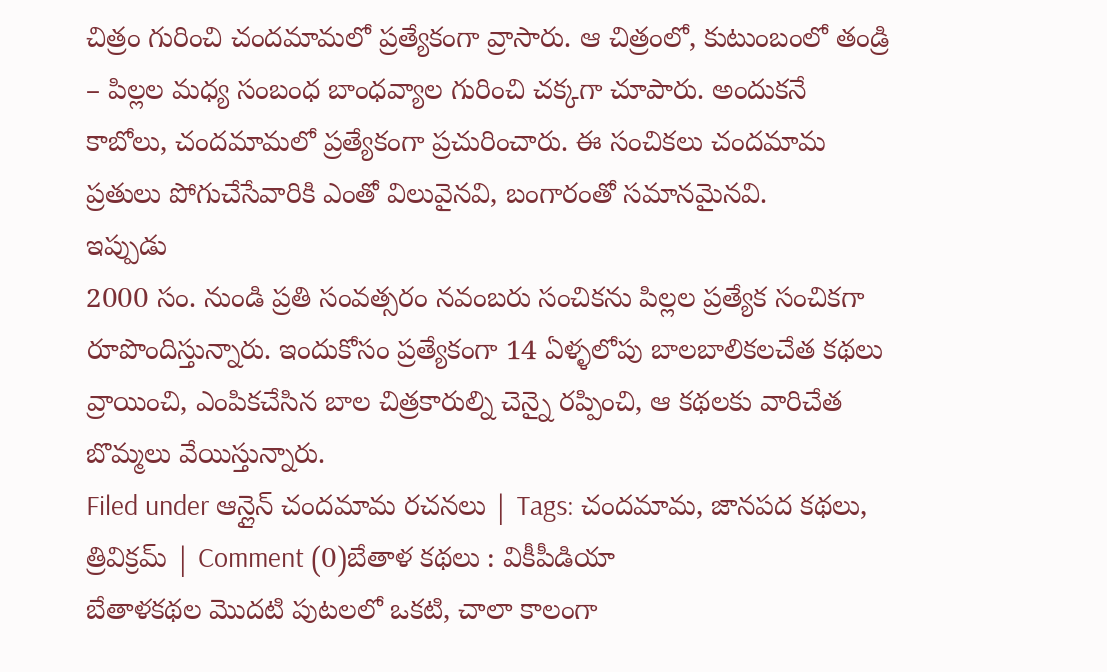చిత్రం గురించి చందమామలో ప్రత్యేకంగా వ్రాసారు. ఆ చిత్రంలో, కుటుంబంలో తండ్రి – పిల్లల మధ్య సంబంధ బాంధవ్యాల గురించి చక్కగా చూపారు. అందుకనే కాబోలు, చందమామలో ప్రత్యేకంగా ప్రచురించారు. ఈ సంచికలు చందమామ ప్రతులు పోగుచేసేవారికి ఎంతో విలువైనవి, బంగారంతో సమానమైనవి.
ఇప్పుడు
2000 సం. నుండి ప్రతి సంవత్సరం నవంబరు సంచికను పిల్లల ప్రత్యేక సంచికగా రూపొందిస్తున్నారు. ఇందుకోసం ప్రత్యేకంగా 14 ఏళ్ళలోపు బాలబాలికలచేత కథలు వ్రాయించి, ఎంపికచేసిన బాల చిత్రకారుల్ని చెన్నై రప్పించి, ఆ కథలకు వారిచేత బొమ్మలు వేయిస్తున్నారు.
Filed under ఆన్లైన్ చందమామ రచనలు | Tags: చందమామ, జానపద కథలు, త్రివిక్రమ్ | Comment (0)బేతాళ కథలు : వికీపీడియా
బేతాళకథల మొదటి పుటలలో ఒకటి, చాలా కాలంగా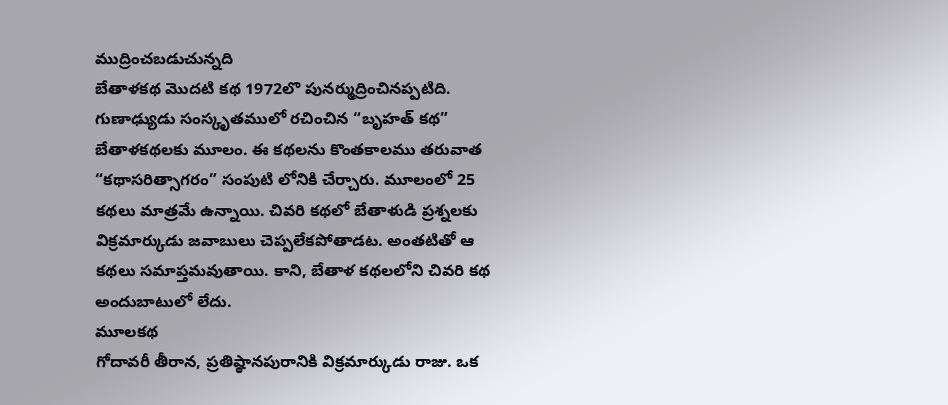ముద్రించబడుచున్నది
బేతాళకథ మొదటి కథ 1972లొ పునర్ముద్రించినప్పటిది. గుణాఢ్యుడు సంస్కృతములో రచించిన “బృహత్ కథ” బేతాళకథలకు మూలం. ఈ కథలను కొంతకాలము తరువాత “కథాసరిత్సాగరం” సంపుటి లోనికి చేర్చారు. మూలంలో 25 కథలు మాత్రమే ఉన్నాయి. చివరి కథలో బేతాళుడి ప్రశ్నలకు విక్రమార్కుడు జవాబులు చెప్పలేకపోతాడట. అంతటితో ఆ కథలు సమాప్తమవుతాయి. కాని, బేతాళ కథలలోని చివరి కథ అందుబాటులో లేదు.
మూలకథ
గోదావరీ తీరాన, ప్రతిష్ఠానపురానికి విక్రమార్కుడు రాజు. ఒక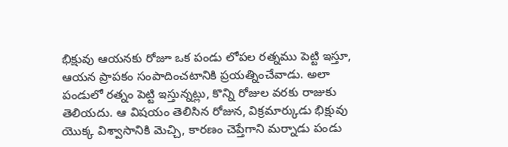భిక్షువు ఆయనకు రోజూ ఒక పండు లోపల రత్నము పెట్టి ఇస్తూ, ఆయన ప్రాపకం సంపాదించటానికి ప్రయత్నించేవాడు. అలా పండులో రత్నం పెట్టి ఇస్తున్నట్లు, కొన్ని రోజుల వరకు రాజుకు తెలియదు. ఆ విషయం తెలిసిన రోజున, విక్రమార్కుడు భిక్షువు యొక్క విశ్వాసానికి మెచ్చి, కారణం చెప్తేగాని మర్నాడు పండు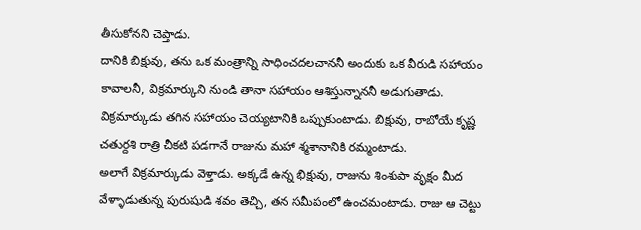తీసుకోనని చెప్తాడు.
దానికి బిక్షువు, తను ఒక మంత్రాన్ని సాధించదలచాననీ అందుకు ఒక వీరుడి సహాయం కావాలనీ, విక్రమార్కుని నుండి తానా సహాయం ఆశిస్తున్నాననీ అడుగుతాడు. విక్రమార్కుడు తగిన సహాయం చెయ్యటానికి ఒప్పుకుంటాడు. బిక్షువు, రాబోయే కృష్ణ చతుర్దశి రాత్రి చీకటి పడగానే రాజును మహా శ్మశానానికి రమ్మంటాడు.
అలాగే విక్రమార్కుడు వెళ్తాడు. అక్కడే ఉన్న భిక్షువు, రాజును శింశుపా వృక్షం మీద వేళ్ళాడుతున్న పురుషుడి శవం తెచ్చి, తన సమీపంలో ఉంచమంటాడు. రాజు ఆ చెట్టు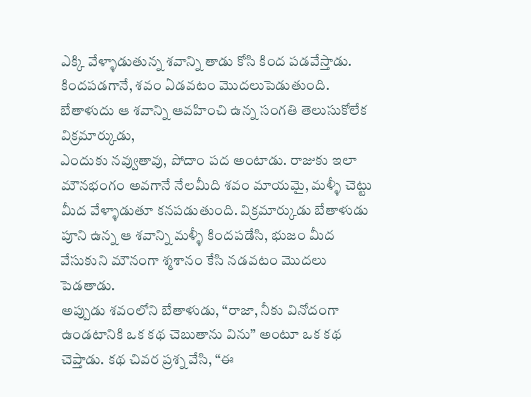ఎక్కి వేళ్ళాడుతున్న శవాన్ని తాడు కోసి కింద పడవేస్తాడు. కిందపడగానే, శవం ఏడవటం మొదలుపెడుతుంది. బేతాళుదు ఆ శవాన్ని ఆవహించి ఉన్న సంగతి తెలుసుకోలేక విక్రమార్కుడు,
ఎందుకు నవ్వుతావు, పోదాం పద అంటాడు. రాజుకు ఇలా మౌనభంగం అవగానే నేలమీది శవం మాయమై, మళ్ళీ చెట్టు మీద వేళ్ళాడుతూ కనపడుతుంది. విక్రమార్కుడు బేతాళుడు పూని ఉన్న ఆ శవాన్ని మళ్ళీ కిందపడేసి, భుజం మీద వేసుకుని మౌనంగా శ్మశానం కేసి నడవటం మొదలు పెడతాడు.
అప్పుడు శవంలోని బేతాళుడు, “రాజా, నీకు వినోదంగా ఉండటానికి ఒక కథ చెబుతాను విను” అంటూ ఒక కథ చెప్తాడు. కథ చివర ప్రశ్న వేసి, “ఈ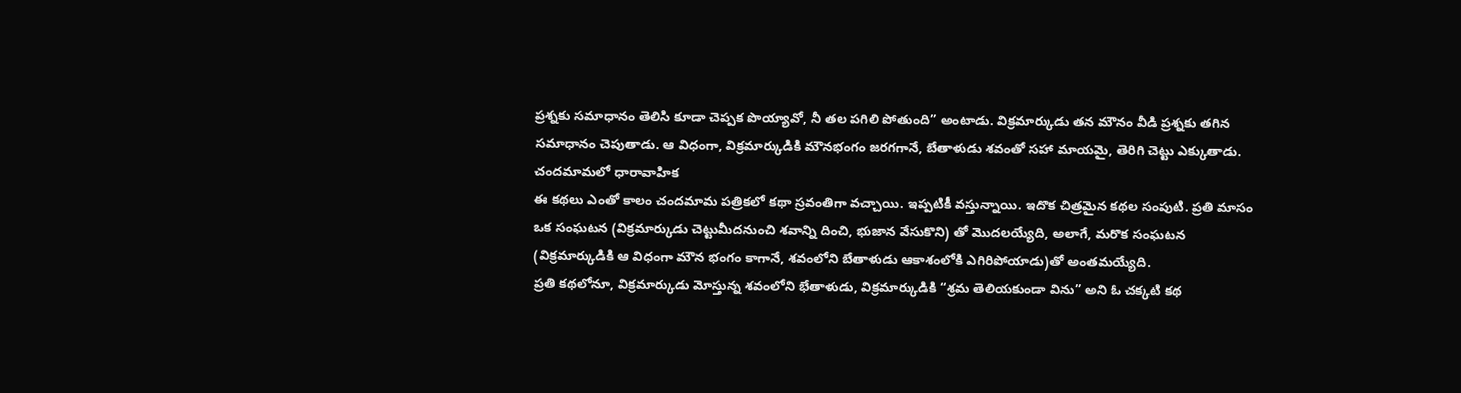ప్రశ్నకు సమాధానం తెలిసి కూడా చెప్పక పొయ్యావో, నీ తల పగిలి పోతుంది” అంటాడు. విక్రమార్కుడు తన మౌనం వీడి ప్రశ్నకు తగిన సమాధానం చెపుతాడు. ఆ విధంగా, విక్రమార్కుడికి మౌనభంగం జరగగానే, బేతాళుడు శవంతో సహా మాయమై, తెరిగి చెట్టు ఎక్కుతాడు.
చందమామలో ధారావాహిక
ఈ కథలు ఎంతో కాలం చందమామ పత్రికలో కథా స్రవంతిగా వచ్చాయి. ఇప్పటికీ వస్తున్నాయి. ఇదొక చిత్రమైన కథల సంపుటి. ప్రతి మాసం ఒక సంఘటన (విక్రమార్కుడు చెట్టుమీదనుంచి శవాన్ని దించి, భుజాన వేసుకొని) తో మొదలయ్యేది, అలాగే, మరొక సంఘటన (విక్రమార్కుడికి ఆ విధంగా మౌన భంగం కాగానే, శవంలోని బేతాళుడు ఆకాశంలోకి ఎగిరిపోయాడు)తో అంతమయ్యేది.
ప్రతి కథలోనూ, విక్రమార్కుడు మోస్తున్న శవంలోని భేతాళుడు, విక్రమార్కుడికి “శ్రమ తెలియకుండా విను” అని ఓ చక్కటి కథ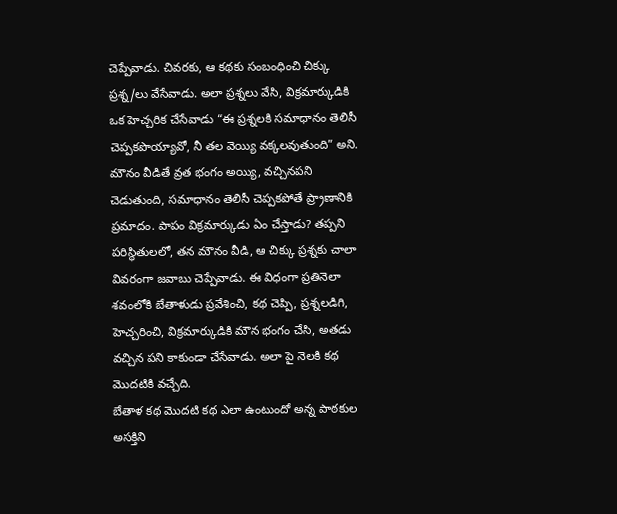చెప్పేవాడు. చివరకు, ఆ కథకు సంబంధించి చిక్కు ప్రశ్న/లు వేసేవాడు. అలా ప్రశ్నలు వేసి, విక్రమార్కుడికి ఒక హెచ్చరిక చేసేవాడు “ఈ ప్రశ్నలకి సమాధానం తెలిసీ చెప్పకపొయ్యావో, నీ తల వెయ్యి వక్కలవుతుంది” అని.
మౌనం వీడితే వ్రత భంగం అయ్యి, వచ్చినపని చెడుతుంది, సమాధానం తెలిసీ చెప్పకపోతే ప్ర్రాణానికి ప్రమాదం. పాపం విక్రమార్కుడు ఏం చేస్తాడు? తప్పని పరిస్థితులలో, తన మౌనం వీడి, ఆ చిక్కు ప్రశ్నకు చాలా వివరంగా జవాబు చెప్పేవాడు. ఈ విధంగా ప్రతినెలా శవంలోకి బేతాళుడు ప్రవేశించి, కథ చెప్పి, ప్రశ్నలడిగి, హెచ్చరించి, విక్రమార్కుడికి మౌన భంగం చేసి, అతడు వచ్చిన పని కాకుండా చేసేవాడు. అలా పై నెలకి కథ మొదటికి వచ్చేది.
బేతాళ కథ మొదటి కథ ఎలా ఉంటుందో అన్న పాఠకుల అసక్తిని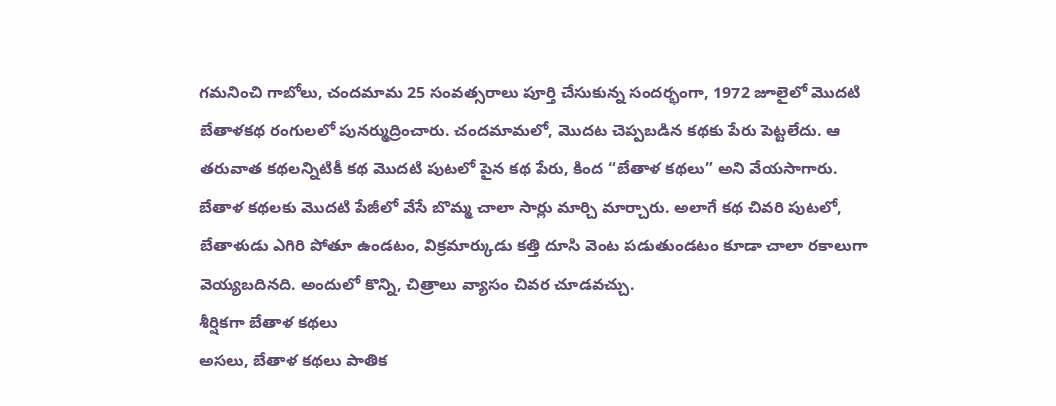గమనించి గాబోలు, చందమామ 25 సంవత్సరాలు పూర్తి చేసుకున్న సందర్భంగా, 1972 జూలైలో మొదటి బేతాళకథ రంగులలో పునర్ముద్రించారు. చందమామలో, మొదట చెప్పబడిన కథకు పేరు పెట్టలేదు. ఆ తరువాత కథలన్నిటికీ కథ మొదటి పుటలో పైన కథ పేరు, కింద “బేతాళ కథలు” అని వేయసాగారు.
బేతాళ కథలకు మొదటి పేజీలో వేసే బొమ్మ చాలా సార్లు మార్చి మార్చారు. అలాగే కథ చివరి పుటలో, బేతాళుడు ఎగిరి పోతూ ఉండటం, విక్రమార్కుడు కత్తి దూసి వెంట పడుతుండటం కూడా చాలా రకాలుగా వెయ్యబదినది. అందులో కొన్ని, చిత్రాలు వ్యాసం చివర చూడవచ్చు.
శీర్షికగా బేతాళ కథలు
అసలు, బేతాళ కథలు పాతిక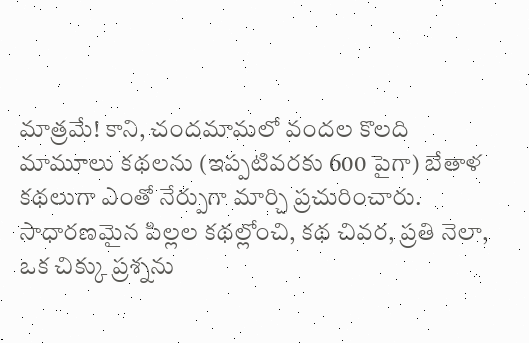మాత్రమే! కాని, చందమామలో వందల కొలది మామూలు కథలను (ఇప్పటివరకు 600 పైగా) బేతాళ కథలుగా ఎంతో నేర్పుగా మార్చి ప్రచురించారు. సాధారణమైన పిల్లల కథల్లోంచి, కథ చివర, ప్రతి నెలా, ఒక చిక్కు ప్రశ్నను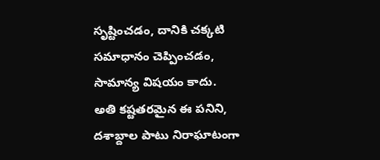సృష్టించడం, దానికి చక్కటి సమాధానం చెప్పించడం, సామాన్య విషయం కాదు.
అతి కష్టతరమైన ఈ పనిని, దశాబ్దాల పాటు నిరాఘాటంగా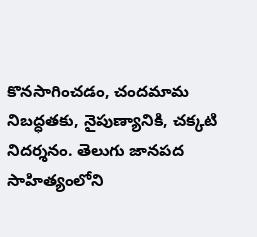కొనసాగించడం, చందమామ నిబద్ధతకు, నైపుణ్యానికి, చక్కటి నిదర్శనం. తెలుగు జానపద సాహిత్యంలోని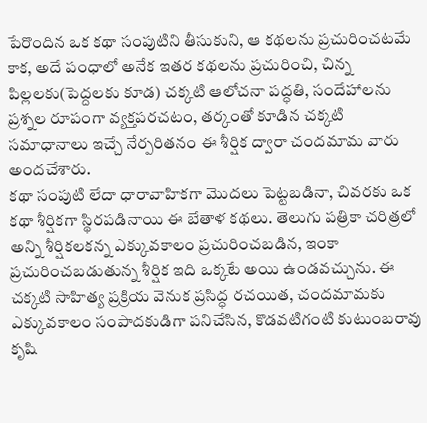పేరొందిన ఒక కథా సంపుటిని తీసుకుని, ఆ కథలను ప్రచురించటమే కాక, అదే పంధాలో అనేక ఇతర కథలను ప్రచురించి, చిన్న పిల్లలకు(పెద్దలకు కూడ) చక్కటి ఆలోచనా పద్ధతి, సందేహాలను ప్రశ్నల రూపంగా వ్యక్తపరచటం, తర్కంతో కూడిన చక్కటి సమాధానాలు ఇచ్చే నేర్పరితనం ఈ శీర్షిక ద్వారా చందమామ వారు అందచేశారు.
కథా సంపుటి లేదా ధారావాహికగా మొదలు పెట్టబడినా, చివరకు ఒక కథా శీర్షికగా స్థిరపడినాయి ఈ బేతాళ కథలు. తెలుగు పత్రికా చరిత్రలో అన్ని శీర్షికలకన్న ఎక్కువకాలం ప్రచురించబడిన, ఇంకా ప్రచురించబడుతున్న శీర్షిక ఇది ఒక్కటే అయి ఉండవచ్చును. ఈ చక్కటి సాహిత్య ప్రక్రియ వెనుక ప్రసిద్ధ రచయిత, చందమామకు ఎక్కువకాలం సంపాదకుడిగా పనిచేసిన, కొడవటిగంటి కుటుంబరావు కృషి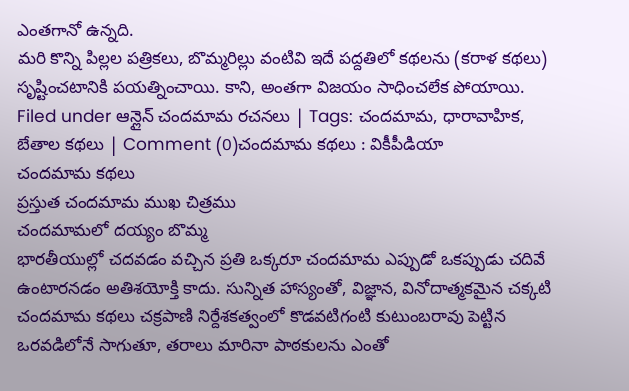ఎంతగానో ఉన్నది.
మరి కొన్ని పిల్లల పత్రికలు, బొమ్మరిల్లు వంటివి ఇదే పద్దతిలో కథలను (కరాళ కథలు) సృష్టించటానికి పయత్నించాయి. కాని, అంతగా విజయం సాధించలేక పోయాయి.
Filed under ఆన్లైన్ చందమామ రచనలు | Tags: చందమామ, ధారావాహిక, బేతాల కథలు | Comment (0)చందమామ కథలు : వికీపీడియా
చందమామ కథలు
ప్రస్తుత చందమామ ముఖ చిత్రము
చందమామలో దయ్యం బొమ్మ
భారతీయుల్లో చదవడం వచ్చిన ప్రతి ఒక్కరూ చందమామ ఎప్పుడో ఒకప్పుడు చదివే ఉంటారనడం అతిశయోక్తి కాదు. సున్నిత హాస్యంతో, విజ్ఞాన, వినోదాత్మకమైన చక్కటి చందమామ కథలు చక్రపాణి నిర్దేశకత్వంలో కొడవటిగంటి కుటుంబరావు పెట్టిన ఒరవడిలోనే సాగుతూ, తరాలు మారినా పాఠకులను ఎంతో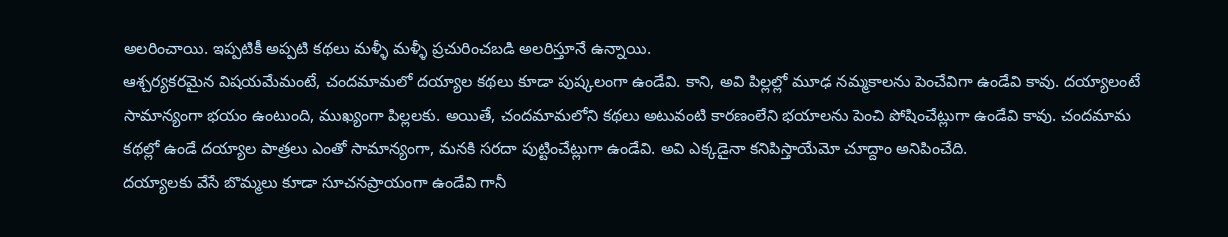అలరించాయి. ఇప్పటికీ అప్పటి కథలు మళ్ళీ మళ్ళీ ప్రచురించబడి అలరిస్తూనే ఉన్నాయి.
ఆశ్చర్యకరమైన విషయమేమంటే, చందమామలో దయ్యాల కథలు కూడా పుష్కలంగా ఉండేవి. కాని, అవి పిల్లల్లో మూఢ నమ్మకాలను పెంచేవిగా ఉండేవి కావు. దయ్యాలంటే సామాన్యంగా భయం ఉంటుంది, ముఖ్యంగా పిల్లలకు. అయితే, చందమామలోని కథలు అటువంటి కారణంలేని భయాలను పెంచి పోషించేట్లుగా ఉండేవి కావు. చందమామ కథల్లో ఉండే దయ్యాల పాత్రలు ఎంతో సామాన్యంగా, మనకి సరదా పుట్టించేట్లుగా ఉండేవి. అవి ఎక్కడైనా కనిపిస్తాయేమో చూద్దాం అనిపించేది.
దయ్యాలకు వేసే బొమ్మలు కూడా సూచనప్రాయంగా ఉండేవి గానీ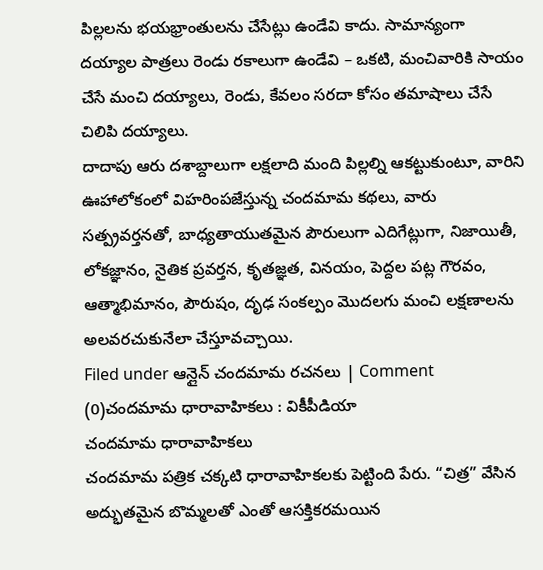పిల్లలను భయభ్రాంతులను చేసేట్లు ఉండేవి కాదు. సామాన్యంగా దయ్యాల పాత్రలు రెండు రకాలుగా ఉండేవి – ఒకటి, మంచివారికి సాయం చేసే మంచి దయ్యాలు, రెండు, కేవలం సరదా కోసం తమాషాలు చేసే చిలిపి దయ్యాలు.
దాదాపు ఆరు దశాబ్దాలుగా లక్షలాది మంది పిల్లల్ని ఆకట్టుకుంటూ, వారిని ఊహాలోకంలో విహరింపజేస్తున్న చందమామ కథలు, వారు సత్ప్రవర్తనతో, బాధ్యతాయుతమైన పౌరులుగా ఎదిగేట్లుగా, నిజాయితీ, లోకజ్ఞానం, నైతిక ప్రవర్తన, కృతజ్ఞత, వినయం, పెద్దల పట్ల గౌరవం, ఆత్మాభిమానం, పౌరుషం, దృఢ సంకల్పం మొదలగు మంచి లక్షణాలను అలవరచుకునేలా చేస్తూవచ్చాయి.
Filed under ఆన్లైన్ చందమామ రచనలు | Comment (0)చందమామ ధారావాహికలు : వికీపీడియా
చందమామ ధారావాహికలు
చందమామ పత్రిక చక్కటి ధారావాహికలకు పెట్టింది పేరు. “చిత్ర” వేసిన అద్భుతమైన బొమ్మలతో ఎంతో ఆసక్తికరమయిన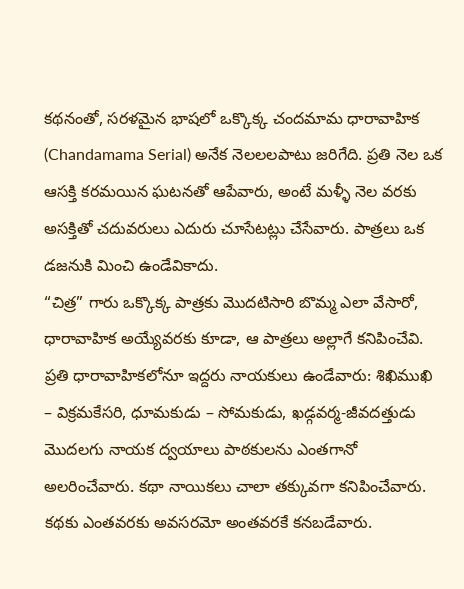కథనంతో, సరళమైన భాషలో ఒక్కొక్క చందమామ ధారావాహిక (Chandamama Serial) అనేక నెలలలపాటు జరిగేది. ప్రతి నెల ఒక ఆసక్తి కరమయిన ఘటనతో ఆపేవారు, అంటే మళ్ళీ నెల వరకు అసక్తితో చదువరులు ఎదురు చూసేటట్లు చేసేవారు. పాత్రలు ఒక డజనుకి మించి ఉండేవికాదు.
“చిత్ర” గారు ఒక్కొక్క పాత్రకు మొదటిసారి బొమ్మ ఎలా వేసారో, ధారావాహిక అయ్యేవరకు కూడా, ఆ పాత్రలు అల్లాగే కనిపించేవి. ప్రతి ధారావాహికలోనూ ఇద్దరు నాయకులు ఉండేవారు: శిఖిముఖి – విక్రమకేసరి, ధూమకుడు – సోమకుడు, ఖడ్గవర్మ-జీవదత్తుడు మొదలగు నాయక ద్వయాలు పాఠకులను ఎంతగానో అలరించేవారు. కథా నాయికలు చాలా తక్కువగా కనిపించేవారు.
కథకు ఎంతవరకు అవసరమో అంతవరకే కనబడేవారు.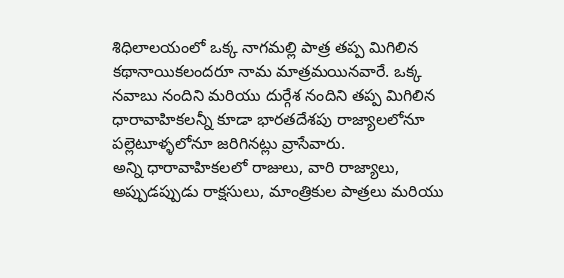శిధిలాలయంలో ఒక్క నాగమల్లి పాత్ర తప్ప మిగిలిన కథానాయికలందరూ నామ మాత్రమయినవారే. ఒక్క నవాబు నందిని మరియు దుర్గేశ నందిని తప్ప మిగిలిన ధారావాహికలన్నీ కూడా భారతదేశపు రాజ్యాలలోనూ పల్లెటూళ్ళలోనూ జరిగినట్లు వ్రాసేవారు.
అన్ని ధారావాహికలలో రాజులు, వారి రాజ్యాలు, అప్పుడప్పుడు రాక్షసులు, మాంత్రికుల పాత్రలు మరియు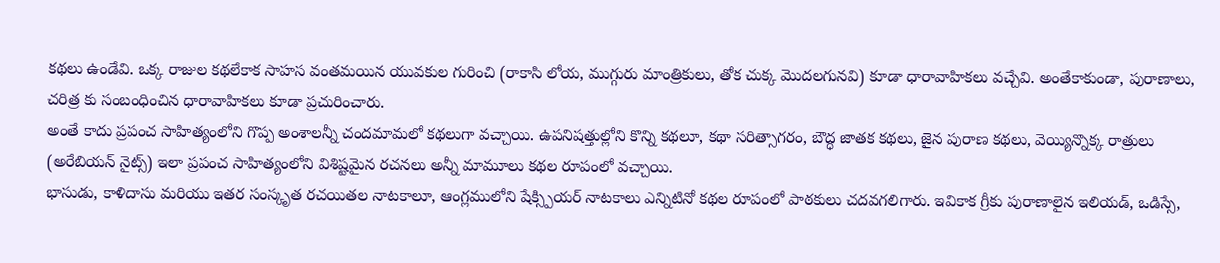కథలు ఉండేవి. ఒక్క రాజుల కథలేకాక సాహస వంతమయిన యువకుల గురించి (రాకాసి లోయ, ముగ్గురు మాంత్రికులు, తోక చుక్క మొదలగునవి) కూడా ధారావాహికలు వచ్చేవి. అంతేకాకుండా, పురాణాలు, చరిత్ర కు సంబంధించిన ధారావాహికలు కూడా ప్రచురించారు.
అంతే కాదు ప్రపంచ సాహిత్యంలోని గొప్ప అంశాలన్నీ చందమామలో కథలుగా వచ్చాయి. ఉపనిషత్తుల్లోని కొన్ని కథలూ, కథా సరిత్సాగరం, బౌద్ధ జాతక కథలు, జైన పురాణ కథలు, వెయ్యిన్నొక్క రాత్రులు (అరేబియన్ నైట్స్) ఇలా ప్రపంచ సాహిత్యంలోని విశిష్టమైన రచనలు అన్నీ మామూలు కథల రూపంలో వచ్చాయి.
భాసుడు, కాళిదాసు మరియు ఇతర సంస్కృత రచయితల నాటకాలూ, ఆంగ్లములోని షేక్స్పియర్ నాటకాలు ఎన్నిటినో కథల రూపంలో పాఠకులు చదవగలిగారు. ఇవికాక గ్రీకు పురాణాలైన ఇలియడ్, ఒడిస్సే,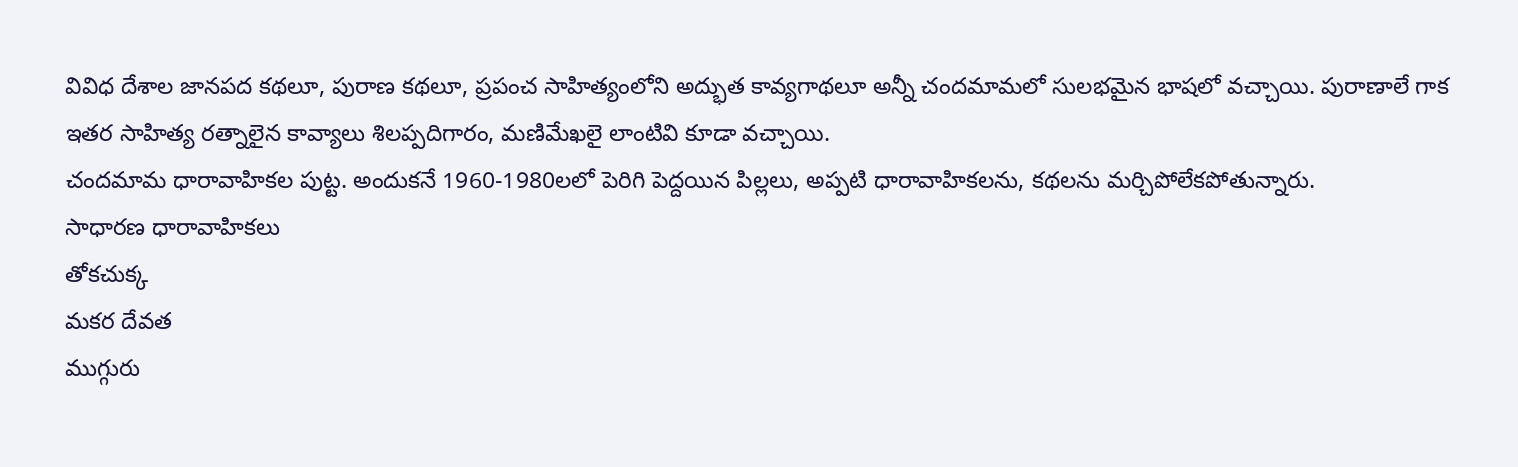వివిధ దేశాల జానపద కథలూ, పురాణ కథలూ, ప్రపంచ సాహిత్యంలోని అద్భుత కావ్యగాథలూ అన్నీ చందమామలో సులభమైన భాషలో వచ్చాయి. పురాణాలే గాక ఇతర సాహిత్య రత్నాలైన కావ్యాలు శిలప్పదిగారం, మణిమేఖలై లాంటివి కూడా వచ్చాయి.
చందమామ ధారావాహికల పుట్ట. అందుకనే 1960-1980లలో పెరిగి పెద్దయిన పిల్లలు, అప్పటి ధారావాహికలను, కథలను మర్చిపోలేకపోతున్నారు.
సాధారణ ధారావాహికలు
తోకచుక్క
మకర దేవత
ముగ్గురు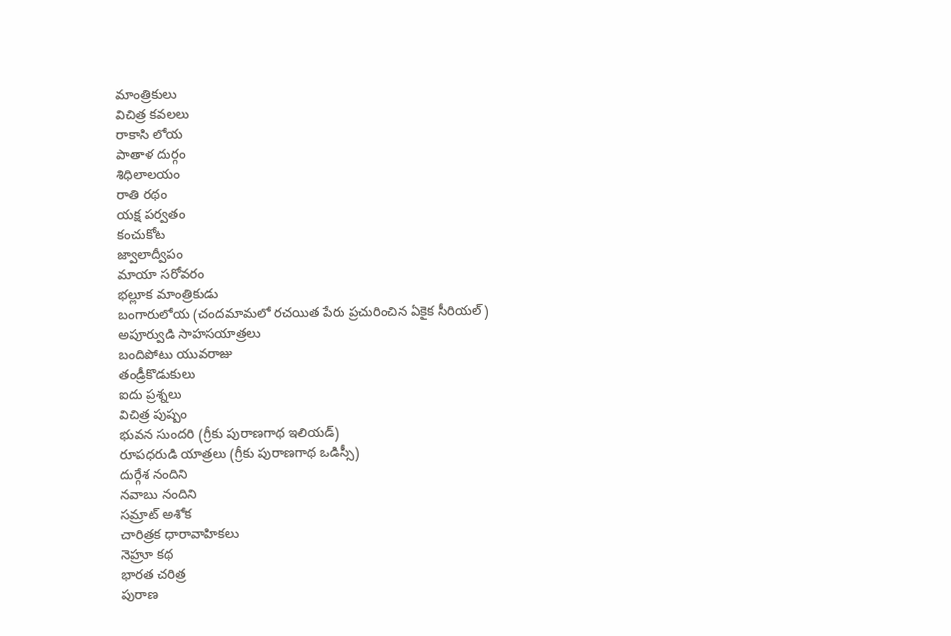మాంత్రికులు
విచిత్ర కవలలు
రాకాసి లోయ
పాతాళ దుర్గం
శిధిలాలయం
రాతి రథం
యక్ష పర్వతం
కంచుకోట
జ్వాలాద్వీపం
మాయా సరోవరం
భల్లూక మాంత్రికుడు
బంగారులోయ (చందమామలో రచయిత పేరు ప్రచురించిన ఏకైక సీరియల్)
అపూర్వుడి సాహసయాత్రలు
బందిపోటు యువరాజు
తండ్రీకొడుకులు
ఐదు ప్రశ్నలు
విచిత్ర పుష్పం
భువన సుందరి (గ్రీకు పురాణగాథ ఇలియడ్)
రూపధరుడి యాత్రలు (గ్రీకు పురాణగాథ ఒడిస్సీ)
దుర్గేశ నందిని
నవాబు నందిని
సమ్రాట్ అశోక
చారిత్రక ధారావాహికలు
నెహ్రూ కథ
భారత చరిత్ర
పురాణ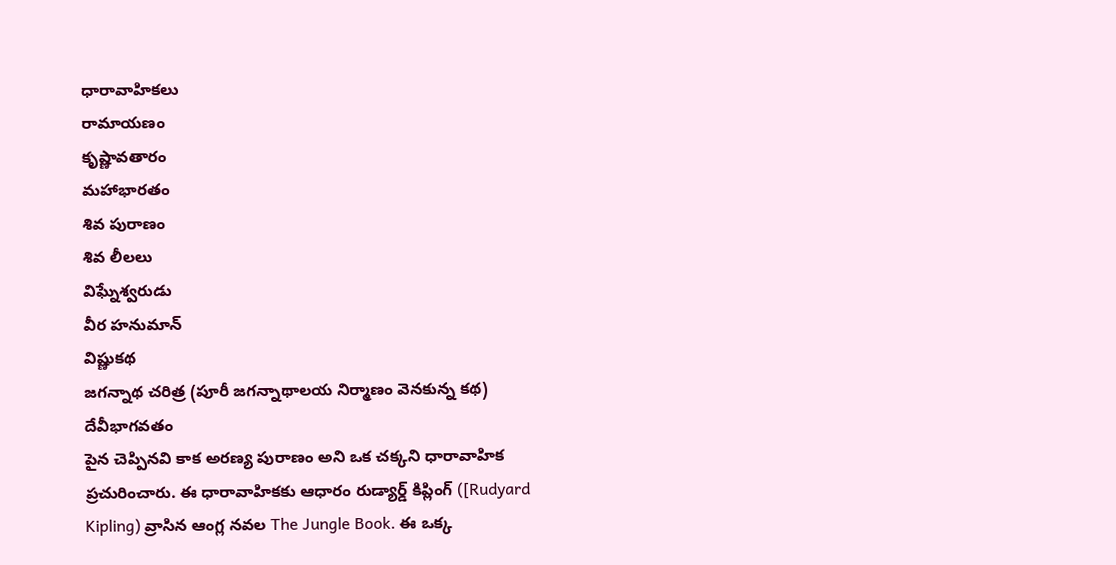ధారావాహికలు
రామాయణం
కృష్ణావతారం
మహాభారతం
శివ పురాణం
శివ లీలలు
విఘ్నేశ్వరుడు
వీర హనుమాన్
విష్ణుకథ
జగన్నాథ చరిత్ర (పూరీ జగన్నాథాలయ నిర్మాణం వెనకున్న కథ)
దేవీభాగవతం
పైన చెప్పినవి కాక అరణ్య పురాణం అని ఒక చక్కని ధారావాహిక ప్రచురించారు. ఈ ధారావాహికకు ఆధారం రుడ్యార్డ్ కిప్లింగ్ ([Rudyard Kipling) వ్రాసిన ఆంగ్ల నవల The Jungle Book. ఈ ఒక్క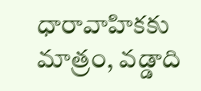ధారావాహికకు మాత్రం, వడ్డాది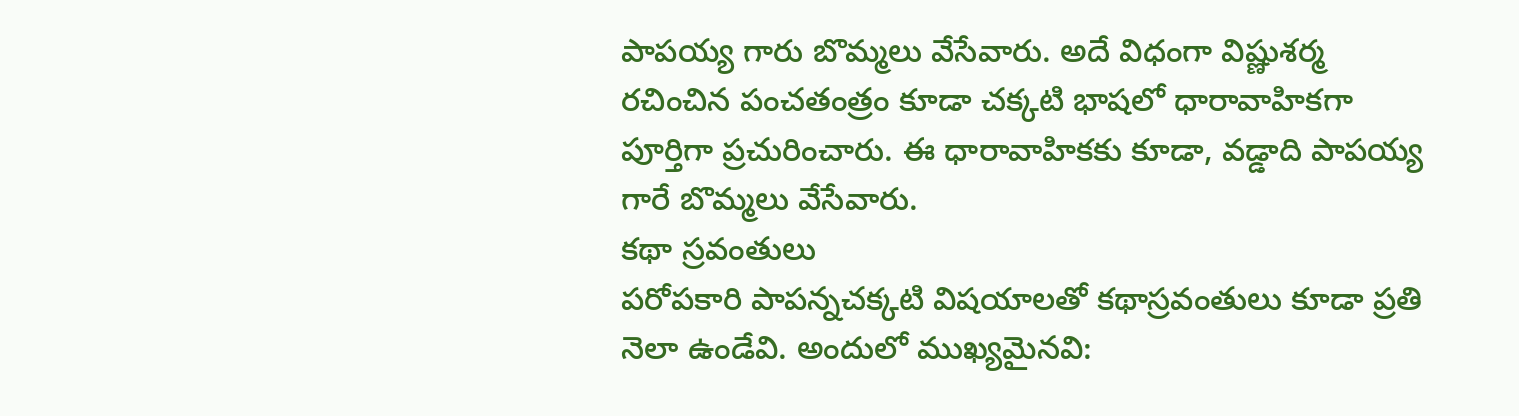పాపయ్య గారు బొమ్మలు వేసేవారు. అదే విధంగా విష్ణుశర్మ రచించిన పంచతంత్రం కూడా చక్కటి భాషలో ధారావాహికగా పూర్తిగా ప్రచురించారు. ఈ ధారావాహికకు కూడా, వడ్డాది పాపయ్య గారే బొమ్మలు వేసేవారు.
కథా స్రవంతులు
పరోపకారి పాపన్నచక్కటి విషయాలతో కథాస్రవంతులు కూడా ప్రతి నెలా ఉండేవి. అందులో ముఖ్యమైనవి: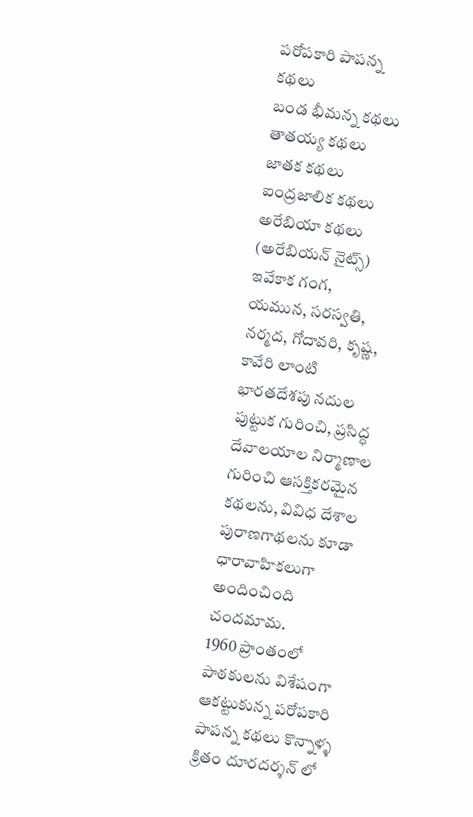పరోపకారి పాపన్న కథలు
బండ భీమన్న కథలు
తాతయ్య కథలు
జాతక కథలు
ఐంద్రజాలిక కథలు
అరేబియా కథలు (అరేబియన్ నైట్స్)
ఇవేకాక గంగ, యమున, సరస్వతి, నర్మద, గోదావరి, కృష్ణ, కావేరి లాంటి భారతదేశపు నదుల పుట్టుక గురించి, ప్రసిద్ధ దేవాలయాల నిర్మాణాల గురించి ఆసక్తికరమైన కథలను, వివిధ దేశాల పురాణగాథలను కూడా ధారావాహికలుగా అందించింది చందమామ.
1960 ప్రాంతంలో పాఠకులను విశేషంగా ఆకట్టుకున్న పరోపకారి పాపన్న కథలు కొన్నాళ్ళ క్రితం దూరదర్శన్ లో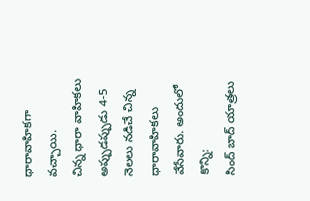ధారావాహికగా వచ్చాయి.
చిన్న ధారా వాహికలు
అప్పుడప్పుడు 4-5 నెలలు నడిచే చిన్న ధారావాహికలు వేసేవారు. అందులో కొన్ని:
సింద్ బాద్ యాత్రలు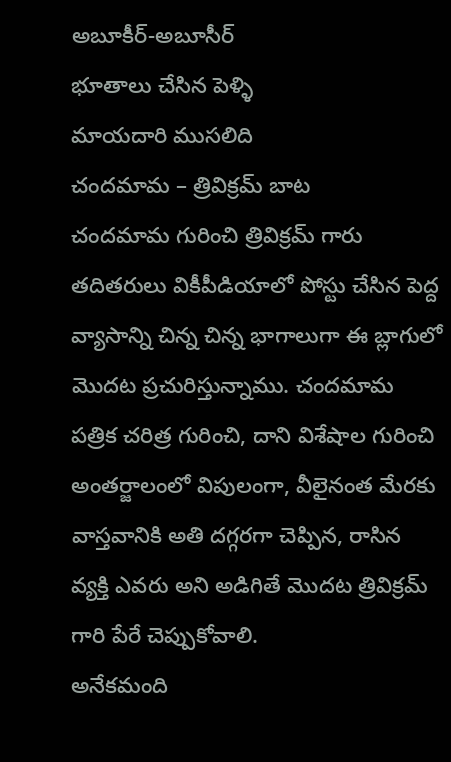అబూకీర్-అబూసీర్
భూతాలు చేసిన పెళ్ళి
మాయదారి ముసలిది
చందమామ – త్రివిక్రమ్ బాట
చందమామ గురించి త్రివిక్రమ్ గారు తదితరులు వికీపీడియాలో పోస్టు చేసిన పెద్ద వ్యాసాన్ని చిన్న చిన్న భాగాలుగా ఈ బ్లాగులో మొదట ప్రచురిస్తున్నాము. చందమామ పత్రిక చరిత్ర గురించి, దాని విశేషాల గురించి అంతర్జాలంలో విపులంగా, వీలైనంత మేరకు వాస్తవానికి అతి దగ్గరగా చెప్పిన, రాసిన వ్యక్తి ఎవరు అని అడిగితే మొదట త్రివిక్రమ్ గారి పేరే చెప్పుకోవాలి.
అనేకమంది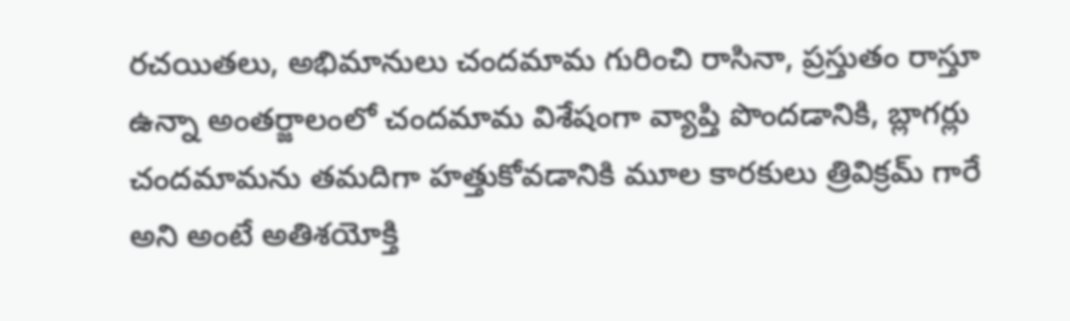రచయితలు, అభిమానులు చందమామ గురించి రాసినా, ప్రస్తుతం రాస్తూ ఉన్నా అంతర్జాలంలో చందమామ విశేషంగా వ్యాప్తి పొందడానికి, బ్లాగర్లు చందమామను తమదిగా హత్తుకోవడానికి మూల కారకులు త్రివిక్రమ్ గారే అని అంటే అతిశయోక్తి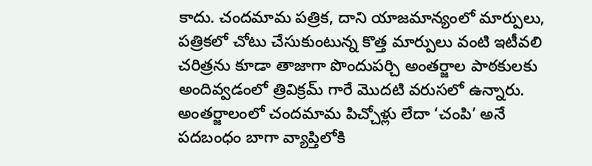కాదు. చందమామ పత్రిక, దాని యాజమాన్యంలో మార్పులు, పత్రికలో చోటు చేసుకుంటున్న కొత్త మార్పులు వంటి ఇటీవలి చరిత్రను కూడా తాజాగా పొందుపర్చి అంతర్జాల పాఠకులకు అందివ్వడంలో త్రివిక్రమ్ గారే మొదటి వరుసలో ఉన్నారు.
అంతర్జాలంలో చందమామ పిచ్చోళ్లు లేదా ‘చంపి’ అనే పదబంధం బాగా వ్యాప్తిలోకి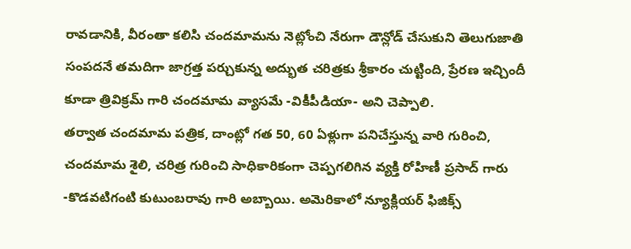రావడానికి, వీరంతా కలిసి చందమామను నెట్లోంచి నేరుగా డౌన్లోడ్ చేసుకుని తెలుగుజాతి సంపదనే తమదిగా జాగ్రత్త పర్చుకున్న అద్భుత చరిత్రకు శ్రీకారం చుట్టింది, ప్రేరణ ఇచ్చిందీ కూడా త్రివిక్రమ్ గారి చందమామ వ్యాసమే -వికీపీడియా- అని చెప్పాలి.
తర్వాత చందమామ పత్రిక, దాంట్లో గత 50, 60 ఏళ్లుగా పనిచేస్తున్న వారి గురించి, చందమామ శైలి, చరిత్ర గురించి సాధికారికంగా చెప్పగలిగిన వ్యక్తి రోహిణీ ప్రసాద్ గారు -కొడవటిగంటి కుటుంబరావు గారి అబ్బాయి. అమెరికాలో న్యూక్లియర్ ఫిజిక్స్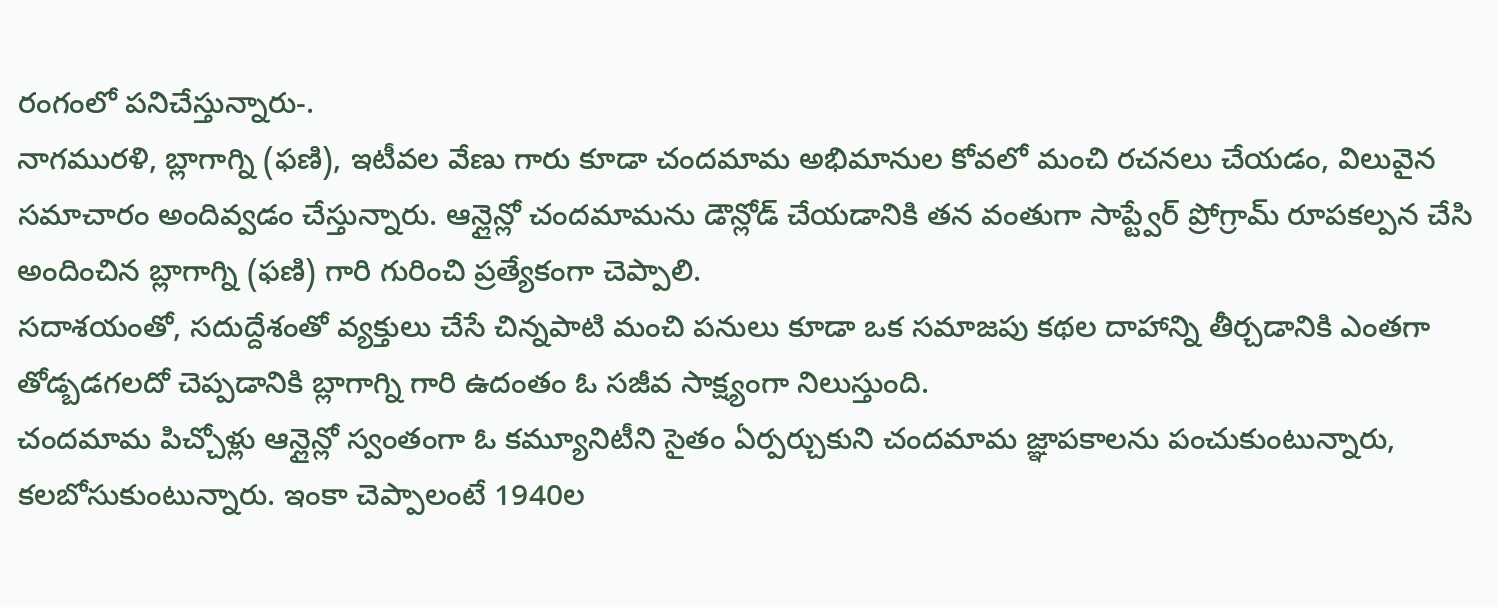రంగంలో పనిచేస్తున్నారు-.
నాగమురళి, బ్లాగాగ్ని (ఫణి), ఇటీవల వేణు గారు కూడా చందమామ అభిమానుల కోవలో మంచి రచనలు చేయడం, విలువైన సమాచారం అందివ్వడం చేస్తున్నారు. ఆన్లైన్లో చందమామను డౌన్లోడ్ చేయడానికి తన వంతుగా సాప్ట్వేర్ ప్రోగ్రామ్ రూపకల్పన చేసి అందించిన బ్లాగాగ్ని (ఫణి) గారి గురించి ప్రత్యేకంగా చెప్పాలి.
సదాశయంతో, సదుద్దేశంతో వ్యక్తులు చేసే చిన్నపాటి మంచి పనులు కూడా ఒక సమాజపు కథల దాహాన్ని తీర్చడానికి ఎంతగా తోడ్బడగలదో చెప్పడానికి బ్లాగాగ్ని గారి ఉదంతం ఓ సజీవ సాక్ష్యంగా నిలుస్తుంది.
చందమామ పిచ్చోళ్లు ఆన్లైన్లో స్వంతంగా ఓ కమ్యూనిటీని సైతం ఏర్పర్చుకుని చందమామ జ్ఞాపకాలను పంచుకుంటున్నారు, కలబోసుకుంటున్నారు. ఇంకా చెప్పాలంటే 1940ల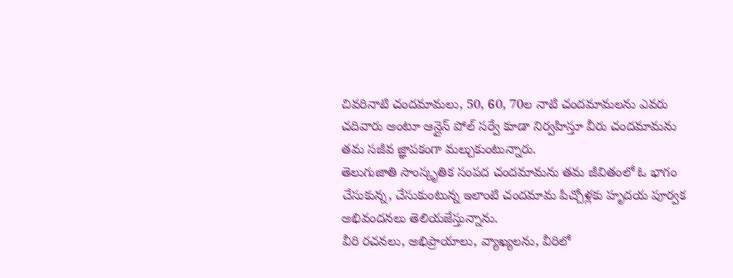చివరినాటి చందమామలు, 50, 60, 70ల నాటి చందమామలను ఎవరు చదివారు అంటూ ఆన్లైన్ పోల్ సర్వే కూడా నిర్వహిస్తూ వీరు చందమామను తమ సజీవ జ్ఞాపకంగా మల్చుకుంటున్నారు.
తెలుగుజాతి సాంస్కృతిక సంపద చందమామను తమ జీవితంలో ఓ భాగం చేసుకున్న, చేసుకుంటున్న ఇలాంటి చందమామ పిచ్చోళ్లకు హృదయ పూర్వక అభివందనలు తెలియజేస్తున్నాను.
వీరి రచనలు, అభిప్రాయాలు, వ్యాఖ్యలను, వీరిలో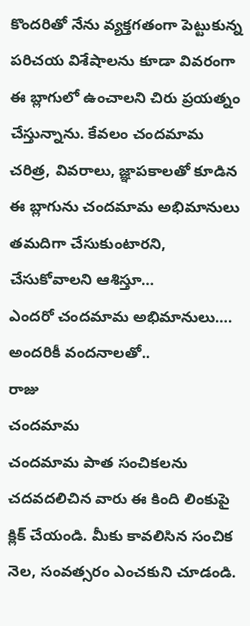కొందరితో నేను వ్యక్తగతంగా పెట్టుకున్న పరిచయ విశేషాలను కూడా వివరంగా ఈ బ్లాగులో ఉంచాలని చిరు ప్రయత్నం చేస్తున్నాను. కేవలం చందమామ చరిత్ర, వివరాలు, జ్ఞాపకాలతో కూడిన ఈ బ్లాగును చందమామ అభిమానులు తమదిగా చేసుకుంటారని, చేసుకోవాలని ఆశిస్తూ…
ఎందరో చందమామ అభిమానులు…. అందరికీ వందనాలతో..
రాజు
చందమామ
చందమామ పాత సంచికలను చదవదలిచిన వారు ఈ కింది లింకుపై క్లిక్ చేయండి. మీకు కావలిసిన సంచిక నెల, సంవత్సరం ఎంచకుని చూడండి.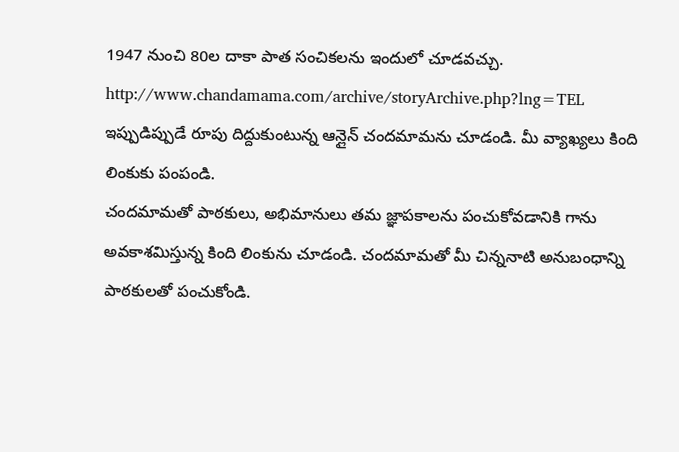1947 నుంచి 80ల దాకా పాత సంచికలను ఇందులో చూడవచ్చు.
http://www.chandamama.com/archive/storyArchive.php?lng=TEL
ఇప్పుడిప్పుడే రూపు దిద్దుకుంటున్న ఆన్లైన్ చందమామను చూడండి. మీ వ్యాఖ్యలు కింది లింకుకు పంపండి.
చందమామతో పాఠకులు, అభిమానులు తమ జ్ఞాపకాలను పంచుకోవడానికి గాను అవకాశమిస్తున్న కింది లింకును చూడండి. చందమామతో మీ చిన్ననాటి అనుబంధాన్ని పాఠకులతో పంచుకోండి.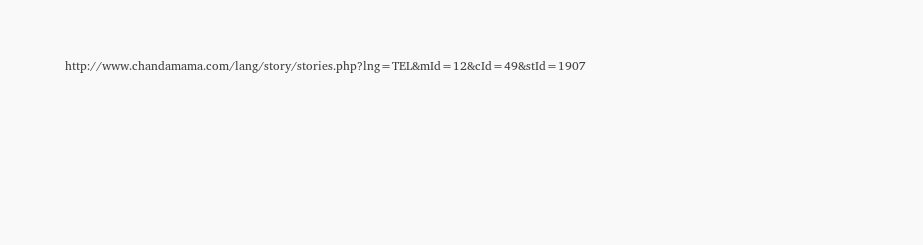http://www.chandamama.com/lang/story/stories.php?lng=TEL&mId=12&cId=49&stId=1907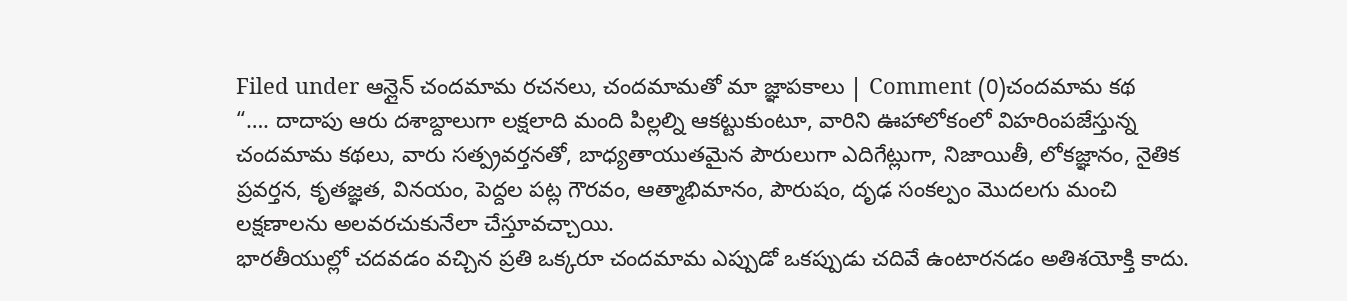Filed under ఆన్లైన్ చందమామ రచనలు, చందమామతో మా జ్ఞాపకాలు | Comment (0)చందమామ కథ
“…. దాదాపు ఆరు దశాబ్దాలుగా లక్షలాది మంది పిల్లల్ని ఆకట్టుకుంటూ, వారిని ఊహాలోకంలో విహరింపజేస్తున్న చందమామ కథలు, వారు సత్ప్రవర్తనతో, బాధ్యతాయుతమైన పౌరులుగా ఎదిగేట్లుగా, నిజాయితీ, లోకజ్ఞానం, నైతిక ప్రవర్తన, కృతజ్ఞత, వినయం, పెద్దల పట్ల గౌరవం, ఆత్మాభిమానం, పౌరుషం, దృఢ సంకల్పం మొదలగు మంచి లక్షణాలను అలవరచుకునేలా చేస్తూవచ్చాయి.
భారతీయుల్లో చదవడం వచ్చిన ప్రతి ఒక్కరూ చందమామ ఎప్పుడో ఒకప్పుడు చదివే ఉంటారనడం అతిశయోక్తి కాదు.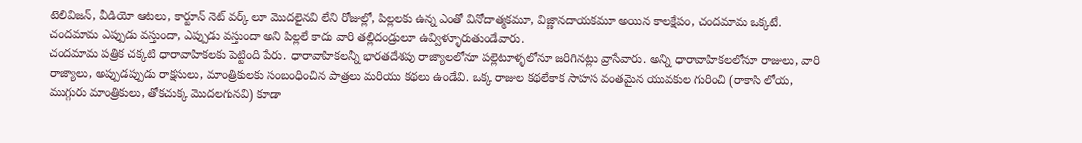టెలివిజన్, వీడియో ఆటలు, కార్టూన్ నెట్ వర్క్ లూ మొదలైనవి లేని రోజుల్లో, పిల్లలకు ఉన్న ఎంతో వినోదాత్మకమూ, విజ్ణానదాయకమూ అయిన కాలక్షేపం, చందమామ ఒక్కటే. చందమామ ఎప్పుడు వస్తుందా, ఎప్పుడు వస్తుందా అని పిల్లలే కాదు వారి తల్లిదండ్రులూ ఉవ్విళ్ళూరుతుండేవారు.
చందమామ పత్రిక చక్కటి ధారావాహికలకు పెట్టింది పేరు. ధారావాహికలన్నీ భారతదేశపు రాజ్యాలలోనూ పల్లెటూళ్ళలోనూ జరిగినట్లు వ్రాసేవారు. అన్ని ధారావాహికలలోనూ రాజులు, వారి రాజ్యాలు, అప్పుడప్పుడు రాక్షసులు, మాంత్రికులకు సంబంధించిన పాత్రలు మరియు కథలు ఉండేవి. ఒక్క రాజుల కథలేకాక సాహస వంతమైన యువకుల గురించి (రాకాసి లోయ, ముగ్గురు మాంత్రికులు, తోకచుక్క మొదలగునవి) కూడా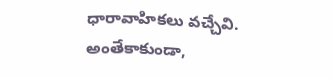ధారావాహికలు వచ్చేవి.
అంతేకాకుండా,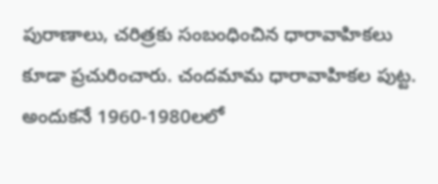పురాణాలు, చరిత్రకు సంబంధించిన ధారావాహికలు కూడా ప్రచురించారు. చందమామ ధారావాహికల పుట్ట. అందుకనే 1960-1980లలో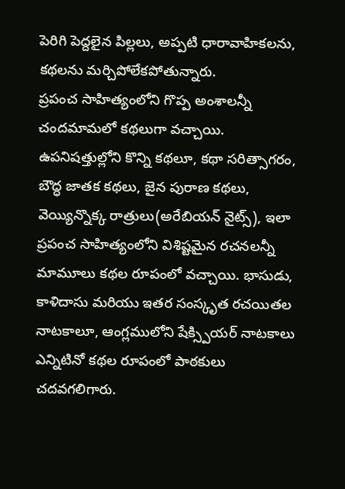పెరిగి పెద్దలైన పిల్లలు, అప్పటి ధారావాహికలను, కథలను మర్చిపోలేకపోతున్నారు.
ప్రపంచ సాహిత్యంలోని గొప్ప అంశాలన్నీ చందమామలో కథలుగా వచ్చాయి. ఉపనిషత్తుల్లోని కొన్ని కథలూ, కథా సరిత్సాగరం, బౌద్ధ జాతక కథలు, జైన పురాణ కథలు, వెయ్యిన్నొక్క రాత్రులు(అరేబియన్ నైట్స్), ఇలా ప్రపంచ సాహిత్యంలోని విశిష్టమైన రచనలన్నీ మామూలు కథల రూపంలో వచ్చాయి. భాసుడు, కాళిదాసు మరియు ఇతర సంస్కృత రచయితల నాటకాలూ, ఆంగ్లములోని షేక్స్పియర్ నాటకాలు ఎన్నిటినో కథల రూపంలో పాఠకులు చదవగలిగారు.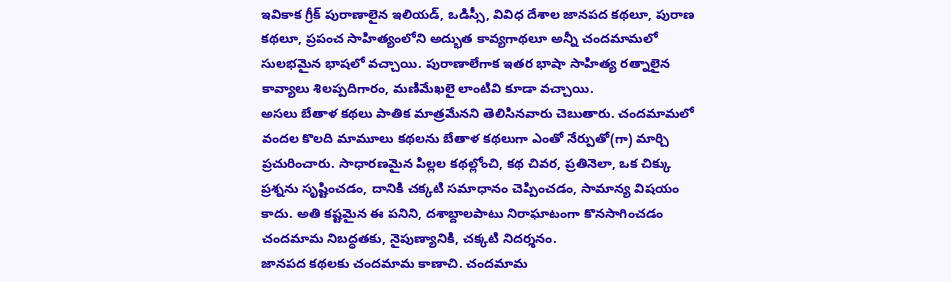ఇవికాక గ్రీక్ పురాణాలైన ఇలియడ్, ఒడిస్సీ, వివిధ దేశాల జానపద కథలూ, పురాణ కథలూ, ప్రపంచ సాహిత్యంలోని అద్భుత కావ్యగాథలూ అన్నీ చందమామలో సులభమైన భాషలో వచ్చాయి. పురాణాలేగాక ఇతర భాషా సాహిత్య రత్నాలైన కావ్యాలు శిలప్పదిగారం, మణిమేఖలై లాంటివి కూడా వచ్చాయి.
అసలు బేతాళ కథలు పాతిక మాత్రమేనని తెలిసినవారు చెబుతారు. చందమామలో వందల కొలది మామూలు కథలను బేతాళ కథలుగా ఎంతో నేర్పుతో(గా) మార్చి ప్రచురించారు. సాధారణమైన పిల్లల కథల్లోంచి, కథ చివర, ప్రతినెలా, ఒక చిక్కు ప్రశ్నను సృష్టించడం, దానికి చక్కటి సమాధానం చెప్పించడం, సామాన్య విషయం కాదు. అతి కష్టమైన ఈ పనిని, దశాబ్దాలపాటు నిరాఘాటంగా కొనసాగించడం చందమామ నిబద్ధతకు, నైపుణ్యానికి, చక్కటి నిదర్శనం.
జానపద కథలకు చందమామ కాణాచి. చందమామ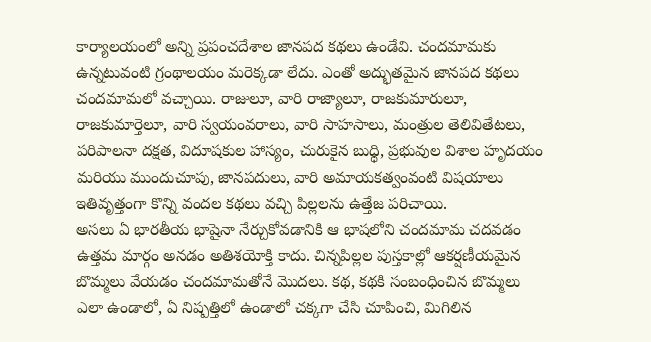కార్యాలయంలో అన్ని ప్రపంచదేశాల జానపద కథలు ఉండేవి. చందమామకు ఉన్నటువంటి గ్రంథాలయం మరెక్కడా లేదు. ఎంతో అద్భుతమైన జానపద కథలు చందమామలో వచ్చాయి. రాజులూ, వారి రాజ్యాలూ, రాజకుమారులూ, రాజకుమార్తెలూ, వారి స్వయంవరాలు, వారి సాహసాలు, మంత్రుల తెలివితేటలు, పరిపాలనా దక్షత, విదూషకుల హాస్యం, చురుకైన బుధ్ధి, ప్రభువుల విశాల హృదయం మరియు ముందుచూపు, జానపదులు, వారి అమాయకత్వంవంటి విషయాలు ఇతివృత్తంగా కొన్ని వందల కథలు వచ్చి పిల్లలను ఉత్తేజ పరిచాయి.
అసలు ఏ భారతీయ భాషైనా నేర్చుకోవడానికి ఆ భాషలోని చందమామ చదవడం ఉత్తమ మార్గం అనడం అతిశయోక్తి కాదు. చిన్నపిల్లల పుస్తకాల్లో ఆకర్షణీయమైన బొమ్మలు వేయడం చందమామతోనే మొదలు. కథ, కథకి సంబంధించిన బొమ్మలు ఎలా ఉండాలో, ఏ నిష్పత్తిలో ఉండాలో చక్కగా చేసి చూపించి, మిగిలిన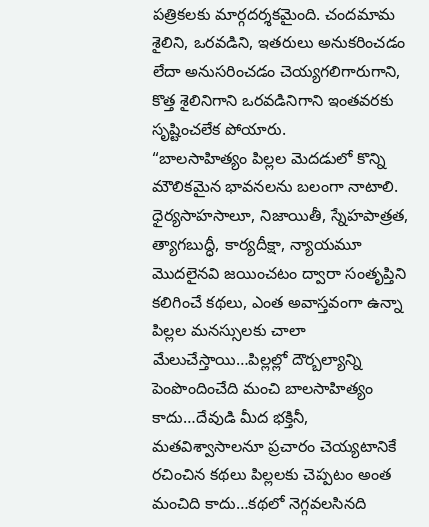పత్రికలకు మార్గదర్శకమైంది. చందమామ శైలిని, ఒరవడిని, ఇతరులు అనుకరించడం లేదా అనుసరించడం చెయ్యగలిగారుగాని, కొత్త శైలినిగాని ఒరవడినిగాని ఇంతవరకు సృష్టించలేక పోయారు.
“బాలసాహిత్యం పిల్లల మెదడులో కొన్ని మౌలికమైన భావనలను బలంగా నాటాలి. ధైర్యసాహసాలూ, నిజాయితీ, స్నేహపాత్రత, త్యాగబుద్ధీ, కార్యదీక్షా, న్యాయమూ మొదలైనవి జయించటం ద్వారా సంతృప్తిని కలిగించే కథలు, ఎంత అవాస్తవంగా ఉన్నా పిల్లల మనస్సులకు చాలా మేలుచేస్తాయి…పిల్లల్లో దౌర్బల్యాన్ని పెంపొందించేది మంచి బాలసాహిత్యం కాదు…దేవుడి మీద భక్తినీ, మతవిశ్వాసాలనూ ప్రచారం చెయ్యటానికే రచించిన కథలు పిల్లలకు చెప్పటం అంత మంచిది కాదు…కథలో నెగ్గవలసినది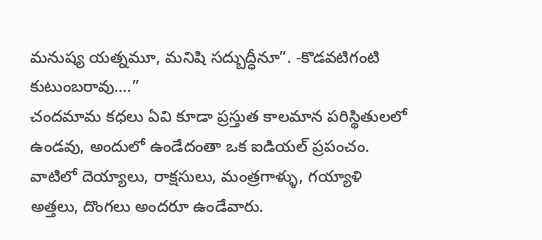మనుష్య యత్నమూ, మనిషి సద్బుద్ధీనూ”. -కొడవటిగంటి కుటుంబరావు….”
చందమామ కధలు ఏవి కూడా ప్రస్తుత కాలమాన పరిస్థితులలో ఉండవు, అందులో ఉండేదంతా ఒక ఐడియల్ ప్రపంచం. వాటిలో దెయ్యాలు, రాక్షసులు, మంత్రగాళ్ళు, గయ్యాళి అత్తలు, దొంగలు అందరూ ఉండేవారు.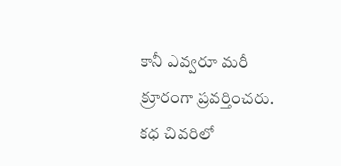కానీ ఎవ్వరూ మరీ క్రూరంగా ప్రవర్తించరు. కధ చివరిలో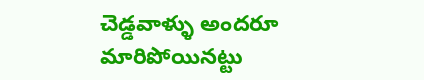చెడ్డవాళ్ళు అందరూ మారిపోయినట్టు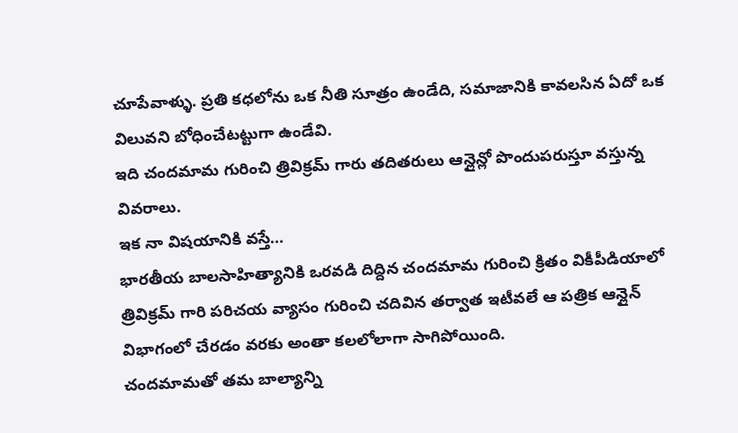చూపేవాళ్ళు. ప్రతి కధలోను ఒక నీతి సూత్రం ఉండేది, సమాజానికి కావలసిన ఏదో ఒక విలువని బోధించేటట్టుగా ఉండేవి.
ఇది చందమామ గురించి త్రివిక్రమ్ గారు తదితరులు ఆన్లైన్లో పొందుపరుస్తూ వస్తున్న వివరాలు.
ఇక నా విషయానికి వస్తే…
భారతీయ బాలసాహిత్యానికి ఒరవడి దిద్దిన చందమామ గురించి క్రితం వికీపీడియాలో త్రివిక్రమ్ గారి పరిచయ వ్యాసం గురించి చదివిన తర్వాత ఇటీవలే ఆ పత్రిక ఆన్లైన్ విభాగంలో చేరడం వరకు అంతా కలలోలాగా సాగిపోయింది.
చందమామతో తమ బాల్యాన్ని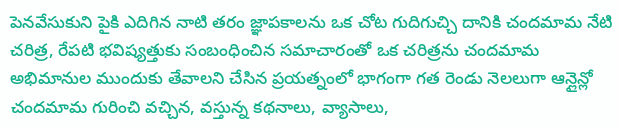పెనవేసుకుని పైకి ఎదిగిన నాటి తరం జ్ఞాపకాలను ఒక చోట గుదిగుచ్చి దానికి చందమామ నేటి చరిత్ర, రేపటి భవిష్యత్తుకు సంబంధించిన సమాచారంతో ఒక చరిత్రను చందమామ అభిమానుల ముందుకు తేవాలని చేసిన ప్రయత్నంలో భాగంగా గత రెండు నెలలుగా ఆన్లైన్లో చందమామ గురించి వచ్చిన, వస్తున్న కథనాలు, వ్యాసాలు,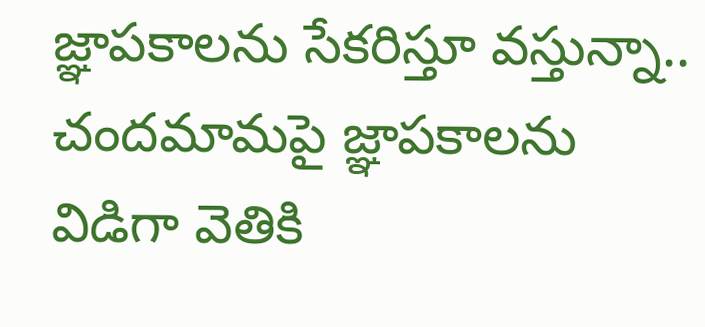జ్ఞాపకాలను సేకరిస్తూ వస్తున్నా..
చందమామపై జ్ఞాపకాలను విడిగా వెతికి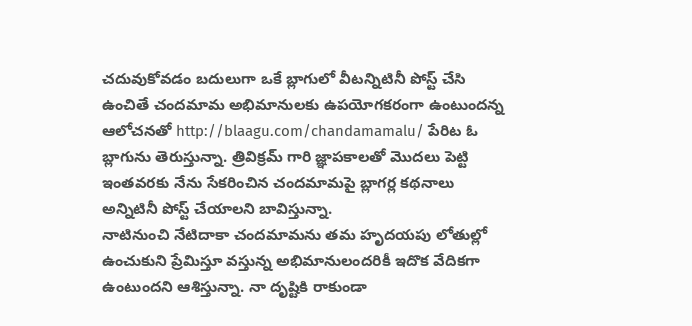చదువుకోవడం బదులుగా ఒకే బ్లాగులో వీటన్నిటినీ పోస్ట్ చేసి ఉంచితే చందమామ అభిమానులకు ఉపయోగకరంగా ఉంటుందన్న ఆలోచనతో http://blaagu.com/chandamamalu/ పేరిట ఓ బ్లాగును తెరుస్తున్నా. త్రివిక్రమ్ గారి జ్ఞాపకాలతో మొదలు పెట్టి ఇంతవరకు నేను సేకరించిన చందమామపై బ్లాగర్ల కథనాలు అన్నిటినీ పోస్ట్ చేయాలని బావిస్తున్నా.
నాటినుంచి నేటిదాకా చందమామను తమ హృదయపు లోతుల్లో ఉంచుకుని ప్రేమిస్తూ వస్తున్న అభిమానులందరికీ ఇదొక వేదికగా ఉంటుందని ఆశిస్తున్నా. నా దృష్టికి రాకుండా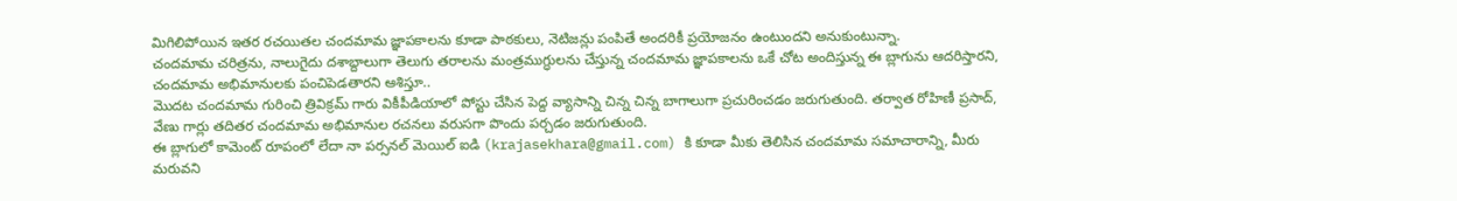మిగిలిపోయిన ఇతర రచయితల చందమామ జ్ఞాపకాలను కూడా పాఠకులు, నెటిజన్లు పంపితే అందరికీ ప్రయోజనం ఉంటుందని అనుకుంటున్నా.
చందమామ చరిత్రను, నాలుగైదు దశాబ్దాలుగా తెలుగు తరాలను మంత్రముగ్ధులను చేస్తున్న చందమామ జ్ఞాపకాలను ఒకే చోట అందిస్తున్న ఈ బ్లాగును ఆదరిస్తారని, చందమామ అభిమానులకు పంచిపెడతారని ఆశిస్తూ..
మొదట చందమామ గురించి త్రివిక్రమ్ గారు వికీపీడియాలో పోస్టు చేసిన పెద్ద వ్యాసాన్ని చిన్న చిన్న బాగాలుగా ప్రచురించడం జరుగుతుంది. తర్వాత రోహిణీ ప్రసాద్, వేణు గార్లు తదితర చందమామ అభిమానుల రచనలు వరుసగా పొందు పర్చడం జరుగుతుంది.
ఈ బ్లాగులో కామెంట్ రూపంలో లేదా నా పర్సనల్ మెయిల్ ఐడి (krajasekhara@gmail.com) కి కూడా మీకు తెలిసిన చందమామ సమాచారాన్ని, మీరు మరువని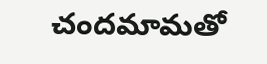చందమామతో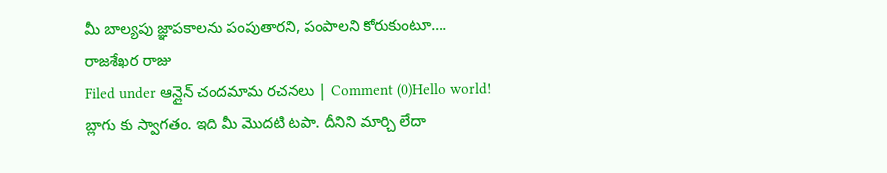మీ బాల్యపు జ్ఞాపకాలను పంపుతారని, పంపాలని కోరుకుంటూ….
రాజశేఖర రాజు
Filed under ఆన్లైన్ చందమామ రచనలు | Comment (0)Hello world!
బ్లాగు కు స్వాగతం. ఇది మీ మొదటి టపా. దీనిని మార్చి లేదా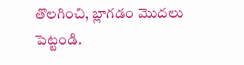తొలగించి, బ్లాగడం మొదలు పెట్టండి.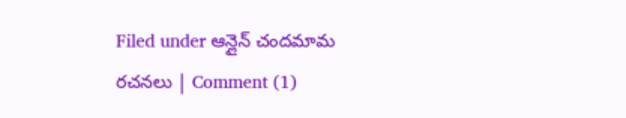Filed under ఆన్లైన్ చందమామ రచనలు | Comment (1)